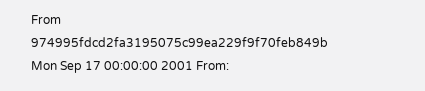From 974995fdcd2fa3195075c99ea229f9f70feb849b Mon Sep 17 00:00:00 2001 From: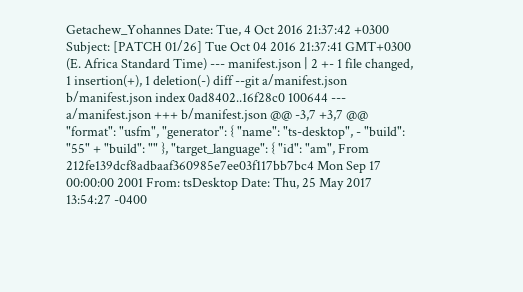Getachew_Yohannes Date: Tue, 4 Oct 2016 21:37:42 +0300 Subject: [PATCH 01/26] Tue Oct 04 2016 21:37:41 GMT+0300 (E. Africa Standard Time) --- manifest.json | 2 +- 1 file changed, 1 insertion(+), 1 deletion(-) diff --git a/manifest.json b/manifest.json index 0ad8402..16f28c0 100644 --- a/manifest.json +++ b/manifest.json @@ -3,7 +3,7 @@ "format": "usfm", "generator": { "name": "ts-desktop", - "build": "55" + "build": "" }, "target_language": { "id": "am", From 212fe139dcf8adbaaf360985e7ee03f117bb7bc4 Mon Sep 17 00:00:00 2001 From: tsDesktop Date: Thu, 25 May 2017 13:54:27 -0400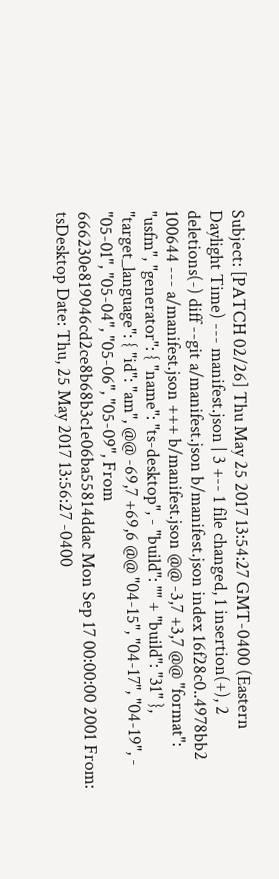Subject: [PATCH 02/26] Thu May 25 2017 13:54:27 GMT-0400 (Eastern Daylight Time) --- manifest.json | 3 +-- 1 file changed, 1 insertion(+), 2 deletions(-) diff --git a/manifest.json b/manifest.json index 16f28c0..4978bb2 100644 --- a/manifest.json +++ b/manifest.json @@ -3,7 +3,7 @@ "format": "usfm", "generator": { "name": "ts-desktop", - "build": "" + "build": "31" }, "target_language": { "id": "am", @@ -69,7 +69,6 @@ "04-15", "04-17", "04-19", - "05-01", "05-04", "05-06", "05-09", From 666230e819046cd2ce8b68b3c1e06ba55814ddac Mon Sep 17 00:00:00 2001 From: tsDesktop Date: Thu, 25 May 2017 13:56:27 -0400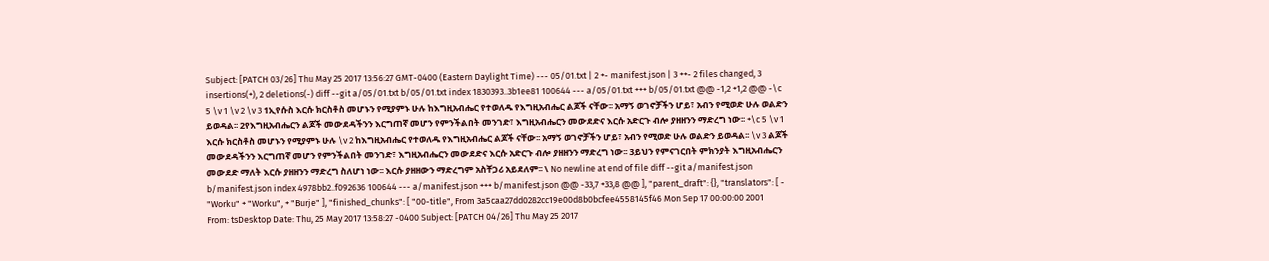Subject: [PATCH 03/26] Thu May 25 2017 13:56:27 GMT-0400 (Eastern Daylight Time) --- 05/01.txt | 2 +- manifest.json | 3 ++- 2 files changed, 3 insertions(+), 2 deletions(-) diff --git a/05/01.txt b/05/01.txt index 1830393..3b1ee81 100644 --- a/05/01.txt +++ b/05/01.txt @@ -1,2 +1,2 @@ -\c 5 \v 1 \v 2 \v 3 1ኢየሱስ እርሱ ክርስቶስ መሆኑን የሚያምኑ ሁሉ ከእግዚአብሔር የተወለዱ የእግዚአብሔር ልጆች ናቸው፡፡ አማኝ ወገኖቻችን ሆይ፣ አብን የሚወድ ሁሉ ወልድን ይወዳል፡፡ 2የእግዚአብሔርን ልጆች መውደዳችንን እርግጠኛ መሆን የምንችልበት መንገድ፣ እግዚአብሔርን መውደድና እርሱ አድርጉ ብሎ ያዘዘንን ማድረግ ነው፡፡ +\c 5 \v 1 እርሱ ክርስቶስ መሆኑን የሚያምኑ ሁሉ \v 2 ከእግዚአብሔር የተወለዱ የእግዚአብሔር ልጆች ናቸው፡፡ አማኝ ወገኖቻችን ሆይ፣ አብን የሚወድ ሁሉ ወልድን ይወዳል፡፡ \v 3 ልጆች መውደዳችንን እርግጠኛ መሆን የምንችልበት መንገድ፣ እግዚአብሔርን መውደድና እርሱ አድርጉ ብሎ ያዘዘንን ማድረግ ነው፡፡ 3ይህን የምናገርበት ምክንያት እግዚአብሔርን መውደድ ማለት እርሱ ያዘዘንን ማድረግ ስለሆነ ነው፡፡ እርሱ ያዘዘውን ማድረግም አስቸጋሪ አይደለም፡፡ \ No newline at end of file diff --git a/manifest.json b/manifest.json index 4978bb2..f092636 100644 --- a/manifest.json +++ b/manifest.json @@ -33,7 +33,8 @@ ], "parent_draft": {}, "translators": [ - "Worku" + "Worku", + "Burje" ], "finished_chunks": [ "00-title", From 3a5caa27dd0282cc19e00d8b0bcfee4558145f46 Mon Sep 17 00:00:00 2001 From: tsDesktop Date: Thu, 25 May 2017 13:58:27 -0400 Subject: [PATCH 04/26] Thu May 25 2017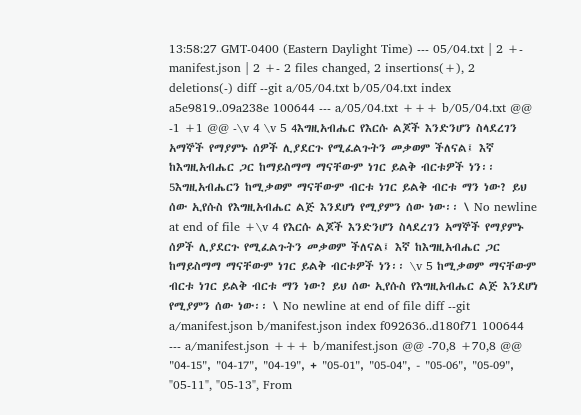13:58:27 GMT-0400 (Eastern Daylight Time) --- 05/04.txt | 2 +- manifest.json | 2 +- 2 files changed, 2 insertions(+), 2 deletions(-) diff --git a/05/04.txt b/05/04.txt index a5e9819..09a238e 100644 --- a/05/04.txt +++ b/05/04.txt @@ -1 +1 @@ -\v 4 \v 5 4እግዚአብሔር የእርሱ ልጆች እንድንሆን ስላደረገን አማኞች የማያምኑ ሰዎች ሊያደርጉ የሚፈልጉትን መቃወም ችለናል፤ እኛ ከእግዚአብሔር ጋር ከማይስማማ ማናቸውም ነገር ይልቅ ብርቱዎች ነን፡፡ 5እግዚአብሔርን ከሚቃወም ማናቸውም ብርቱ ነገር ይልቅ ብርቱ ማን ነው? ይህ ሰው ኢየሱስ የእግዚአብሔር ልጅ እንደሆነ የሚያምን ሰው ነው፡፡ \ No newline at end of file +\v 4 የእርሱ ልጆች እንድንሆን ስላደረገን አማኞች የማያምኑ ሰዎች ሊያደርጉ የሚፈልጉትን መቃወም ችለናል፤ እኛ ከእግዚአብሔር ጋር ከማይስማማ ማናቸውም ነገር ይልቅ ብርቱዎች ነን፡፡ \v 5 ከሚቃወም ማናቸውም ብርቱ ነገር ይልቅ ብርቱ ማን ነው? ይህ ሰው ኢየሱስ የእግዚአብሔር ልጅ እንደሆነ የሚያምን ሰው ነው፡፡ \ No newline at end of file diff --git a/manifest.json b/manifest.json index f092636..d180f71 100644 --- a/manifest.json +++ b/manifest.json @@ -70,8 +70,8 @@ "04-15", "04-17", "04-19", + "05-01", "05-04", - "05-06", "05-09", "05-11", "05-13", From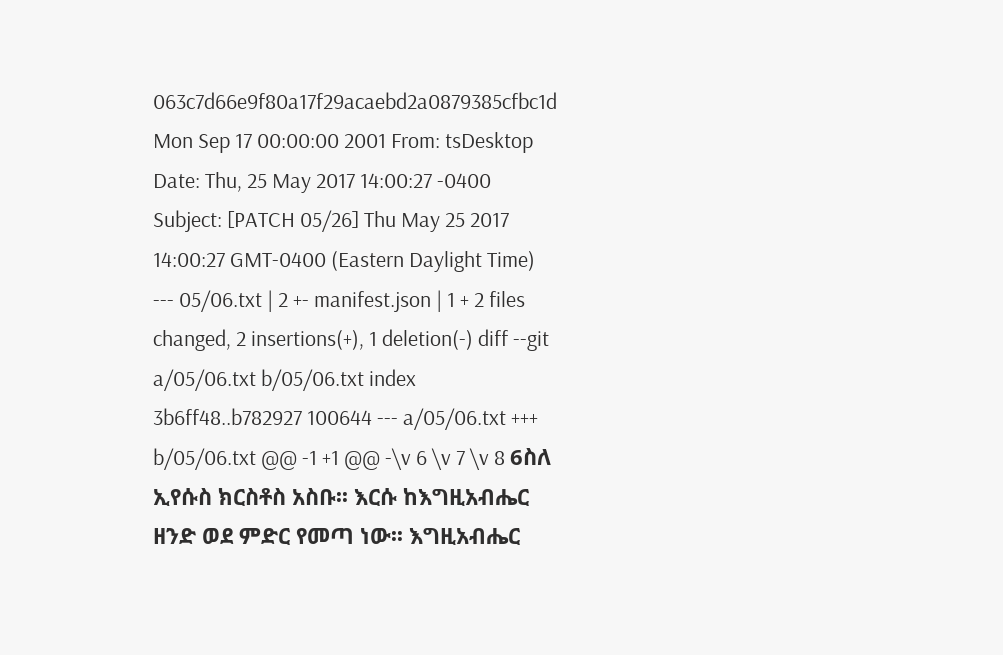063c7d66e9f80a17f29acaebd2a0879385cfbc1d Mon Sep 17 00:00:00 2001 From: tsDesktop Date: Thu, 25 May 2017 14:00:27 -0400 Subject: [PATCH 05/26] Thu May 25 2017 14:00:27 GMT-0400 (Eastern Daylight Time) --- 05/06.txt | 2 +- manifest.json | 1 + 2 files changed, 2 insertions(+), 1 deletion(-) diff --git a/05/06.txt b/05/06.txt index 3b6ff48..b782927 100644 --- a/05/06.txt +++ b/05/06.txt @@ -1 +1 @@ -\v 6 \v 7 \v 8 6ስለ ኢየሱስ ክርስቶስ አስቡ፡፡ እርሱ ከእግዚአብሔር ዘንድ ወደ ምድር የመጣ ነው፡፡ እግዚአብሔር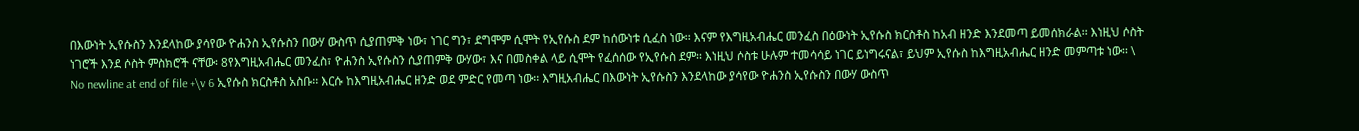በእውነት ኢየሱስን እንደላከው ያሳየው ዮሐንስ ኢየሱስን በውሃ ውስጥ ሲያጠምቅ ነው፣ ነገር ግን፣ ደግሞም ሲሞት የኢየሱስ ደም ከሰውነቱ ሲፈስ ነው፡፡ እናም የእግዚአብሔር መንፈስ በዕውነት ኢየሱስ ክርስቶስ ከአብ ዘንድ እንደመጣ ይመሰክራል፡፡ እነዚህ ሶስት ነገሮች እንደ ሶስት ምስክሮች ናቸው፡ 8የእግዚአብሔር መንፈስ፣ ዮሐንስ ኢየሱስን ሲያጠምቅ ውሃው፣ እና በመስቀል ላይ ሲሞት የፈሰሰው የኢየሱስ ደም፡፡ እነዚህ ሶስቱ ሁሉም ተመሳሳይ ነገር ይነግሩናል፣ ይህም ኢየሱስ ከእግዚአብሔር ዘንድ መምጣቱ ነው፡፡ \ No newline at end of file +\v 6 ኢየሱስ ክርስቶስ አስቡ፡፡ እርሱ ከእግዚአብሔር ዘንድ ወደ ምድር የመጣ ነው፡፡ እግዚአብሔር በእውነት ኢየሱስን እንደላከው ያሳየው ዮሐንስ ኢየሱስን በውሃ ውስጥ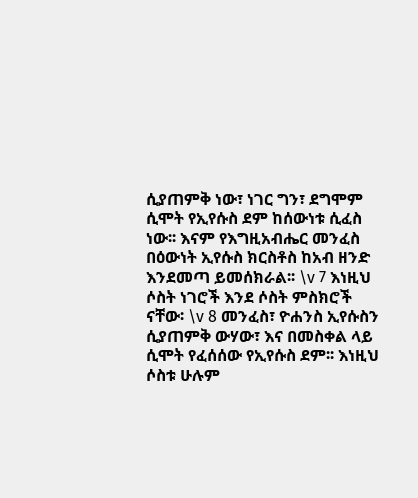ሲያጠምቅ ነው፣ ነገር ግን፣ ደግሞም ሲሞት የኢየሱስ ደም ከሰውነቱ ሲፈስ ነው፡፡ እናም የእግዚአብሔር መንፈስ በዕውነት ኢየሱስ ክርስቶስ ከአብ ዘንድ እንደመጣ ይመሰክራል፡፡ \v 7 እነዚህ ሶስት ነገሮች እንደ ሶስት ምስክሮች ናቸው፡ \v 8 መንፈስ፣ ዮሐንስ ኢየሱስን ሲያጠምቅ ውሃው፣ እና በመስቀል ላይ ሲሞት የፈሰሰው የኢየሱስ ደም፡፡ እነዚህ ሶስቱ ሁሉም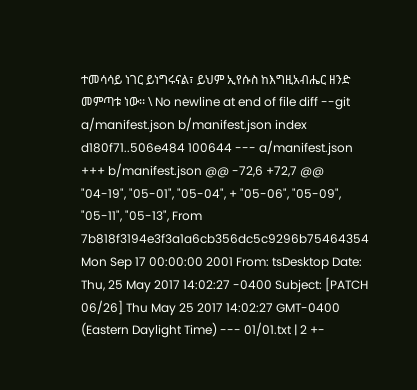ተመሳሳይ ነገር ይነግሩናል፣ ይህም ኢየሱስ ከእግዚአብሔር ዘንድ መምጣቱ ነው፡፡ \ No newline at end of file diff --git a/manifest.json b/manifest.json index d180f71..506e484 100644 --- a/manifest.json +++ b/manifest.json @@ -72,6 +72,7 @@ "04-19", "05-01", "05-04", + "05-06", "05-09", "05-11", "05-13", From 7b818f3194e3f3a1a6cb356dc5c9296b75464354 Mon Sep 17 00:00:00 2001 From: tsDesktop Date: Thu, 25 May 2017 14:02:27 -0400 Subject: [PATCH 06/26] Thu May 25 2017 14:02:27 GMT-0400 (Eastern Daylight Time) --- 01/01.txt | 2 +-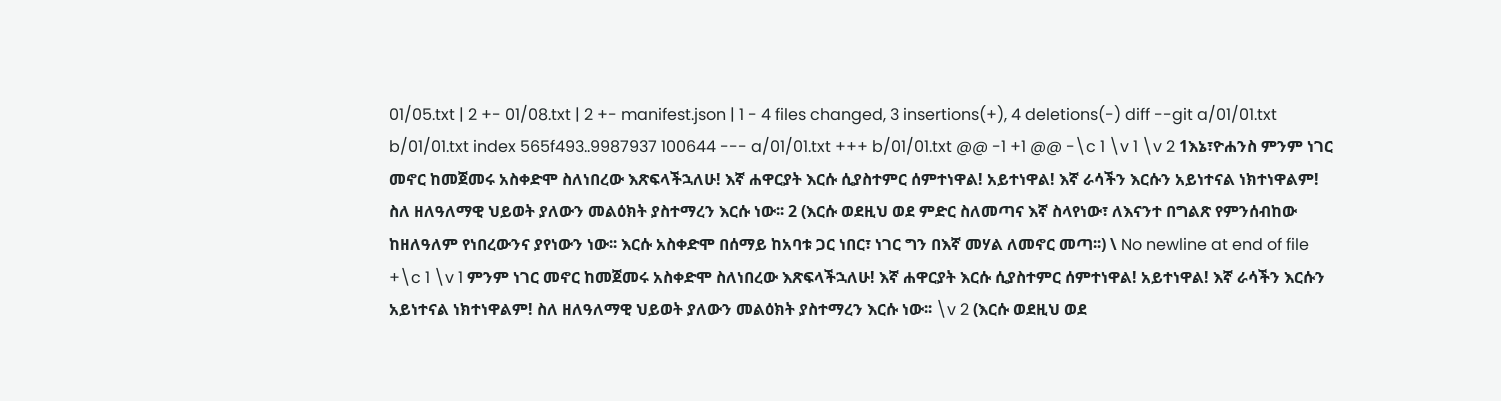01/05.txt | 2 +- 01/08.txt | 2 +- manifest.json | 1 - 4 files changed, 3 insertions(+), 4 deletions(-) diff --git a/01/01.txt b/01/01.txt index 565f493..9987937 100644 --- a/01/01.txt +++ b/01/01.txt @@ -1 +1 @@ -\c 1 \v 1 \v 2 1እኔ፣ዮሐንስ ምንም ነገር መኖር ከመጀመሩ አስቀድሞ ስለነበረው እጽፍላችኋለሁ! እኛ ሐዋርያት እርሱ ሲያስተምር ሰምተነዋል! አይተነዋል! እኛ ራሳችን እርሱን አይነተናል ነክተነዋልም! ስለ ዘለዓለማዊ ህይወት ያለውን መልዕክት ያስተማረን እርሱ ነው፡፡ 2 (እርሱ ወደዚህ ወደ ምድር ስለመጣና እኛ ስላየነው፣ ለእናንተ በግልጽ የምንሰብከው ከዘለዓለም የነበረውንና ያየነውን ነው፡፡ እርሱ አስቀድሞ በሰማይ ከአባቱ ጋር ነበር፣ ነገር ግን በእኛ መሃል ለመኖር መጣ፡፡) \ No newline at end of file +\c 1 \v 1 ምንም ነገር መኖር ከመጀመሩ አስቀድሞ ስለነበረው እጽፍላችኋለሁ! እኛ ሐዋርያት እርሱ ሲያስተምር ሰምተነዋል! አይተነዋል! እኛ ራሳችን እርሱን አይነተናል ነክተነዋልም! ስለ ዘለዓለማዊ ህይወት ያለውን መልዕክት ያስተማረን እርሱ ነው፡፡ \v 2 (እርሱ ወደዚህ ወደ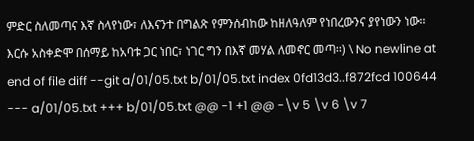ምድር ስለመጣና እኛ ስላየነው፣ ለእናንተ በግልጽ የምንሰብከው ከዘለዓለም የነበረውንና ያየነውን ነው፡፡ እርሱ አስቀድሞ በሰማይ ከአባቱ ጋር ነበር፣ ነገር ግን በእኛ መሃል ለመኖር መጣ፡፡) \ No newline at end of file diff --git a/01/05.txt b/01/05.txt index 0fd13d3..f872fcd 100644 --- a/01/05.txt +++ b/01/05.txt @@ -1 +1 @@ -\v 5 \v 6 \v 7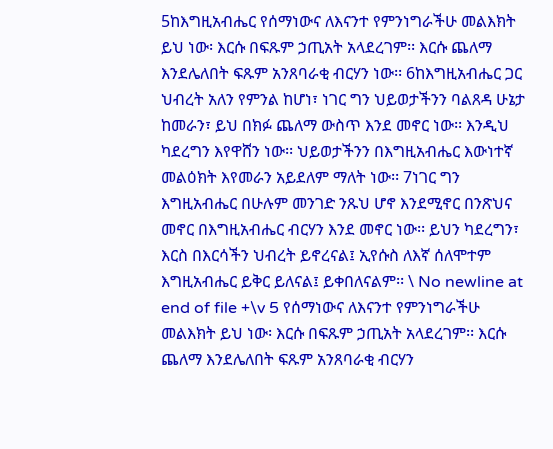5ከእግዚአብሔር የሰማነውና ለእናንተ የምንነግራችሁ መልእክት ይህ ነው፡ እርሱ በፍጹም ኃጢአት አላደረገም፡፡ እርሱ ጨለማ እንደሌለበት ፍጹም አንጸባራቂ ብርሃን ነው፡፡ 6ከእግዚአብሔር ጋር ህብረት አለን የምንል ከሆነ፣ ነገር ግን ህይወታችንን ባልጸዳ ሁኔታ ከመራን፣ ይህ በክፉ ጨለማ ውስጥ እንደ መኖር ነው፡፡ እንዲህ ካደረግን እየዋሸን ነው፡፡ ህይወታችንን በእግዚአብሔር እውነተኛ መልዕክት እየመራን አይደለም ማለት ነው፡፡ 7ነገር ግን እግዚአብሔር በሁሉም መንገድ ንጹህ ሆኖ እንደሚኖር በንጽህና መኖር በእግዚአብሔር ብርሃን እንደ መኖር ነው፡፡ ይህን ካደረግን፣ እርስ በእርሳችን ህብረት ይኖረናል፤ ኢየሱስ ለእኛ ሰለሞተም እግዚአብሔር ይቅር ይለናል፤ ይቀበለናልም፡፡ \ No newline at end of file +\v 5 የሰማነውና ለእናንተ የምንነግራችሁ መልእክት ይህ ነው፡ እርሱ በፍጹም ኃጢአት አላደረገም፡፡ እርሱ ጨለማ እንደሌለበት ፍጹም አንጸባራቂ ብርሃን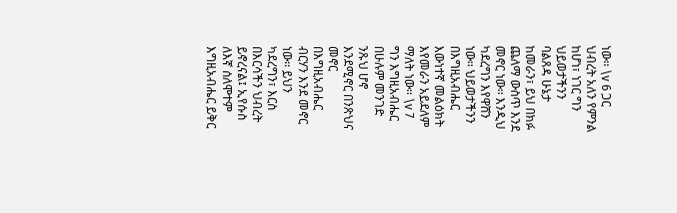ነው፡፡ \v 6 ጋር ህብረት አለን የምንል ከሆነ፣ ነገር ግን ህይወታችንን ባልጸዳ ሁኔታ ከመራን፣ ይህ በክፉ ጨለማ ውስጥ እንደ መኖር ነው፡፡ እንዲህ ካደረግን እየዋሸን ነው፡፡ ህይወታችንን በእግዚአብሔር እውነተኛ መልዕክት እየመራን አይደለም ማለት ነው፡፡ \v 7 ግን እግዚአብሔር በሁሉም መንገድ ንጹህ ሆኖ እንደሚኖር በንጽህና መኖር በእግዚአብሔር ብርሃን እንደ መኖር ነው፡፡ ይህን ካደረግን፣ እርስ በእርሳችን ህብረት ይኖረናል፤ ኢየሱስ ለእኛ ሰለሞተም እግዚአብሔር ይቅር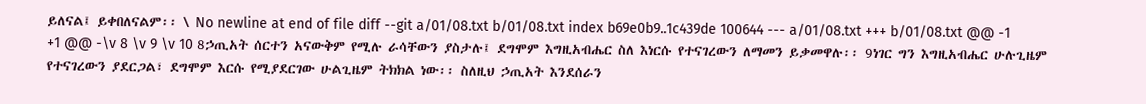ይለናል፤ ይቀበለናልም፡፡ \ No newline at end of file diff --git a/01/08.txt b/01/08.txt index b69e0b9..1c439de 100644 --- a/01/08.txt +++ b/01/08.txt @@ -1 +1 @@ -\v 8 \v 9 \v 10 8ኃጢአት ሰርተን አናውቅም የሚሉ ራሳቸውን ያስታሉ፤ ደግሞም እግዚአብሔር ስለ እነርሱ የተናገረውን ለማመን ይቃመዋሉ፡፡ 9ነገር ግን እግዚአብሔር ሁሉጊዜም የተናገረውን ያደርጋል፣ ደግሞም እርሱ የሚያደርገው ሁልጊዜም ትክክል ነው፡፡ ስለዚህ ኃጢአት እንደሰራን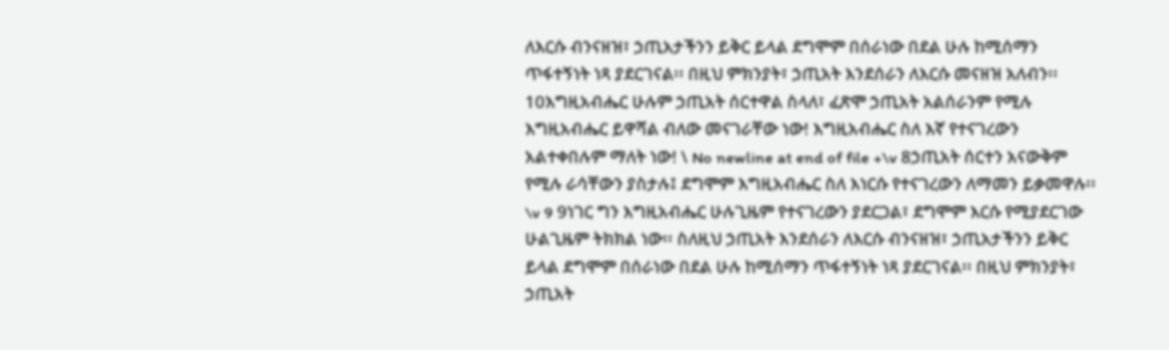ለእርሱ ብንናዘዝ፣ ኃጢአታችንን ይቅር ይላል ደግሞም በሰራነው በደል ሁሉ ከሚሰማን ጥፋተኝነት ነጻ ያደርገናል፡፡ በዚህ ምክንያት፣ ኃጢአት እንደሰራን ለእርሱ መናዘዝ አለብን፡፡ 10እግዚአብሔር ሁሉም ኃጢአት ሰርተዋል ስላለ፣ ፈጽሞ ኃጢአት አልሰራንም የሚሉ እግዚአብሔር ይዋሻል ብለው መናገራቸው ነው! እግዚአብሔር ስለ እኛ የተናገረውን አልተቀበሉም ማለት ነው! \ No newline at end of file +\v 8ኃጢአት ሰርተን አናውቅም የሚሉ ራሳቸውን ያስታሉ፤ ደግሞም እግዚአብሔር ስለ እነርሱ የተናገረውን ለማመን ይቃመዋሉ፡፡ \v 9 9ነገር ግን እግዚአብሔር ሁሉጊዜም የተናገረውን ያደርጋል፣ ደግሞም እርሱ የሚያደርገው ሁልጊዜም ትክክል ነው፡፡ ስለዚህ ኃጢአት እንደሰራን ለእርሱ ብንናዘዝ፣ ኃጢአታችንን ይቅር ይላል ደግሞም በሰራነው በደል ሁሉ ከሚሰማን ጥፋተኝነት ነጻ ያደርገናል፡፡ በዚህ ምክንያት፣ ኃጢአት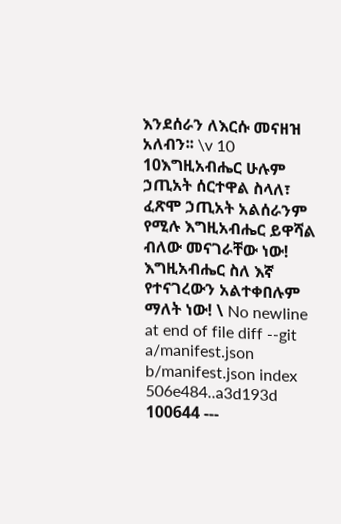እንደሰራን ለእርሱ መናዘዝ አለብን፡፡ \v 10 10እግዚአብሔር ሁሉም ኃጢአት ሰርተዋል ስላለ፣ ፈጽሞ ኃጢአት አልሰራንም የሚሉ እግዚአብሔር ይዋሻል ብለው መናገራቸው ነው! እግዚአብሔር ስለ እኛ የተናገረውን አልተቀበሉም ማለት ነው! \ No newline at end of file diff --git a/manifest.json b/manifest.json index 506e484..a3d193d 100644 ---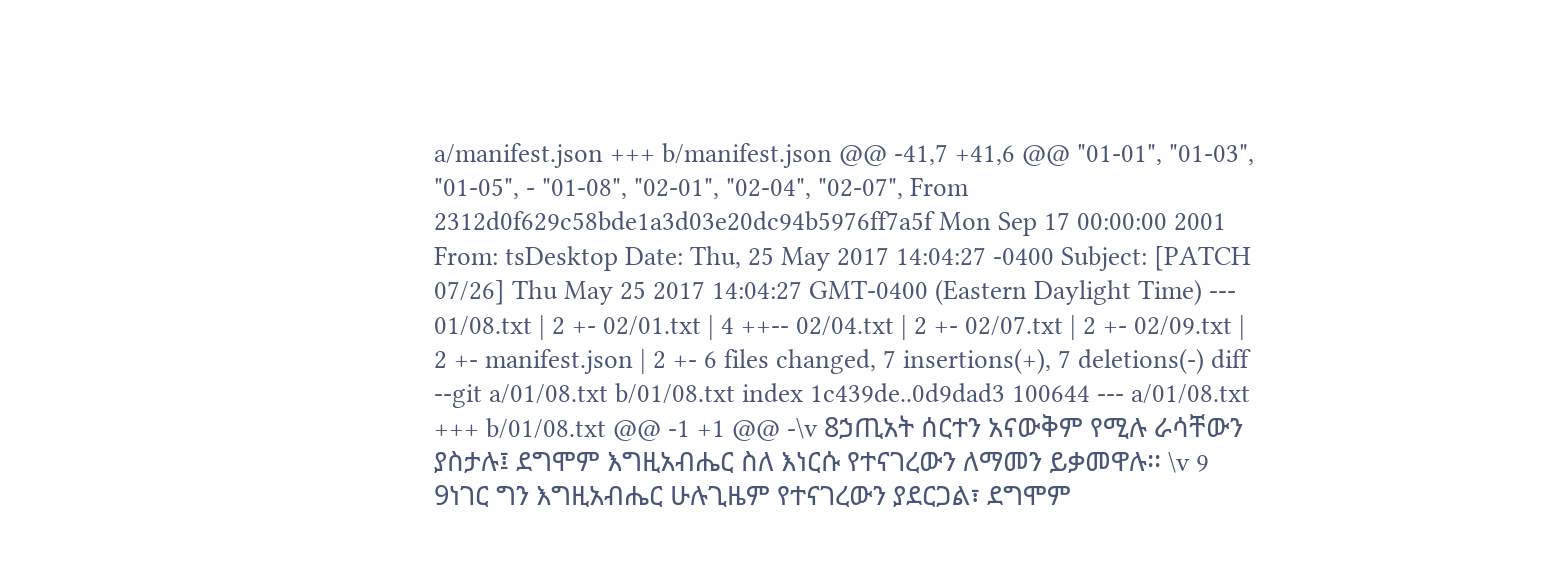a/manifest.json +++ b/manifest.json @@ -41,7 +41,6 @@ "01-01", "01-03", "01-05", - "01-08", "02-01", "02-04", "02-07", From 2312d0f629c58bde1a3d03e20dc94b5976ff7a5f Mon Sep 17 00:00:00 2001 From: tsDesktop Date: Thu, 25 May 2017 14:04:27 -0400 Subject: [PATCH 07/26] Thu May 25 2017 14:04:27 GMT-0400 (Eastern Daylight Time) --- 01/08.txt | 2 +- 02/01.txt | 4 ++-- 02/04.txt | 2 +- 02/07.txt | 2 +- 02/09.txt | 2 +- manifest.json | 2 +- 6 files changed, 7 insertions(+), 7 deletions(-) diff --git a/01/08.txt b/01/08.txt index 1c439de..0d9dad3 100644 --- a/01/08.txt +++ b/01/08.txt @@ -1 +1 @@ -\v 8ኃጢአት ሰርተን አናውቅም የሚሉ ራሳቸውን ያስታሉ፤ ደግሞም እግዚአብሔር ስለ እነርሱ የተናገረውን ለማመን ይቃመዋሉ፡፡ \v 9 9ነገር ግን እግዚአብሔር ሁሉጊዜም የተናገረውን ያደርጋል፣ ደግሞም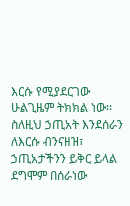እርሱ የሚያደርገው ሁልጊዜም ትክክል ነው፡፡ ስለዚህ ኃጢአት እንደሰራን ለእርሱ ብንናዘዝ፣ ኃጢአታችንን ይቅር ይላል ደግሞም በሰራነው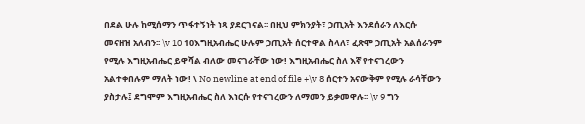በደል ሁሉ ከሚሰማን ጥፋተኝነት ነጻ ያደርገናል፡፡ በዚህ ምክንያት፣ ኃጢአት እንደሰራን ለእርሱ መናዘዝ አለብን፡፡ \v 10 10እግዚአብሔር ሁሉም ኃጢአት ሰርተዋል ስላለ፣ ፈጽሞ ኃጢአት አልሰራንም የሚሉ እግዚአብሔር ይዋሻል ብለው መናገራቸው ነው! እግዚአብሔር ስለ እኛ የተናገረውን አልተቀበሉም ማለት ነው! \ No newline at end of file +\v 8 ሰርተን አናውቅም የሚሉ ራሳቸውን ያስታሉ፤ ደግሞም እግዚአብሔር ስለ እነርሱ የተናገረውን ለማመን ይቃመዋሉ፡፡ \v 9 ግን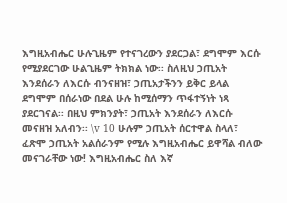እግዚአብሔር ሁሉጊዜም የተናገረውን ያደርጋል፣ ደግሞም እርሱ የሚያደርገው ሁልጊዜም ትክክል ነው፡፡ ስለዚህ ኃጢአት እንደሰራን ለእርሱ ብንናዘዝ፣ ኃጢአታችንን ይቅር ይላል ደግሞም በሰራነው በደል ሁሉ ከሚሰማን ጥፋተኝነት ነጻ ያደርገናል፡፡ በዚህ ምክንያት፣ ኃጢአት እንደሰራን ለእርሱ መናዘዝ አለብን፡፡ \v 10 ሁሉም ኃጢአት ሰርተዋል ስላለ፣ ፈጽሞ ኃጢአት አልሰራንም የሚሉ እግዚአብሔር ይዋሻል ብለው መናገራቸው ነው! እግዚአብሔር ስለ እኛ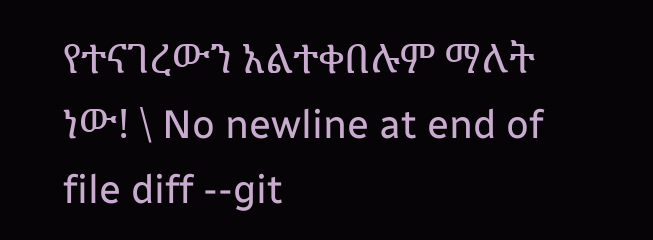የተናገረውን አልተቀበሉም ማለት ነው! \ No newline at end of file diff --git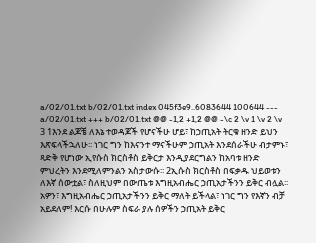a/02/01.txt b/02/01.txt index 045f3e9..6083644 100644 --- a/02/01.txt +++ b/02/01.txt @@ -1,2 +1,2 @@ -\c 2 \v 1 \v 2 \v 3 1እንደ ልጆቼ ለእኔ ተወዳጆች የሆናችሁ ሆይ፣ ከኃጢአት ትርቁ ዘንድ ይህን እጽፍላችኋለሁ፡፡ ነገር ግን ከእናንተ ማናችሁም ኃጢአት እንደሰራችሁ ብታምኑ፣ ጻድቅ የሆነው ኢየሱስ ክርስቶስ ይቅርታ እንዲያደርግልን ከአባቱ ዘንድ ምህረትን እንደሚለምንልን አስታውሱ፡፡ 2ኢሱስ ክርስቶስ በፍቃዱ ህይወቱን ለእኛ ሰውቷል፣ ስለዚህም በውጤቱ እግዚአብሔር ኃጢአታችንን ይቅር ብሏል፡፡ አዎን፣ እግዚአብሔር ኃጢአታችንን ይቅር ማለት ይችላል፣ ነገር ግን የእኛን ብቻ አይደለም! እርሱ በሁሉም ስፍራ ያሉ ሰዎችን ኃጢአት ይቅር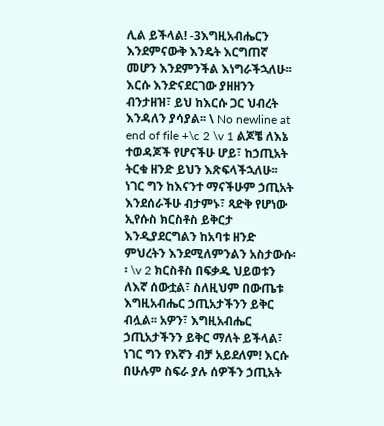ሊል ይችላል! -3እግዚአብሔርን እንደምናውቅ እንዴት እርግጠኛ መሆን እንደምንችል እነግራችኋለሁ፡፡ እርሱ እንድናደርገው ያዘዘንን ብንታዘዝ፣ ይህ ከእርሱ ጋር ህብረት እንዳለን ያሳያል፡፡ \ No newline at end of file +\c 2 \v 1 ልጆቼ ለእኔ ተወዳጆች የሆናችሁ ሆይ፣ ከኃጢአት ትርቁ ዘንድ ይህን እጽፍላችኋለሁ፡፡ ነገር ግን ከእናንተ ማናችሁም ኃጢአት እንደሰራችሁ ብታምኑ፣ ጻድቅ የሆነው ኢየሱስ ክርስቶስ ይቅርታ እንዲያደርግልን ከአባቱ ዘንድ ምህረትን እንደሚለምንልን አስታውሱ፡፡ \v 2 ክርስቶስ በፍቃዱ ህይወቱን ለእኛ ሰውቷል፣ ስለዚህም በውጤቱ እግዚአብሔር ኃጢአታችንን ይቅር ብሏል፡፡ አዎን፣ እግዚአብሔር ኃጢአታችንን ይቅር ማለት ይችላል፣ ነገር ግን የእኛን ብቻ አይደለም! እርሱ በሁሉም ስፍራ ያሉ ሰዎችን ኃጢአት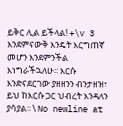ይቅር ሊል ይችላል! +\v 3 እንደምናውቅ እንዴት እርግጠኛ መሆን እንደምንችል እነግራችኋለሁ፡፡ እርሱ እንድናደርገው ያዘዘንን ብንታዘዝ፣ ይህ ከእርሱ ጋር ህብረት እንዳለን ያሳያል፡፡ \ No newline at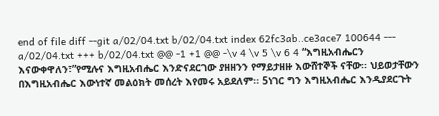end of file diff --git a/02/04.txt b/02/04.txt index 62fc3ab..ce3ace7 100644 --- a/02/04.txt +++ b/02/04.txt @@ -1 +1 @@ -\v 4 \v 5 \v 6 4 “እግዚአብሔርን እናውቀዋለን፣”የሚሉና እግዚአብሔር እንድናደርገው ያዘዘንን የማይታዘዙ እውሸተኞች ናቸው፡፡ ህይወታቸውን በእግዚአብሔር እውነተኛ መልዕክት መሰረት እየመሩ አይደለም፡፡ 5ነገር ግን እግዚአብሔር እንዲያደርጉት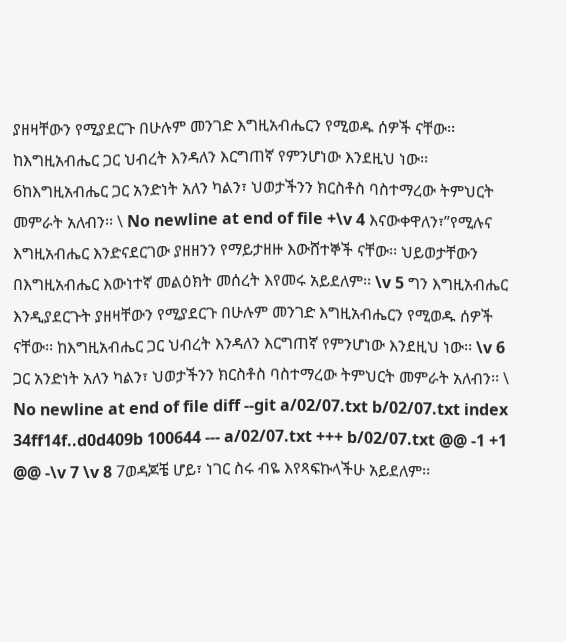ያዘዛቸውን የሚያደርጉ በሁሉም መንገድ እግዚአብሔርን የሚወዱ ሰዎች ናቸው፡፡ ከእግዚአብሔር ጋር ህብረት እንዳለን እርግጠኛ የምንሆነው እንደዚህ ነው፡፡ 6ከእግዚአብሔር ጋር አንድነት አለን ካልን፣ ህወታችንን ክርስቶስ ባስተማረው ትምህርት መምራት አለብን፡፡ \ No newline at end of file +\v 4 እናውቀዋለን፣”የሚሉና እግዚአብሔር እንድናደርገው ያዘዘንን የማይታዘዙ እውሸተኞች ናቸው፡፡ ህይወታቸውን በእግዚአብሔር እውነተኛ መልዕክት መሰረት እየመሩ አይደለም፡፡ \v 5 ግን እግዚአብሔር እንዲያደርጉት ያዘዛቸውን የሚያደርጉ በሁሉም መንገድ እግዚአብሔርን የሚወዱ ሰዎች ናቸው፡፡ ከእግዚአብሔር ጋር ህብረት እንዳለን እርግጠኛ የምንሆነው እንደዚህ ነው፡፡ \v 6 ጋር አንድነት አለን ካልን፣ ህወታችንን ክርስቶስ ባስተማረው ትምህርት መምራት አለብን፡፡ \ No newline at end of file diff --git a/02/07.txt b/02/07.txt index 34ff14f..d0d409b 100644 --- a/02/07.txt +++ b/02/07.txt @@ -1 +1 @@ -\v 7 \v 8 7ወዳጆቼ ሆይ፣ ነገር ስሩ ብዬ እየጻፍኩላችሁ አይደለም፡፡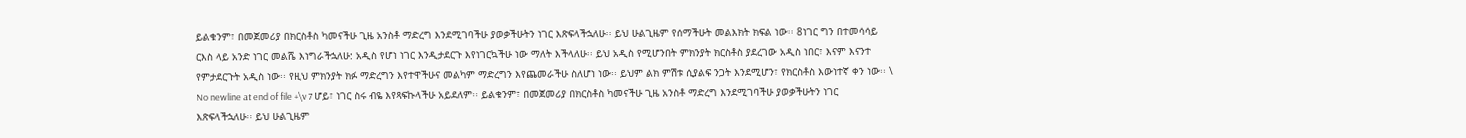ይልቁንም፣ በመጀመሪያ በክርስቶስ ካመናችሁ ጊዜ አንስቶ ማድረግ እንደሚገባችሁ ያወቃችሁትን ነገር እጽፍላችኋለሁ፡፡ ይህ ሁልጊዜም የሰማችሁት መልእክት ክፍል ነው፡፡ 8ነገር ግን በተመሳሳይ ርእስ ላይ አንድ ነገር መልሼ እነግራችኋለሁ: አዲስ የሆነ ነገር እንዲታደርጉ እየነገርኳችሁ ነው ማለት እችላለሁ፡፡ ይህ አዲስ የሚሆንበት ምክንያት ክርስቶስ ያደረገው አዲስ ነበር፣ እናም እናንተ የምታደርጉት አዲስ ነው፡፡ የዚህ ምክንያት ክፉ ማድረግን እየተዋችሁና መልካም ማድረግን እየጨመራችሁ ስለሆነ ነው፡፡ ይህም ልክ ምሽቱ ሲያልፍ ንጋት እንደሚሆን፣ የክርስቶስ እውነተኛ ቀን ነው፡፡ \ No newline at end of file +\v 7 ሆይ፣ ነገር ስሩ ብዬ እየጻፍኩላችሁ አይደለም፡፡ ይልቁንም፣ በመጀመሪያ በክርስቶስ ካመናችሁ ጊዜ አንስቶ ማድረግ እንደሚገባችሁ ያወቃችሁትን ነገር እጽፍላችኋለሁ፡፡ ይህ ሁልጊዜም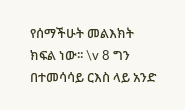የሰማችሁት መልእክት ክፍል ነው፡፡ \v 8 ግን በተመሳሳይ ርእስ ላይ አንድ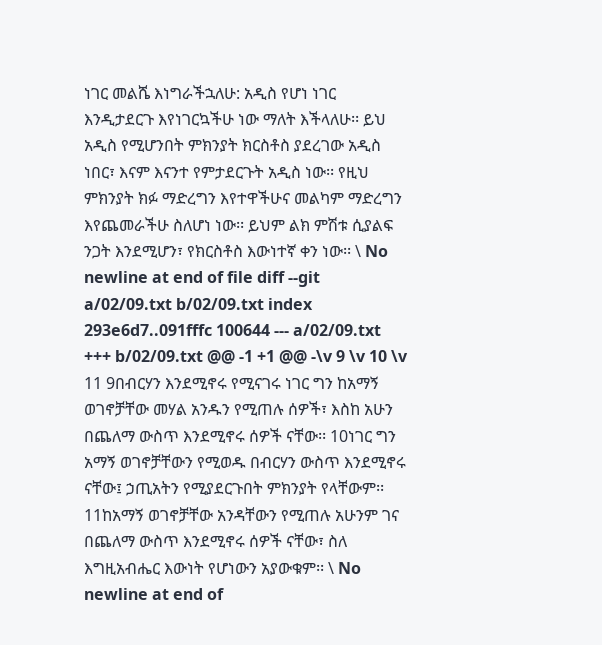ነገር መልሼ እነግራችኋለሁ: አዲስ የሆነ ነገር እንዲታደርጉ እየነገርኳችሁ ነው ማለት እችላለሁ፡፡ ይህ አዲስ የሚሆንበት ምክንያት ክርስቶስ ያደረገው አዲስ ነበር፣ እናም እናንተ የምታደርጉት አዲስ ነው፡፡ የዚህ ምክንያት ክፉ ማድረግን እየተዋችሁና መልካም ማድረግን እየጨመራችሁ ስለሆነ ነው፡፡ ይህም ልክ ምሽቱ ሲያልፍ ንጋት እንደሚሆን፣ የክርስቶስ እውነተኛ ቀን ነው፡፡ \ No newline at end of file diff --git a/02/09.txt b/02/09.txt index 293e6d7..091fffc 100644 --- a/02/09.txt +++ b/02/09.txt @@ -1 +1 @@ -\v 9 \v 10 \v 11 9በብርሃን እንደሚኖሩ የሚናገሩ ነገር ግን ከአማኝ ወገኖቻቸው መሃል አንዱን የሚጠሉ ሰዎች፣ እስከ አሁን በጨለማ ውስጥ እንደሚኖሩ ሰዎች ናቸው፡፡ 10ነገር ግን አማኝ ወገኖቻቸውን የሚወዱ በብርሃን ውስጥ እንደሚኖሩ ናቸው፤ ኃጢአትን የሚያደርጉበት ምክንያት የላቸውም፡፡ 11ከአማኝ ወገኖቻቸው አንዳቸውን የሚጠሉ አሁንም ገና በጨለማ ውስጥ እንደሚኖሩ ሰዎች ናቸው፣ ስለ እግዚአብሔር እውነት የሆነውን አያውቁም፡፡ \ No newline at end of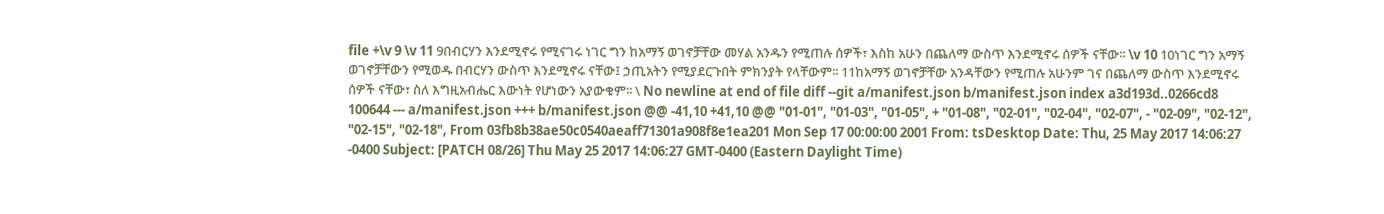file +\v 9 \v 11 9በብርሃን እንደሚኖሩ የሚናገሩ ነገር ግን ከአማኝ ወገኖቻቸው መሃል አንዱን የሚጠሉ ሰዎች፣ እስከ አሁን በጨለማ ውስጥ እንደሚኖሩ ሰዎች ናቸው፡፡ \v 10 10ነገር ግን አማኝ ወገኖቻቸውን የሚወዱ በብርሃን ውስጥ እንደሚኖሩ ናቸው፤ ኃጢአትን የሚያደርጉበት ምክንያት የላቸውም፡፡ 11ከአማኝ ወገኖቻቸው አንዳቸውን የሚጠሉ አሁንም ገና በጨለማ ውስጥ እንደሚኖሩ ሰዎች ናቸው፣ ስለ እግዚአብሔር እውነት የሆነውን አያውቁም፡፡ \ No newline at end of file diff --git a/manifest.json b/manifest.json index a3d193d..0266cd8 100644 --- a/manifest.json +++ b/manifest.json @@ -41,10 +41,10 @@ "01-01", "01-03", "01-05", + "01-08", "02-01", "02-04", "02-07", - "02-09", "02-12", "02-15", "02-18", From 03fb8b38ae50c0540aeaff71301a908f8e1ea201 Mon Sep 17 00:00:00 2001 From: tsDesktop Date: Thu, 25 May 2017 14:06:27 -0400 Subject: [PATCH 08/26] Thu May 25 2017 14:06:27 GMT-0400 (Eastern Daylight Time)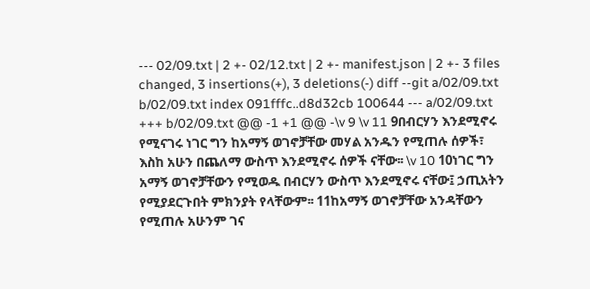--- 02/09.txt | 2 +- 02/12.txt | 2 +- manifest.json | 2 +- 3 files changed, 3 insertions(+), 3 deletions(-) diff --git a/02/09.txt b/02/09.txt index 091fffc..d8d32cb 100644 --- a/02/09.txt +++ b/02/09.txt @@ -1 +1 @@ -\v 9 \v 11 9በብርሃን እንደሚኖሩ የሚናገሩ ነገር ግን ከአማኝ ወገኖቻቸው መሃል አንዱን የሚጠሉ ሰዎች፣ እስከ አሁን በጨለማ ውስጥ እንደሚኖሩ ሰዎች ናቸው፡፡ \v 10 10ነገር ግን አማኝ ወገኖቻቸውን የሚወዱ በብርሃን ውስጥ እንደሚኖሩ ናቸው፤ ኃጢአትን የሚያደርጉበት ምክንያት የላቸውም፡፡ 11ከአማኝ ወገኖቻቸው አንዳቸውን የሚጠሉ አሁንም ገና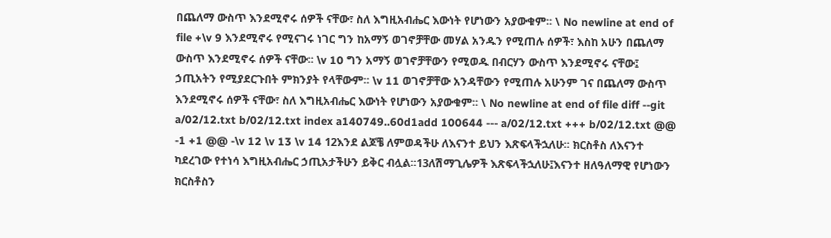በጨለማ ውስጥ እንደሚኖሩ ሰዎች ናቸው፣ ስለ እግዚአብሔር እውነት የሆነውን አያውቁም፡፡ \ No newline at end of file +\v 9 እንደሚኖሩ የሚናገሩ ነገር ግን ከአማኝ ወገኖቻቸው መሃል አንዱን የሚጠሉ ሰዎች፣ እስከ አሁን በጨለማ ውስጥ እንደሚኖሩ ሰዎች ናቸው፡፡ \v 10 ግን አማኝ ወገኖቻቸውን የሚወዱ በብርሃን ውስጥ እንደሚኖሩ ናቸው፤ ኃጢአትን የሚያደርጉበት ምክንያት የላቸውም፡፡ \v 11 ወገኖቻቸው አንዳቸውን የሚጠሉ አሁንም ገና በጨለማ ውስጥ እንደሚኖሩ ሰዎች ናቸው፣ ስለ እግዚአብሔር እውነት የሆነውን አያውቁም፡፡ \ No newline at end of file diff --git a/02/12.txt b/02/12.txt index a140749..60d1add 100644 --- a/02/12.txt +++ b/02/12.txt @@ -1 +1 @@ -\v 12 \v 13 \v 14 12እንደ ልጆቼ ለምወዳችሁ ለእናንተ ይህን እጽፍላችኋለሁ፡፡ ክርስቶስ ለእናንተ ካደረገው የተነሳ እግዚአብሔር ኃጢአታችሁን ይቅር ብሏል፡፡13ለሽማጊሌዎች እጽፍላችኋለሁ፤እናንተ ዘለዓለማዊ የሆነውን ክርስቶስን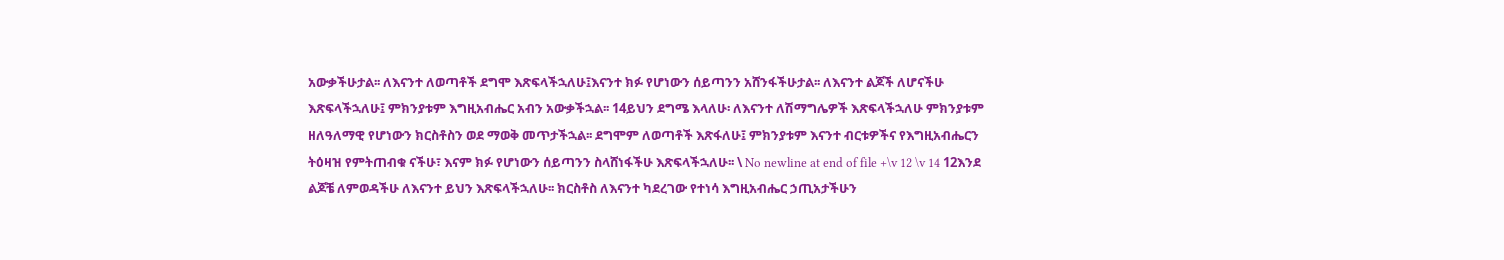አውቃችሁታል፡፡ ለእናንተ ለወጣቶች ደግሞ እጽፍላችኋለሁ፤እናንተ ክፉ የሆነውን ሰይጣንን አሸንፋችሁታል፡፡ ለእናንተ ልጆች ለሆናችሁ እጽፍላችኋለሁ፤ ምክንያቱም እግዚአብሔር አብን አውቃችኋል፡፡ 14ይህን ደግሜ እላለሁ፡ ለእናንተ ለሽማግሌዎች እጽፍላችኋለሁ ምክንያቱም ዘለዓለማዊ የሆነውን ክርስቶስን ወደ ማወቅ መጥታችኋል፡፡ ደግሞም ለወጣቶች እጽፋለሁ፤ ምክንያቱም እናንተ ብርቱዎችና የእግዚአብሔርን ትዕዛዝ የምትጠብቁ ናችሁ፣ እናም ክፉ የሆነውን ሰይጣንን ስላሸነፋችሁ እጽፍላችኋለሁ፡፡ \ No newline at end of file +\v 12 \v 14 12እንደ ልጆቼ ለምወዳችሁ ለእናንተ ይህን እጽፍላችኋለሁ፡፡ ክርስቶስ ለእናንተ ካደረገው የተነሳ እግዚአብሔር ኃጢአታችሁን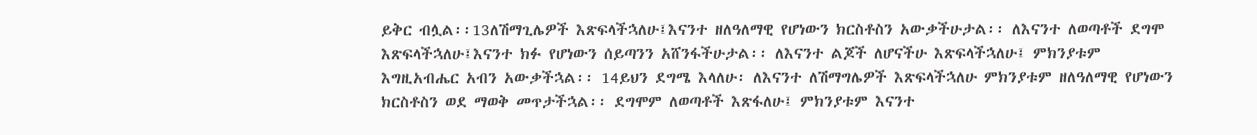ይቅር ብሏል፡፡13ለሽማጊሌዎች እጽፍላችኋለሁ፤እናንተ ዘለዓለማዊ የሆነውን ክርስቶስን አውቃችሁታል፡፡ ለእናንተ ለወጣቶች ደግሞ እጽፍላችኋለሁ፤እናንተ ክፉ የሆነውን ሰይጣንን አሸንፋችሁታል፡፡ ለእናንተ ልጆች ለሆናችሁ እጽፍላችኋለሁ፤ ምክንያቱም እግዚአብሔር አብን አውቃችኋል፡፡ 14ይህን ደግሜ እላለሁ፡ ለእናንተ ለሽማግሌዎች እጽፍላችኋለሁ ምክንያቱም ዘለዓለማዊ የሆነውን ክርስቶስን ወደ ማወቅ መጥታችኋል፡፡ ደግሞም ለወጣቶች እጽፋለሁ፤ ምክንያቱም እናንተ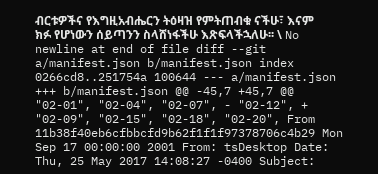ብርቱዎችና የእግዚአብሔርን ትዕዛዝ የምትጠብቁ ናችሁ፣ እናም ክፉ የሆነውን ሰይጣንን ስላሸነፋችሁ እጽፍላችኋለሁ፡፡ \ No newline at end of file diff --git a/manifest.json b/manifest.json index 0266cd8..251754a 100644 --- a/manifest.json +++ b/manifest.json @@ -45,7 +45,7 @@ "02-01", "02-04", "02-07", - "02-12", + "02-09", "02-15", "02-18", "02-20", From 11b38f40eb6cfbbcfd9b62f1f1f97378706c4b29 Mon Sep 17 00:00:00 2001 From: tsDesktop Date: Thu, 25 May 2017 14:08:27 -0400 Subject: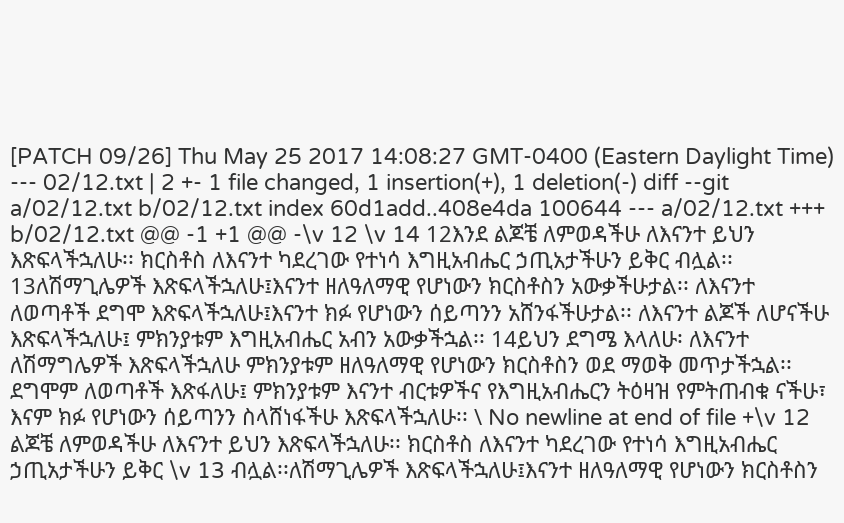[PATCH 09/26] Thu May 25 2017 14:08:27 GMT-0400 (Eastern Daylight Time) --- 02/12.txt | 2 +- 1 file changed, 1 insertion(+), 1 deletion(-) diff --git a/02/12.txt b/02/12.txt index 60d1add..408e4da 100644 --- a/02/12.txt +++ b/02/12.txt @@ -1 +1 @@ -\v 12 \v 14 12እንደ ልጆቼ ለምወዳችሁ ለእናንተ ይህን እጽፍላችኋለሁ፡፡ ክርስቶስ ለእናንተ ካደረገው የተነሳ እግዚአብሔር ኃጢአታችሁን ይቅር ብሏል፡፡13ለሽማጊሌዎች እጽፍላችኋለሁ፤እናንተ ዘለዓለማዊ የሆነውን ክርስቶስን አውቃችሁታል፡፡ ለእናንተ ለወጣቶች ደግሞ እጽፍላችኋለሁ፤እናንተ ክፉ የሆነውን ሰይጣንን አሸንፋችሁታል፡፡ ለእናንተ ልጆች ለሆናችሁ እጽፍላችኋለሁ፤ ምክንያቱም እግዚአብሔር አብን አውቃችኋል፡፡ 14ይህን ደግሜ እላለሁ፡ ለእናንተ ለሽማግሌዎች እጽፍላችኋለሁ ምክንያቱም ዘለዓለማዊ የሆነውን ክርስቶስን ወደ ማወቅ መጥታችኋል፡፡ ደግሞም ለወጣቶች እጽፋለሁ፤ ምክንያቱም እናንተ ብርቱዎችና የእግዚአብሔርን ትዕዛዝ የምትጠብቁ ናችሁ፣ እናም ክፉ የሆነውን ሰይጣንን ስላሸነፋችሁ እጽፍላችኋለሁ፡፡ \ No newline at end of file +\v 12 ልጆቼ ለምወዳችሁ ለእናንተ ይህን እጽፍላችኋለሁ፡፡ ክርስቶስ ለእናንተ ካደረገው የተነሳ እግዚአብሔር ኃጢአታችሁን ይቅር \v 13 ብሏል፡፡ለሽማጊሌዎች እጽፍላችኋለሁ፤እናንተ ዘለዓለማዊ የሆነውን ክርስቶስን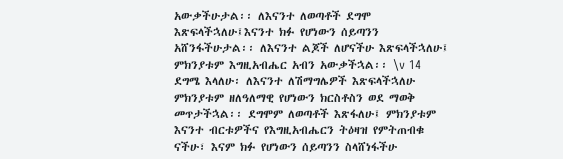አውቃችሁታል፡፡ ለእናንተ ለወጣቶች ደግሞ እጽፍላችኋለሁ፤እናንተ ክፉ የሆነውን ሰይጣንን አሸንፋችሁታል፡፡ ለእናንተ ልጆች ለሆናችሁ እጽፍላችኋለሁ፤ ምክንያቱም እግዚአብሔር አብን አውቃችኋል፡፡ \v 14 ደግሜ እላለሁ፡ ለእናንተ ለሽማግሌዎች እጽፍላችኋለሁ ምክንያቱም ዘለዓለማዊ የሆነውን ክርስቶስን ወደ ማወቅ መጥታችኋል፡፡ ደግሞም ለወጣቶች እጽፋለሁ፤ ምክንያቱም እናንተ ብርቱዎችና የእግዚአብሔርን ትዕዛዝ የምትጠብቁ ናችሁ፣ እናም ክፉ የሆነውን ሰይጣንን ስላሸነፋችሁ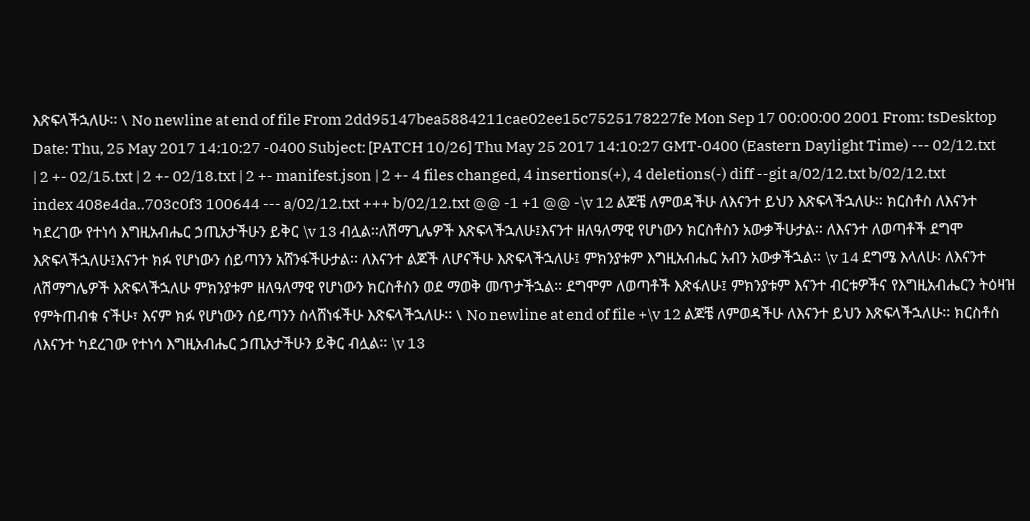እጽፍላችኋለሁ፡፡ \ No newline at end of file From 2dd95147bea5884211cae02ee15c7525178227fe Mon Sep 17 00:00:00 2001 From: tsDesktop Date: Thu, 25 May 2017 14:10:27 -0400 Subject: [PATCH 10/26] Thu May 25 2017 14:10:27 GMT-0400 (Eastern Daylight Time) --- 02/12.txt | 2 +- 02/15.txt | 2 +- 02/18.txt | 2 +- manifest.json | 2 +- 4 files changed, 4 insertions(+), 4 deletions(-) diff --git a/02/12.txt b/02/12.txt index 408e4da..703c0f3 100644 --- a/02/12.txt +++ b/02/12.txt @@ -1 +1 @@ -\v 12 ልጆቼ ለምወዳችሁ ለእናንተ ይህን እጽፍላችኋለሁ፡፡ ክርስቶስ ለእናንተ ካደረገው የተነሳ እግዚአብሔር ኃጢአታችሁን ይቅር \v 13 ብሏል፡፡ለሽማጊሌዎች እጽፍላችኋለሁ፤እናንተ ዘለዓለማዊ የሆነውን ክርስቶስን አውቃችሁታል፡፡ ለእናንተ ለወጣቶች ደግሞ እጽፍላችኋለሁ፤እናንተ ክፉ የሆነውን ሰይጣንን አሸንፋችሁታል፡፡ ለእናንተ ልጆች ለሆናችሁ እጽፍላችኋለሁ፤ ምክንያቱም እግዚአብሔር አብን አውቃችኋል፡፡ \v 14 ደግሜ እላለሁ፡ ለእናንተ ለሽማግሌዎች እጽፍላችኋለሁ ምክንያቱም ዘለዓለማዊ የሆነውን ክርስቶስን ወደ ማወቅ መጥታችኋል፡፡ ደግሞም ለወጣቶች እጽፋለሁ፤ ምክንያቱም እናንተ ብርቱዎችና የእግዚአብሔርን ትዕዛዝ የምትጠብቁ ናችሁ፣ እናም ክፉ የሆነውን ሰይጣንን ስላሸነፋችሁ እጽፍላችኋለሁ፡፡ \ No newline at end of file +\v 12 ልጆቼ ለምወዳችሁ ለእናንተ ይህን እጽፍላችኋለሁ፡፡ ክርስቶስ ለእናንተ ካደረገው የተነሳ እግዚአብሔር ኃጢአታችሁን ይቅር ብሏል፡፡ \v 13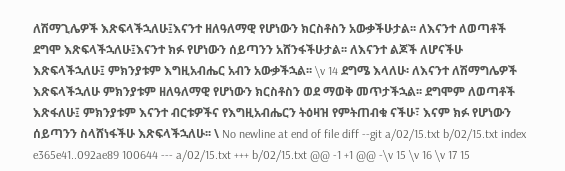ለሽማጊሌዎች እጽፍላችኋለሁ፤እናንተ ዘለዓለማዊ የሆነውን ክርስቶስን አውቃችሁታል፡፡ ለእናንተ ለወጣቶች ደግሞ እጽፍላችኋለሁ፤እናንተ ክፉ የሆነውን ሰይጣንን አሸንፋችሁታል፡፡ ለእናንተ ልጆች ለሆናችሁ እጽፍላችኋለሁ፤ ምክንያቱም እግዚአብሔር አብን አውቃችኋል፡፡ \v 14 ደግሜ እላለሁ፡ ለእናንተ ለሽማግሌዎች እጽፍላችኋለሁ ምክንያቱም ዘለዓለማዊ የሆነውን ክርስቶስን ወደ ማወቅ መጥታችኋል፡፡ ደግሞም ለወጣቶች እጽፋለሁ፤ ምክንያቱም እናንተ ብርቱዎችና የእግዚአብሔርን ትዕዛዝ የምትጠብቁ ናችሁ፣ እናም ክፉ የሆነውን ሰይጣንን ስላሸነፋችሁ እጽፍላችኋለሁ፡፡ \ No newline at end of file diff --git a/02/15.txt b/02/15.txt index e365e41..092ae89 100644 --- a/02/15.txt +++ b/02/15.txt @@ -1 +1 @@ -\v 15 \v 16 \v 17 15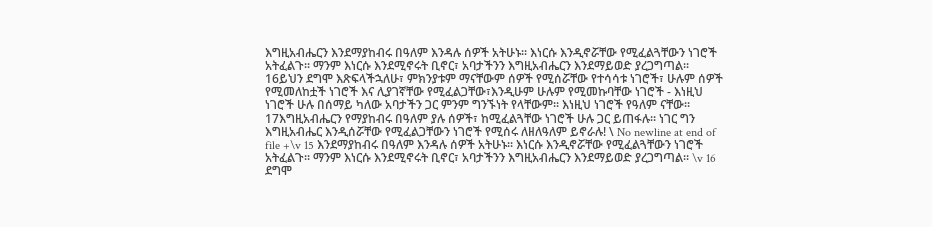እግዚአብሔርን እንደማያከብሩ በዓለም እንዳሉ ሰዎች አትሁኑ፡፡ እነርሱ እንዲኖሯቸው የሚፈልጓቸውን ነገሮች አትፈልጉ፡፡ ማንም እነርሱ እንደሚኖሩት ቢኖር፣ አባታችንን እግዚአብሔርን እንደማይወድ ያረጋግጣል፡፡ 16ይህን ደግሞ እጽፍላችኋለሁ፣ ምክንያቱም ማናቸውም ሰዎች የሚሰሯቸው የተሳሳቱ ነገሮች፣ ሁሉም ሰዎች የሚመለከቷች ነገሮች እና ሊያገኛቸው የሚፈልጋቸው፣እንዲሁም ሁሉም የሚመኩባቸው ነገሮች - እነዚህ ነገሮች ሁሉ በሰማይ ካለው አባታችን ጋር ምንም ግንኙነት የላቸውም፡፡ እነዚህ ነገሮች የዓለም ናቸው፡፡ 17እግዚአብሔርን የማያከብሩ በዓለም ያሉ ሰዎች፣ ከሚፈልጓቸው ነገሮች ሁሉ ጋር ይጠፋሉ፡፡ ነገር ግን እግዚአብሔር እንዲሰሯቸው የሚፈልጋቸውን ነገሮች የሚሰሩ ለዘለዓለም ይኖራሉ! \ No newline at end of file +\v 15 እንደማያከብሩ በዓለም እንዳሉ ሰዎች አትሁኑ፡፡ እነርሱ እንዲኖሯቸው የሚፈልጓቸውን ነገሮች አትፈልጉ፡፡ ማንም እነርሱ እንደሚኖሩት ቢኖር፣ አባታችንን እግዚአብሔርን እንደማይወድ ያረጋግጣል፡፡ \v 16 ደግሞ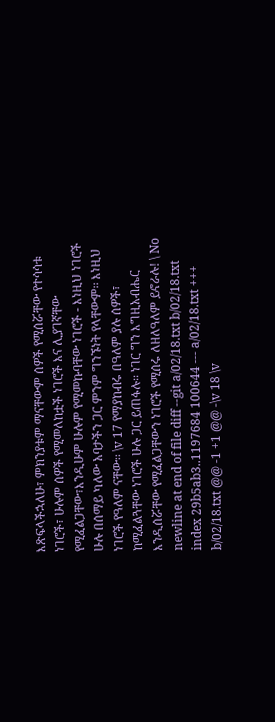እጽፍላችኋለሁ፣ ምክንያቱም ማናቸውም ሰዎች የሚሰሯቸው የተሳሳቱ ነገሮች፣ ሁሉም ሰዎች የሚመለከቷች ነገሮች እና ሊያገኛቸው የሚፈልጋቸው፣እንዲሁም ሁሉም የሚመኩባቸው ነገሮች - እነዚህ ነገሮች ሁሉ በሰማይ ካለው አባታችን ጋር ምንም ግንኙነት የላቸውም፡፡ እነዚህ ነገሮች የዓለም ናቸው፡፡ \v 17 የማያከብሩ በዓለም ያሉ ሰዎች፣ ከሚፈልጓቸው ነገሮች ሁሉ ጋር ይጠፋሉ፡፡ ነገር ግን እግዚአብሔር እንዲሰሯቸው የሚፈልጋቸውን ነገሮች የሚሰሩ ለዘለዓለም ይኖራሉ! \ No newline at end of file diff --git a/02/18.txt b/02/18.txt index 29b5ab3..1197684 100644 --- a/02/18.txt +++ b/02/18.txt @@ -1 +1 @@ -\v 18 \v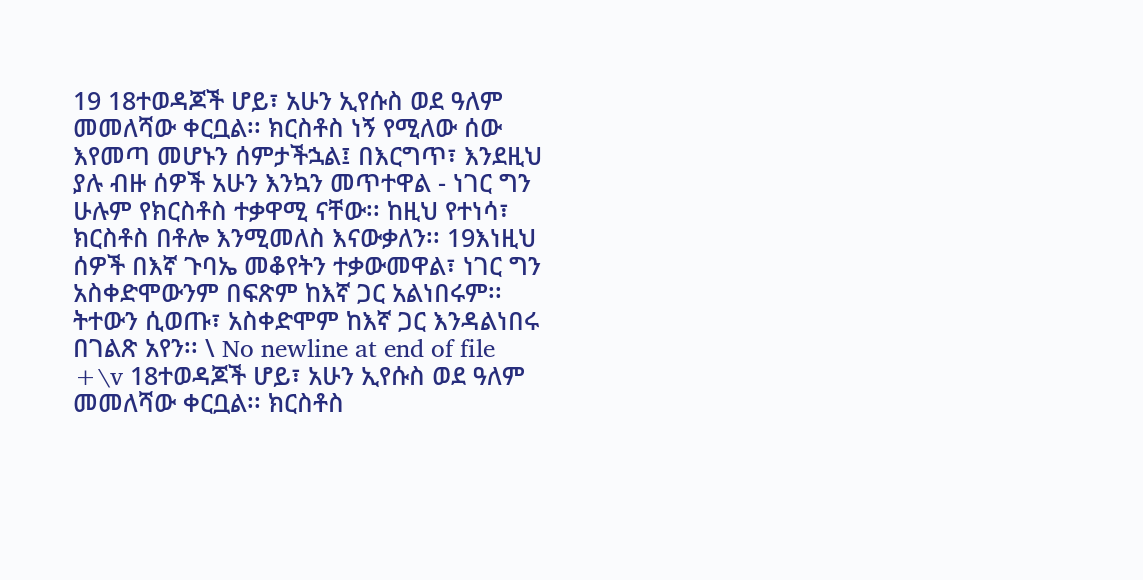19 18ተወዳጆች ሆይ፣ አሁን ኢየሱስ ወደ ዓለም መመለሻው ቀርቧል፡፡ ክርስቶስ ነኝ የሚለው ሰው እየመጣ መሆኑን ሰምታችኋል፤ በእርግጥ፣ እንደዚህ ያሉ ብዙ ሰዎች አሁን እንኳን መጥተዋል - ነገር ግን ሁሉም የክርስቶስ ተቃዋሚ ናቸው፡፡ ከዚህ የተነሳ፣ ክርስቶስ በቶሎ እንሚመለስ እናውቃለን፡፡ 19እነዚህ ሰዎች በእኛ ጉባኤ መቆየትን ተቃውመዋል፣ ነገር ግን አስቀድሞውንም በፍጽም ከእኛ ጋር አልነበሩም፡፡ ትተውን ሲወጡ፣ አስቀድሞም ከእኛ ጋር እንዳልነበሩ በገልጽ አየን፡፡ \ No newline at end of file +\v 18ተወዳጆች ሆይ፣ አሁን ኢየሱስ ወደ ዓለም መመለሻው ቀርቧል፡፡ ክርስቶስ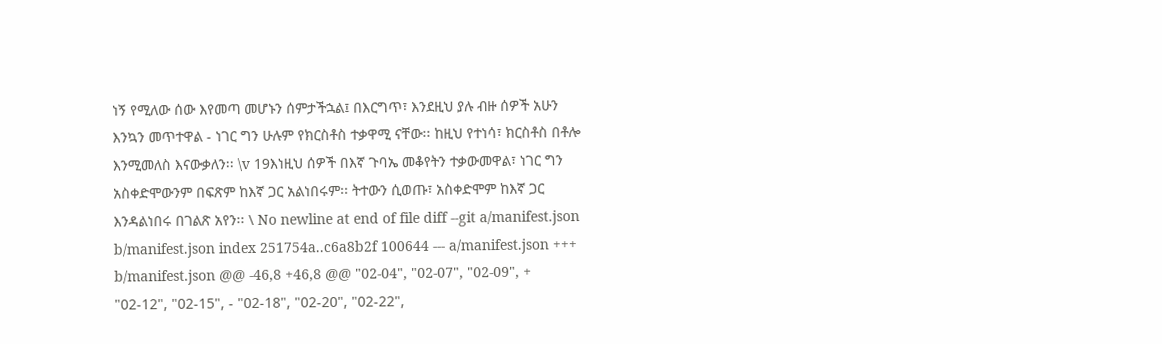ነኝ የሚለው ሰው እየመጣ መሆኑን ሰምታችኋል፤ በእርግጥ፣ እንደዚህ ያሉ ብዙ ሰዎች አሁን እንኳን መጥተዋል - ነገር ግን ሁሉም የክርስቶስ ተቃዋሚ ናቸው፡፡ ከዚህ የተነሳ፣ ክርስቶስ በቶሎ እንሚመለስ እናውቃለን፡፡ \v 19እነዚህ ሰዎች በእኛ ጉባኤ መቆየትን ተቃውመዋል፣ ነገር ግን አስቀድሞውንም በፍጽም ከእኛ ጋር አልነበሩም፡፡ ትተውን ሲወጡ፣ አስቀድሞም ከእኛ ጋር እንዳልነበሩ በገልጽ አየን፡፡ \ No newline at end of file diff --git a/manifest.json b/manifest.json index 251754a..c6a8b2f 100644 --- a/manifest.json +++ b/manifest.json @@ -46,8 +46,8 @@ "02-04", "02-07", "02-09", + "02-12", "02-15", - "02-18", "02-20", "02-22",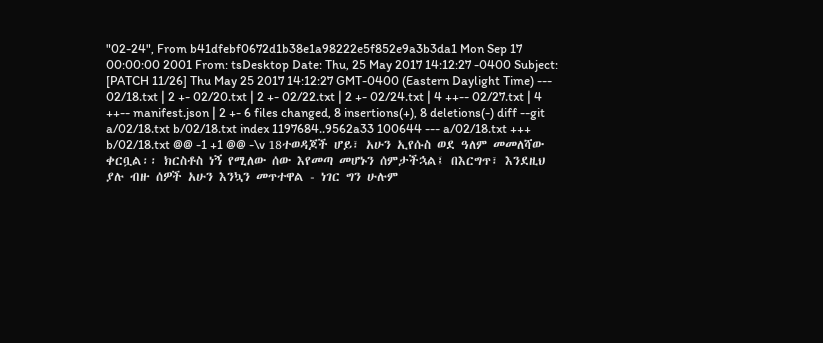"02-24", From b41dfebf0672d1b38e1a98222e5f852e9a3b3da1 Mon Sep 17 00:00:00 2001 From: tsDesktop Date: Thu, 25 May 2017 14:12:27 -0400 Subject: [PATCH 11/26] Thu May 25 2017 14:12:27 GMT-0400 (Eastern Daylight Time) --- 02/18.txt | 2 +- 02/20.txt | 2 +- 02/22.txt | 2 +- 02/24.txt | 4 ++-- 02/27.txt | 4 ++-- manifest.json | 2 +- 6 files changed, 8 insertions(+), 8 deletions(-) diff --git a/02/18.txt b/02/18.txt index 1197684..9562a33 100644 --- a/02/18.txt +++ b/02/18.txt @@ -1 +1 @@ -\v 18ተወዳጆች ሆይ፣ አሁን ኢየሱስ ወደ ዓለም መመለሻው ቀርቧል፡፡ ክርስቶስ ነኝ የሚለው ሰው እየመጣ መሆኑን ሰምታችኋል፤ በእርግጥ፣ እንደዚህ ያሉ ብዙ ሰዎች አሁን እንኳን መጥተዋል - ነገር ግን ሁሉም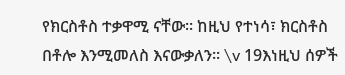የክርስቶስ ተቃዋሚ ናቸው፡፡ ከዚህ የተነሳ፣ ክርስቶስ በቶሎ እንሚመለስ እናውቃለን፡፡ \v 19እነዚህ ሰዎች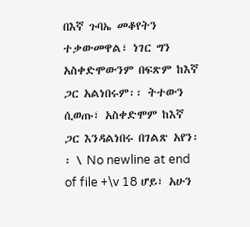በእኛ ጉባኤ መቆየትን ተቃውመዋል፣ ነገር ግን አስቀድሞውንም በፍጽም ከእኛ ጋር አልነበሩም፡፡ ትተውን ሲወጡ፣ አስቀድሞም ከእኛ ጋር እንዳልነበሩ በገልጽ አየን፡፡ \ No newline at end of file +\v 18 ሆይ፣ አሁን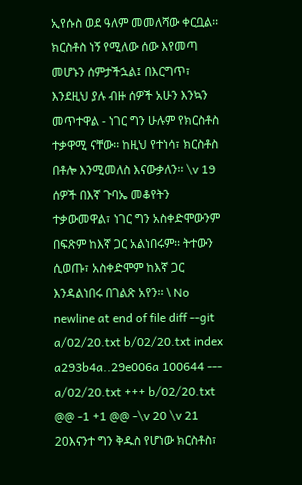ኢየሱስ ወደ ዓለም መመለሻው ቀርቧል፡፡ ክርስቶስ ነኝ የሚለው ሰው እየመጣ መሆኑን ሰምታችኋል፤ በእርግጥ፣ እንደዚህ ያሉ ብዙ ሰዎች አሁን እንኳን መጥተዋል - ነገር ግን ሁሉም የክርስቶስ ተቃዋሚ ናቸው፡፡ ከዚህ የተነሳ፣ ክርስቶስ በቶሎ እንሚመለስ እናውቃለን፡፡ \v 19 ሰዎች በእኛ ጉባኤ መቆየትን ተቃውመዋል፣ ነገር ግን አስቀድሞውንም በፍጽም ከእኛ ጋር አልነበሩም፡፡ ትተውን ሲወጡ፣ አስቀድሞም ከእኛ ጋር እንዳልነበሩ በገልጽ አየን፡፡ \ No newline at end of file diff --git a/02/20.txt b/02/20.txt index a293b4a..29e006a 100644 --- a/02/20.txt +++ b/02/20.txt @@ -1 +1 @@ -\v 20 \v 21 20እናንተ ግን ቅዱስ የሆነው ክርስቶስ፣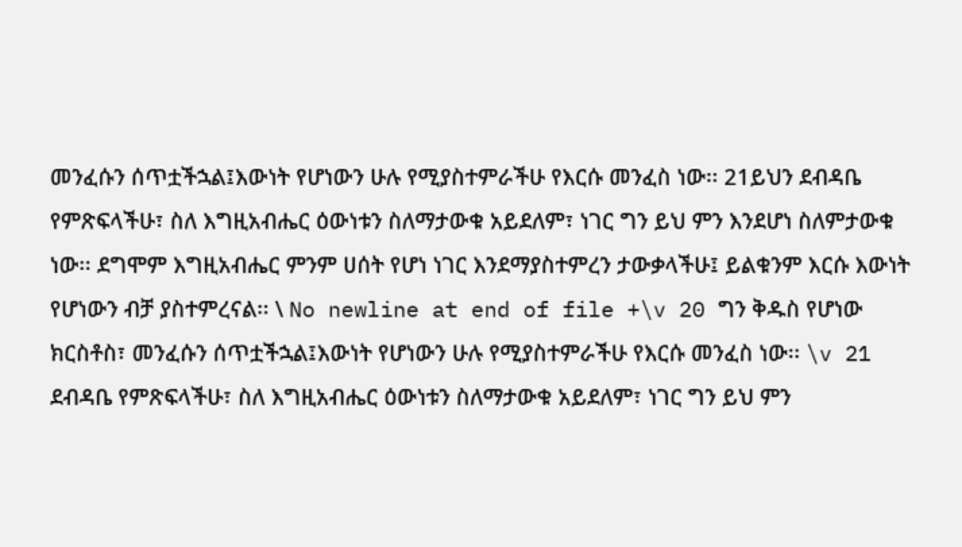መንፈሱን ሰጥቷችኋል፤እውነት የሆነውን ሁሉ የሚያስተምራችሁ የእርሱ መንፈስ ነው፡፡ 21ይህን ደብዳቤ የምጽፍላችሁ፣ ስለ እግዚአብሔር ዕውነቱን ስለማታውቁ አይደለም፣ ነገር ግን ይህ ምን እንደሆነ ስለምታውቁ ነው፡፡ ደግሞም እግዚአብሔር ምንም ሀሰት የሆነ ነገር እንደማያስተምረን ታውቃላችሁ፤ ይልቁንም እርሱ እውነት የሆነውን ብቻ ያስተምረናል፡፡ \ No newline at end of file +\v 20 ግን ቅዱስ የሆነው ክርስቶስ፣ መንፈሱን ሰጥቷችኋል፤እውነት የሆነውን ሁሉ የሚያስተምራችሁ የእርሱ መንፈስ ነው፡፡ \v 21 ደብዳቤ የምጽፍላችሁ፣ ስለ እግዚአብሔር ዕውነቱን ስለማታውቁ አይደለም፣ ነገር ግን ይህ ምን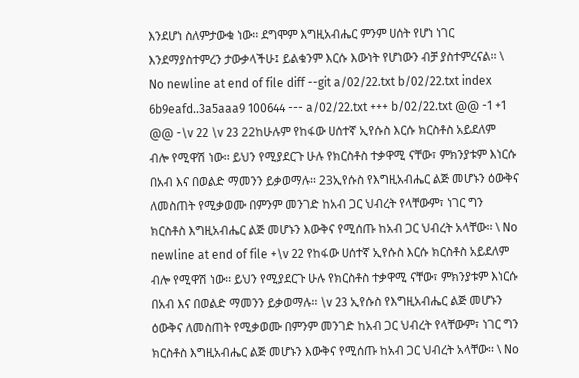እንደሆነ ስለምታውቁ ነው፡፡ ደግሞም እግዚአብሔር ምንም ሀሰት የሆነ ነገር እንደማያስተምረን ታውቃላችሁ፤ ይልቁንም እርሱ እውነት የሆነውን ብቻ ያስተምረናል፡፡ \ No newline at end of file diff --git a/02/22.txt b/02/22.txt index 6b9eafd..3a5aaa9 100644 --- a/02/22.txt +++ b/02/22.txt @@ -1 +1 @@ -\v 22 \v 23 22ከሁሉም የከፋው ሀሰተኛ ኢየሱስ እርሱ ክርስቶስ አይደለም ብሎ የሚዋሽ ነው፡፡ ይህን የሚያደርጉ ሁሉ የክርስቶስ ተቃዋሚ ናቸው፣ ምክንያቱም እነርሱ በአብ እና በወልድ ማመንን ይቃወማሉ፡፡ 23ኢየሱስ የእግዚአብሔር ልጅ መሆኑን ዕውቅና ለመስጠት የሚቃወሙ በምንም መንገድ ከአብ ጋር ህብረት የላቸውም፣ ነገር ግን ክርስቶስ እግዚአብሔር ልጅ መሆኑን እውቅና የሚሰጡ ከአብ ጋር ህብረት አላቸው፡፡ \ No newline at end of file +\v 22 የከፋው ሀሰተኛ ኢየሱስ እርሱ ክርስቶስ አይደለም ብሎ የሚዋሽ ነው፡፡ ይህን የሚያደርጉ ሁሉ የክርስቶስ ተቃዋሚ ናቸው፣ ምክንያቱም እነርሱ በአብ እና በወልድ ማመንን ይቃወማሉ፡፡ \v 23 ኢየሱስ የእግዚአብሔር ልጅ መሆኑን ዕውቅና ለመስጠት የሚቃወሙ በምንም መንገድ ከአብ ጋር ህብረት የላቸውም፣ ነገር ግን ክርስቶስ እግዚአብሔር ልጅ መሆኑን እውቅና የሚሰጡ ከአብ ጋር ህብረት አላቸው፡፡ \ No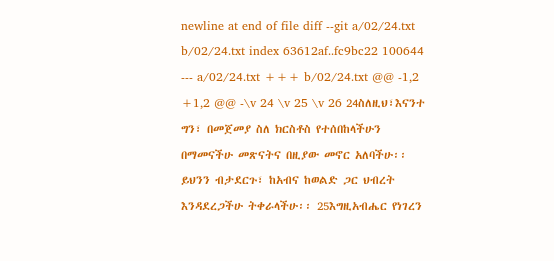newline at end of file diff --git a/02/24.txt b/02/24.txt index 63612af..fc9bc22 100644 --- a/02/24.txt +++ b/02/24.txt @@ -1,2 +1,2 @@ -\v 24 \v 25 \v 26 24ስለዚህ፣እናንተ ግን፣ በመጀመያ ስለ ክርስቶስ የተሰበከላችሁን በማመናችሁ መጽናትና በዚያው መኖር አለባችሁ፡፡ ይህንን ብታደርጉ፣ ከአብና ከወልድ ጋር ህብረት እንዳደረጋችሁ ትቀራላችሁ፡፡ 25እግዚአብሔር የነገረን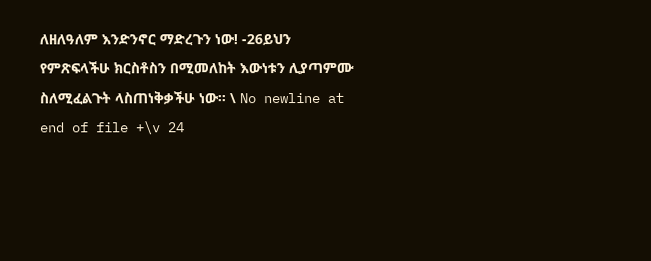ለዘለዓለም እንድንኖር ማድረጉን ነው! -26ይህን የምጽፍላችሁ ክርስቶስን በሚመለከት እውነቱን ሊያጣምሙ ስለሚፈልጉት ላስጠነቅቃችሁ ነው፡፡ \ No newline at end of file +\v 24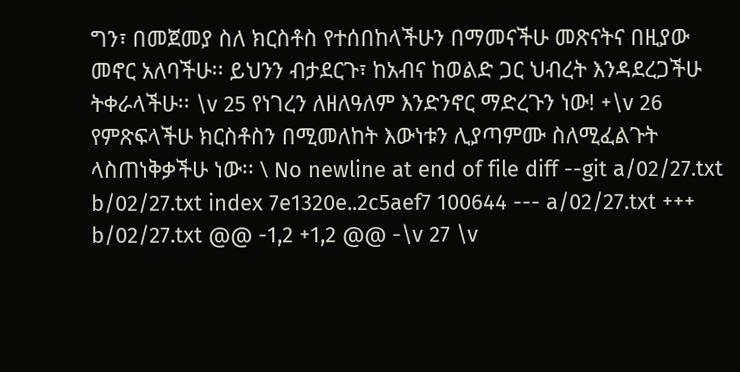ግን፣ በመጀመያ ስለ ክርስቶስ የተሰበከላችሁን በማመናችሁ መጽናትና በዚያው መኖር አለባችሁ፡፡ ይህንን ብታደርጉ፣ ከአብና ከወልድ ጋር ህብረት እንዳደረጋችሁ ትቀራላችሁ፡፡ \v 25 የነገረን ለዘለዓለም እንድንኖር ማድረጉን ነው! +\v 26 የምጽፍላችሁ ክርስቶስን በሚመለከት እውነቱን ሊያጣምሙ ስለሚፈልጉት ላስጠነቅቃችሁ ነው፡፡ \ No newline at end of file diff --git a/02/27.txt b/02/27.txt index 7e1320e..2c5aef7 100644 --- a/02/27.txt +++ b/02/27.txt @@ -1,2 +1,2 @@ -\v 27 \v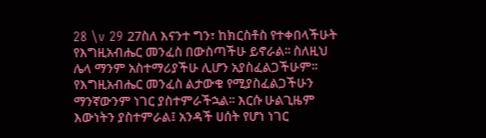28 \v 29 27ስለ እናንተ ግን፣ ከክርስቶስ የተቀበላችሁት የእግዚአብሔር መንፈስ በውስጣችሁ ይኖራል፡፡ ስለዚህ ሌላ ማንም አስተማሪያችሁ ሊሆን አያስፈልጋችሁም፡፡ የእግዚአብሔር መንፈስ ልታውቁ የሚያስፈልጋችሁን ማንኛውንም ነገር ያስተምራችኋል፡፡ እርሱ ሁልጊዜም እውነትን ያስተምራል፤ አንዳች ሀሰት የሆነ ነገር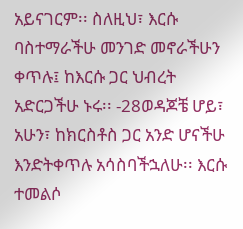አይናገርም፡፡ ስለዚህ፣ እርሱ ባስተማራችሁ መንገድ መኖራችሁን ቀጥሉ፤ ከእርሱ ጋር ህብረት አድርጋችሁ ኑሩ፡፡ -28ወዳጆቼ ሆይ፣ አሁን፣ ከክርስቶስ ጋር አንድ ሆናችሁ እንድትቀጥሉ አሳስባችኋለሁ፡፡ እርሱ ተመልሶ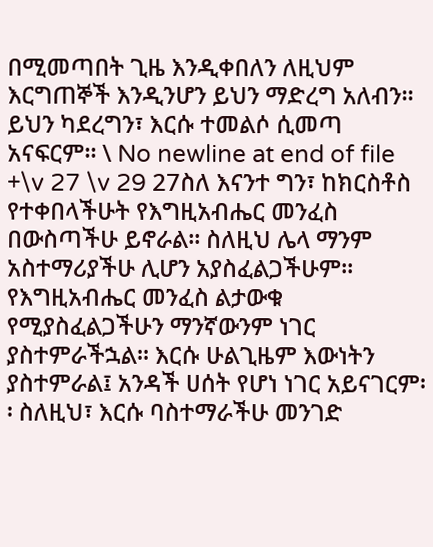በሚመጣበት ጊዜ እንዲቀበለን ለዚህም እርግጠኞች እንዲንሆን ይህን ማድረግ አለብን፡፡ ይህን ካደረግን፣ እርሱ ተመልሶ ሲመጣ አናፍርም፡፡ \ No newline at end of file +\v 27 \v 29 27ስለ እናንተ ግን፣ ከክርስቶስ የተቀበላችሁት የእግዚአብሔር መንፈስ በውስጣችሁ ይኖራል፡፡ ስለዚህ ሌላ ማንም አስተማሪያችሁ ሊሆን አያስፈልጋችሁም፡፡ የእግዚአብሔር መንፈስ ልታውቁ የሚያስፈልጋችሁን ማንኛውንም ነገር ያስተምራችኋል፡፡ እርሱ ሁልጊዜም እውነትን ያስተምራል፤ አንዳች ሀሰት የሆነ ነገር አይናገርም፡፡ ስለዚህ፣ እርሱ ባስተማራችሁ መንገድ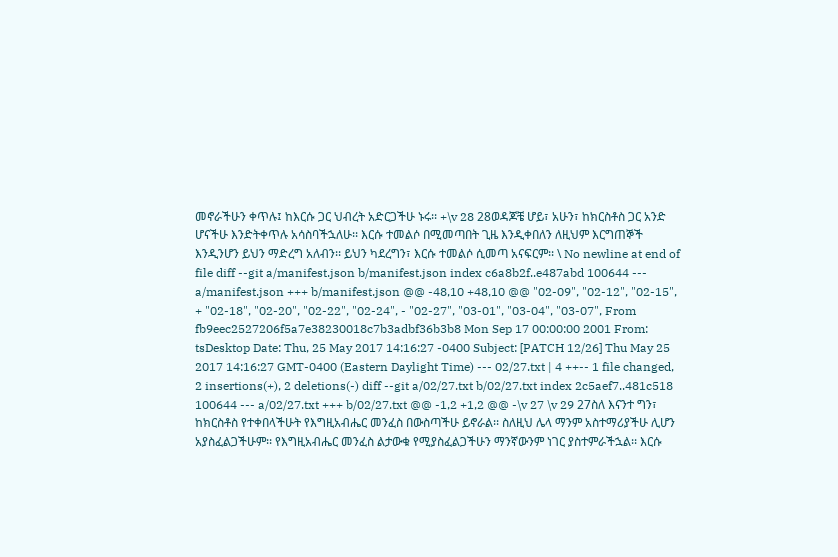መኖራችሁን ቀጥሉ፤ ከእርሱ ጋር ህብረት አድርጋችሁ ኑሩ፡፡ +\v 28 28ወዳጆቼ ሆይ፣ አሁን፣ ከክርስቶስ ጋር አንድ ሆናችሁ እንድትቀጥሉ አሳስባችኋለሁ፡፡ እርሱ ተመልሶ በሚመጣበት ጊዜ እንዲቀበለን ለዚህም እርግጠኞች እንዲንሆን ይህን ማድረግ አለብን፡፡ ይህን ካደረግን፣ እርሱ ተመልሶ ሲመጣ አናፍርም፡፡ \ No newline at end of file diff --git a/manifest.json b/manifest.json index c6a8b2f..e487abd 100644 --- a/manifest.json +++ b/manifest.json @@ -48,10 +48,10 @@ "02-09", "02-12", "02-15", + "02-18", "02-20", "02-22", "02-24", - "02-27", "03-01", "03-04", "03-07", From fb9eec2527206f5a7e38230018c7b3adbf36b3b8 Mon Sep 17 00:00:00 2001 From: tsDesktop Date: Thu, 25 May 2017 14:16:27 -0400 Subject: [PATCH 12/26] Thu May 25 2017 14:16:27 GMT-0400 (Eastern Daylight Time) --- 02/27.txt | 4 ++-- 1 file changed, 2 insertions(+), 2 deletions(-) diff --git a/02/27.txt b/02/27.txt index 2c5aef7..481c518 100644 --- a/02/27.txt +++ b/02/27.txt @@ -1,2 +1,2 @@ -\v 27 \v 29 27ስለ እናንተ ግን፣ ከክርስቶስ የተቀበላችሁት የእግዚአብሔር መንፈስ በውስጣችሁ ይኖራል፡፡ ስለዚህ ሌላ ማንም አስተማሪያችሁ ሊሆን አያስፈልጋችሁም፡፡ የእግዚአብሔር መንፈስ ልታውቁ የሚያስፈልጋችሁን ማንኛውንም ነገር ያስተምራችኋል፡፡ እርሱ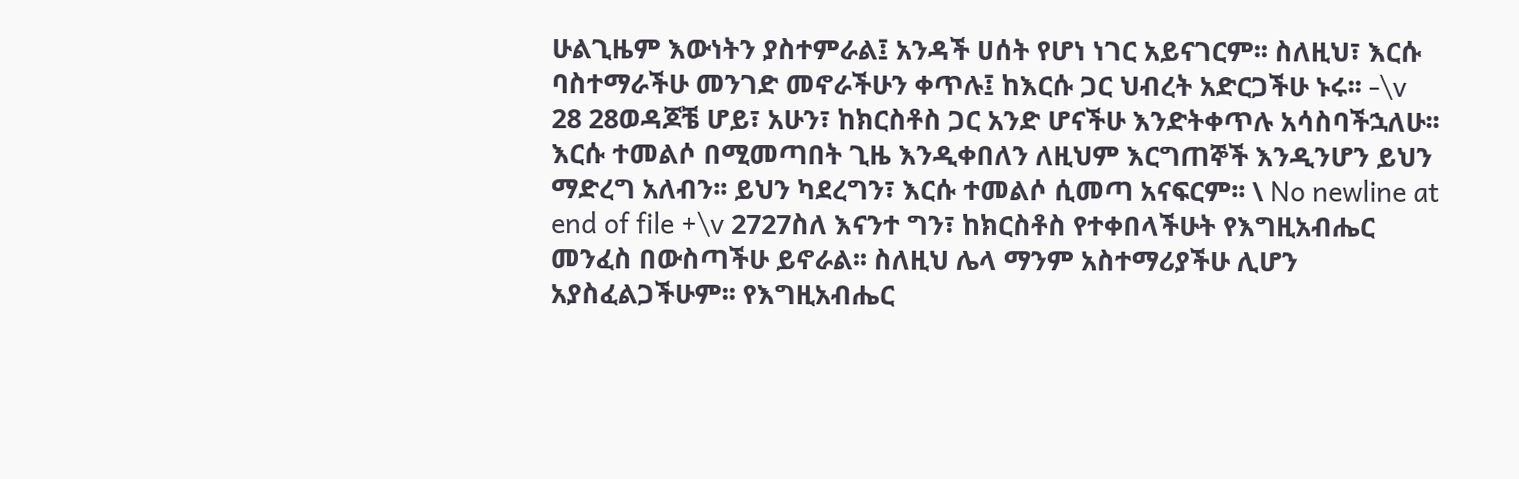ሁልጊዜም እውነትን ያስተምራል፤ አንዳች ሀሰት የሆነ ነገር አይናገርም፡፡ ስለዚህ፣ እርሱ ባስተማራችሁ መንገድ መኖራችሁን ቀጥሉ፤ ከእርሱ ጋር ህብረት አድርጋችሁ ኑሩ፡፡ -\v 28 28ወዳጆቼ ሆይ፣ አሁን፣ ከክርስቶስ ጋር አንድ ሆናችሁ እንድትቀጥሉ አሳስባችኋለሁ፡፡ እርሱ ተመልሶ በሚመጣበት ጊዜ እንዲቀበለን ለዚህም እርግጠኞች እንዲንሆን ይህን ማድረግ አለብን፡፡ ይህን ካደረግን፣ እርሱ ተመልሶ ሲመጣ አናፍርም፡፡ \ No newline at end of file +\v 2727ስለ እናንተ ግን፣ ከክርስቶስ የተቀበላችሁት የእግዚአብሔር መንፈስ በውስጣችሁ ይኖራል፡፡ ስለዚህ ሌላ ማንም አስተማሪያችሁ ሊሆን አያስፈልጋችሁም፡፡ የእግዚአብሔር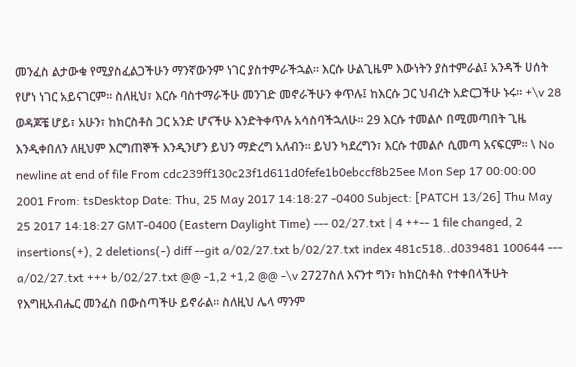መንፈስ ልታውቁ የሚያስፈልጋችሁን ማንኛውንም ነገር ያስተምራችኋል፡፡ እርሱ ሁልጊዜም እውነትን ያስተምራል፤ አንዳች ሀሰት የሆነ ነገር አይናገርም፡፡ ስለዚህ፣ እርሱ ባስተማራችሁ መንገድ መኖራችሁን ቀጥሉ፤ ከእርሱ ጋር ህብረት አድርጋችሁ ኑሩ፡፡ +\v 28 ወዳጆቼ ሆይ፣ አሁን፣ ከክርስቶስ ጋር አንድ ሆናችሁ እንድትቀጥሉ አሳስባችኋለሁ፡፡ 29 እርሱ ተመልሶ በሚመጣበት ጊዜ እንዲቀበለን ለዚህም እርግጠኞች እንዲንሆን ይህን ማድረግ አለብን፡፡ ይህን ካደረግን፣ እርሱ ተመልሶ ሲመጣ አናፍርም፡፡ \ No newline at end of file From cdc239ff130c23f1d611d0fefe1b0ebccf8b25ee Mon Sep 17 00:00:00 2001 From: tsDesktop Date: Thu, 25 May 2017 14:18:27 -0400 Subject: [PATCH 13/26] Thu May 25 2017 14:18:27 GMT-0400 (Eastern Daylight Time) --- 02/27.txt | 4 ++-- 1 file changed, 2 insertions(+), 2 deletions(-) diff --git a/02/27.txt b/02/27.txt index 481c518..d039481 100644 --- a/02/27.txt +++ b/02/27.txt @@ -1,2 +1,2 @@ -\v 2727ስለ እናንተ ግን፣ ከክርስቶስ የተቀበላችሁት የእግዚአብሔር መንፈስ በውስጣችሁ ይኖራል፡፡ ስለዚህ ሌላ ማንም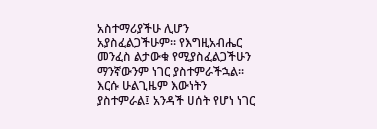አስተማሪያችሁ ሊሆን አያስፈልጋችሁም፡፡ የእግዚአብሔር መንፈስ ልታውቁ የሚያስፈልጋችሁን ማንኛውንም ነገር ያስተምራችኋል፡፡ እርሱ ሁልጊዜም እውነትን ያስተምራል፤ አንዳች ሀሰት የሆነ ነገር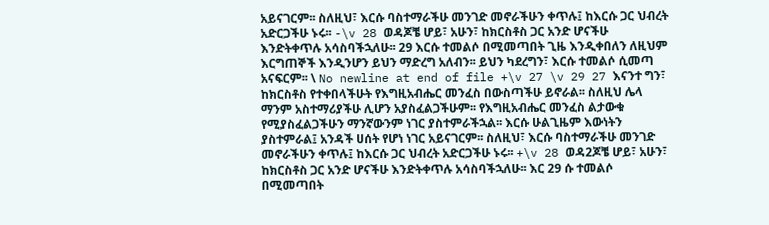አይናገርም፡፡ ስለዚህ፣ እርሱ ባስተማራችሁ መንገድ መኖራችሁን ቀጥሉ፤ ከእርሱ ጋር ህብረት አድርጋችሁ ኑሩ፡፡ -\v 28 ወዳጆቼ ሆይ፣ አሁን፣ ከክርስቶስ ጋር አንድ ሆናችሁ እንድትቀጥሉ አሳስባችኋለሁ፡፡ 29 እርሱ ተመልሶ በሚመጣበት ጊዜ እንዲቀበለን ለዚህም እርግጠኞች እንዲንሆን ይህን ማድረግ አለብን፡፡ ይህን ካደረግን፣ እርሱ ተመልሶ ሲመጣ አናፍርም፡፡ \ No newline at end of file +\v 27 \v 29 27 እናንተ ግን፣ ከክርስቶስ የተቀበላችሁት የእግዚአብሔር መንፈስ በውስጣችሁ ይኖራል፡፡ ስለዚህ ሌላ ማንም አስተማሪያችሁ ሊሆን አያስፈልጋችሁም፡፡ የእግዚአብሔር መንፈስ ልታውቁ የሚያስፈልጋችሁን ማንኛውንም ነገር ያስተምራችኋል፡፡ እርሱ ሁልጊዜም እውነትን ያስተምራል፤ አንዳች ሀሰት የሆነ ነገር አይናገርም፡፡ ስለዚህ፣ እርሱ ባስተማራችሁ መንገድ መኖራችሁን ቀጥሉ፤ ከእርሱ ጋር ህብረት አድርጋችሁ ኑሩ፡፡ +\v 28 ወዳ2ጆቼ ሆይ፣ አሁን፣ ከክርስቶስ ጋር አንድ ሆናችሁ እንድትቀጥሉ አሳስባችኋለሁ፡፡ እር 29 ሱ ተመልሶ በሚመጣበት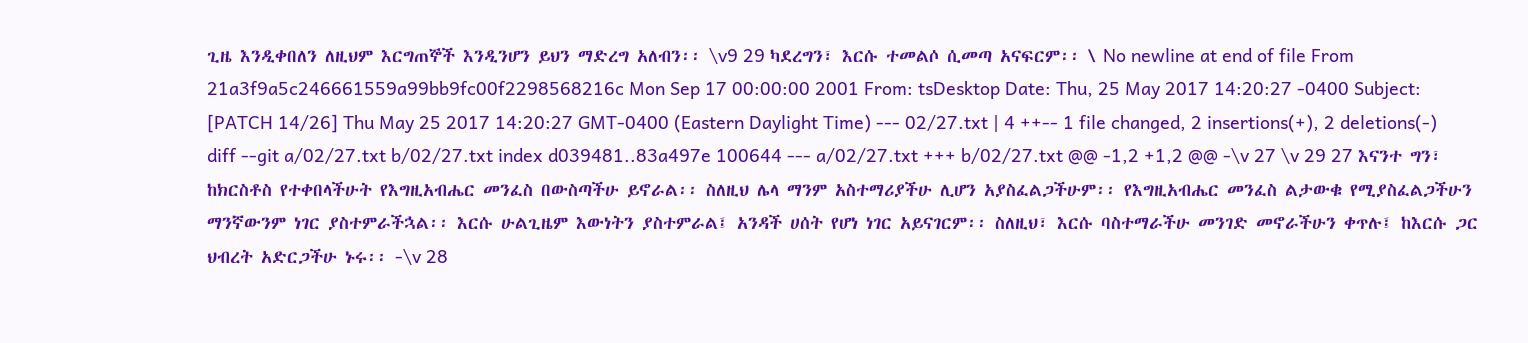ጊዜ እንዲቀበለን ለዚህም እርግጠኞች እንዲንሆን ይህን ማድረግ አለብን፡፡ \v9 29 ካደረግን፣ እርሱ ተመልሶ ሲመጣ አናፍርም፡፡ \ No newline at end of file From 21a3f9a5c246661559a99bb9fc00f2298568216c Mon Sep 17 00:00:00 2001 From: tsDesktop Date: Thu, 25 May 2017 14:20:27 -0400 Subject: [PATCH 14/26] Thu May 25 2017 14:20:27 GMT-0400 (Eastern Daylight Time) --- 02/27.txt | 4 ++-- 1 file changed, 2 insertions(+), 2 deletions(-) diff --git a/02/27.txt b/02/27.txt index d039481..83a497e 100644 --- a/02/27.txt +++ b/02/27.txt @@ -1,2 +1,2 @@ -\v 27 \v 29 27 እናንተ ግን፣ ከክርስቶስ የተቀበላችሁት የእግዚአብሔር መንፈስ በውስጣችሁ ይኖራል፡፡ ስለዚህ ሌላ ማንም አስተማሪያችሁ ሊሆን አያስፈልጋችሁም፡፡ የእግዚአብሔር መንፈስ ልታውቁ የሚያስፈልጋችሁን ማንኛውንም ነገር ያስተምራችኋል፡፡ እርሱ ሁልጊዜም እውነትን ያስተምራል፤ አንዳች ሀሰት የሆነ ነገር አይናገርም፡፡ ስለዚህ፣ እርሱ ባስተማራችሁ መንገድ መኖራችሁን ቀጥሉ፤ ከእርሱ ጋር ህብረት አድርጋችሁ ኑሩ፡፡ -\v 28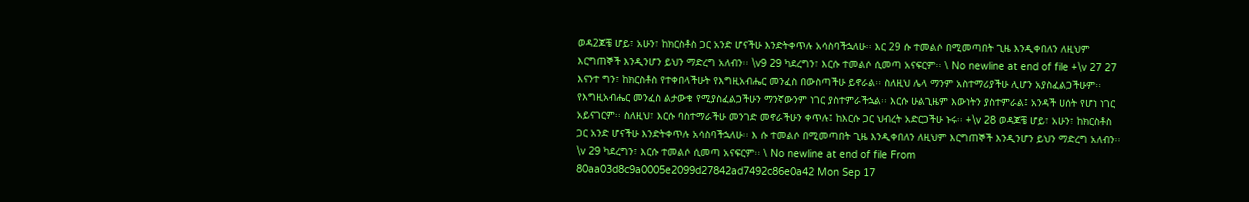ወዳ2ጆቼ ሆይ፣ አሁን፣ ከክርስቶስ ጋር አንድ ሆናችሁ እንድትቀጥሉ አሳስባችኋለሁ፡፡ እር 29 ሱ ተመልሶ በሚመጣበት ጊዜ እንዲቀበለን ለዚህም እርግጠኞች እንዲንሆን ይህን ማድረግ አለብን፡፡ \v9 29 ካደረግን፣ እርሱ ተመልሶ ሲመጣ አናፍርም፡፡ \ No newline at end of file +\v 27 27 እናንተ ግን፣ ከክርስቶስ የተቀበላችሁት የእግዚአብሔር መንፈስ በውስጣችሁ ይኖራል፡፡ ስለዚህ ሌላ ማንም አስተማሪያችሁ ሊሆን አያስፈልጋችሁም፡፡ የእግዚአብሔር መንፈስ ልታውቁ የሚያስፈልጋችሁን ማንኛውንም ነገር ያስተምራችኋል፡፡ እርሱ ሁልጊዜም እውነትን ያስተምራል፤ አንዳች ሀሰት የሆነ ነገር አይናገርም፡፡ ስለዚህ፣ እርሱ ባስተማራችሁ መንገድ መኖራችሁን ቀጥሉ፤ ከእርሱ ጋር ህብረት አድርጋችሁ ኑሩ፡፡ +\v 28 ወዳጆቼ ሆይ፣ አሁን፣ ከክርስቶስ ጋር አንድ ሆናችሁ እንድትቀጥሉ አሳስባችኋለሁ፡፡ እ ሱ ተመልሶ በሚመጣበት ጊዜ እንዲቀበለን ለዚህም እርግጠኞች እንዲንሆን ይህን ማድረግ አለብን፡፡ \v 29 ካደረግን፣ እርሱ ተመልሶ ሲመጣ አናፍርም፡፡ \ No newline at end of file From 80aa03d8c9a0005e2099d27842ad7492c86e0a42 Mon Sep 17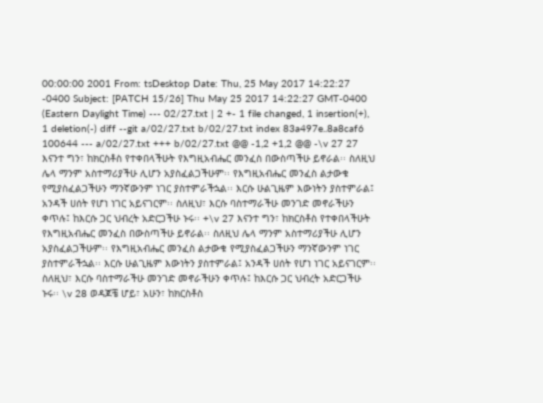00:00:00 2001 From: tsDesktop Date: Thu, 25 May 2017 14:22:27 -0400 Subject: [PATCH 15/26] Thu May 25 2017 14:22:27 GMT-0400 (Eastern Daylight Time) --- 02/27.txt | 2 +- 1 file changed, 1 insertion(+), 1 deletion(-) diff --git a/02/27.txt b/02/27.txt index 83a497e..8a8caf6 100644 --- a/02/27.txt +++ b/02/27.txt @@ -1,2 +1,2 @@ -\v 27 27 እናንተ ግን፣ ከክርስቶስ የተቀበላችሁት የእግዚአብሔር መንፈስ በውስጣችሁ ይኖራል፡፡ ስለዚህ ሌላ ማንም አስተማሪያችሁ ሊሆን አያስፈልጋችሁም፡፡ የእግዚአብሔር መንፈስ ልታውቁ የሚያስፈልጋችሁን ማንኛውንም ነገር ያስተምራችኋል፡፡ እርሱ ሁልጊዜም እውነትን ያስተምራል፤ አንዳች ሀሰት የሆነ ነገር አይናገርም፡፡ ስለዚህ፣ እርሱ ባስተማራችሁ መንገድ መኖራችሁን ቀጥሉ፤ ከእርሱ ጋር ህብረት አድርጋችሁ ኑሩ፡፡ +\v 27 እናንተ ግን፣ ከክርስቶስ የተቀበላችሁት የእግዚአብሔር መንፈስ በውስጣችሁ ይኖራል፡፡ ስለዚህ ሌላ ማንም አስተማሪያችሁ ሊሆን አያስፈልጋችሁም፡፡ የእግዚአብሔር መንፈስ ልታውቁ የሚያስፈልጋችሁን ማንኛውንም ነገር ያስተምራችኋል፡፡ እርሱ ሁልጊዜም እውነትን ያስተምራል፤ አንዳች ሀሰት የሆነ ነገር አይናገርም፡፡ ስለዚህ፣ እርሱ ባስተማራችሁ መንገድ መኖራችሁን ቀጥሉ፤ ከእርሱ ጋር ህብረት አድርጋችሁ ኑሩ፡፡ \v 28 ወዳጆቼ ሆይ፣ አሁን፣ ከክርስቶስ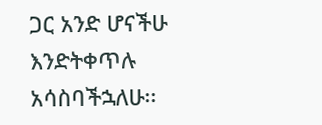ጋር አንድ ሆናችሁ እንድትቀጥሉ አሳስባችኋለሁ፡፡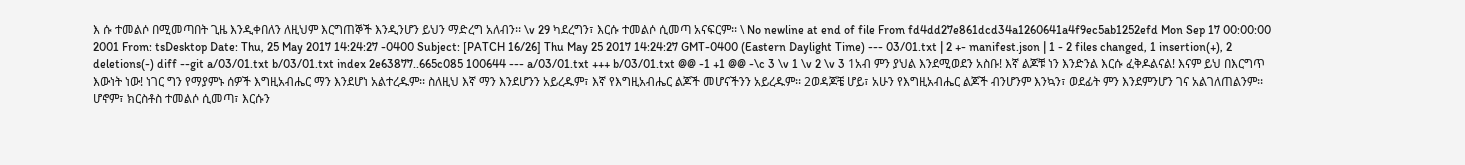እ ሱ ተመልሶ በሚመጣበት ጊዜ እንዲቀበለን ለዚህም እርግጠኞች እንዲንሆን ይህን ማድረግ አለብን፡፡ \v 29 ካደረግን፣ እርሱ ተመልሶ ሲመጣ አናፍርም፡፡ \ No newline at end of file From fd4dd27e861dcd34a1260641a4f9ec5ab1252efd Mon Sep 17 00:00:00 2001 From: tsDesktop Date: Thu, 25 May 2017 14:24:27 -0400 Subject: [PATCH 16/26] Thu May 25 2017 14:24:27 GMT-0400 (Eastern Daylight Time) --- 03/01.txt | 2 +- manifest.json | 1 - 2 files changed, 1 insertion(+), 2 deletions(-) diff --git a/03/01.txt b/03/01.txt index 2e63877..665c085 100644 --- a/03/01.txt +++ b/03/01.txt @@ -1 +1 @@ -\c 3 \v 1 \v 2 \v 3 1አብ ምን ያህል እንደሚወደን አስቡ! እኛ ልጆቹ ነን እንድንል እርሱ ፈቅዶልናል! እናም ይህ በእርግጥ እውነት ነው! ነገር ግን የማያምኑ ሰዎች እግዚአብሔር ማን እንደሆነ አልተረዱም፡፡ ስለዚህ እኛ ማን እንደሆንን አይረዱም፣ እኛ የእግዚአብሔር ልጆች መሆናችንን አይረዱም፡፡ 2ወዳጆቼ ሆይ፣ አሁን የእግዚአብሔር ልጆች ብንሆንም እንኳን፣ ወደፊት ምን እንደምንሆን ገና አልገለጠልንም፡፡ ሆኖም፣ ክርስቶስ ተመልሶ ሲመጣ፣ እርሱን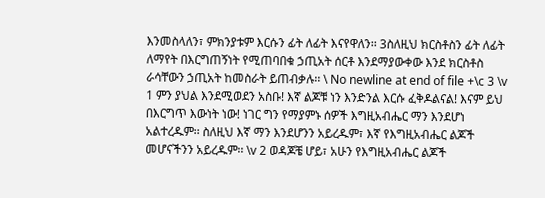እንመስላለን፣ ምክንያቱም እርሱን ፊት ለፊት እናየዋለን፡፡ 3ስለዚህ ክርስቶስን ፊት ለፊት ለማየት በእርግጠኝነት የሚጠባበቁ ኃጢአት ሰርቶ እንደማያውቀው እንደ ክርስቶስ ራሳቸውን ኃጢአት ከመስራት ይጠብቃሉ፡፡ \ No newline at end of file +\c 3 \v 1 ምን ያህል እንደሚወደን አስቡ! እኛ ልጆቹ ነን እንድንል እርሱ ፈቅዶልናል! እናም ይህ በእርግጥ እውነት ነው! ነገር ግን የማያምኑ ሰዎች እግዚአብሔር ማን እንደሆነ አልተረዱም፡፡ ስለዚህ እኛ ማን እንደሆንን አይረዱም፣ እኛ የእግዚአብሔር ልጆች መሆናችንን አይረዱም፡፡ \v 2 ወዳጆቼ ሆይ፣ አሁን የእግዚአብሔር ልጆች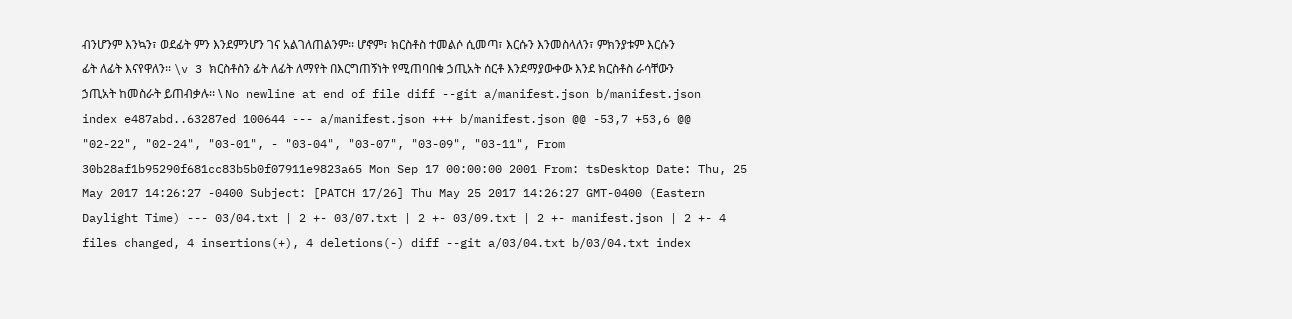ብንሆንም እንኳን፣ ወደፊት ምን እንደምንሆን ገና አልገለጠልንም፡፡ ሆኖም፣ ክርስቶስ ተመልሶ ሲመጣ፣ እርሱን እንመስላለን፣ ምክንያቱም እርሱን ፊት ለፊት እናየዋለን፡፡ \v 3 ክርስቶስን ፊት ለፊት ለማየት በእርግጠኝነት የሚጠባበቁ ኃጢአት ሰርቶ እንደማያውቀው እንደ ክርስቶስ ራሳቸውን ኃጢአት ከመስራት ይጠብቃሉ፡፡ \ No newline at end of file diff --git a/manifest.json b/manifest.json index e487abd..63287ed 100644 --- a/manifest.json +++ b/manifest.json @@ -53,7 +53,6 @@ "02-22", "02-24", "03-01", - "03-04", "03-07", "03-09", "03-11", From 30b28af1b95290f681cc83b5b0f07911e9823a65 Mon Sep 17 00:00:00 2001 From: tsDesktop Date: Thu, 25 May 2017 14:26:27 -0400 Subject: [PATCH 17/26] Thu May 25 2017 14:26:27 GMT-0400 (Eastern Daylight Time) --- 03/04.txt | 2 +- 03/07.txt | 2 +- 03/09.txt | 2 +- manifest.json | 2 +- 4 files changed, 4 insertions(+), 4 deletions(-) diff --git a/03/04.txt b/03/04.txt index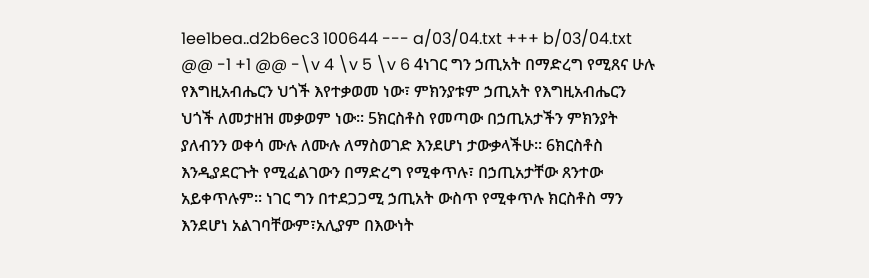1ee1bea..d2b6ec3 100644 --- a/03/04.txt +++ b/03/04.txt @@ -1 +1 @@ -\v 4 \v 5 \v 6 4ነገር ግን ኃጢአት በማድረግ የሚጸና ሁሉ የእግዚአብሔርን ህጎች እየተቃወመ ነው፣ ምክንያቱም ኃጢአት የእግዚአብሔርን ህጎች ለመታዘዝ መቃወም ነው፡፡ 5ክርስቶስ የመጣው በኃጢአታችን ምክንያት ያለብንን ወቀሳ ሙሉ ለሙሉ ለማስወገድ እንደሆነ ታውቃላችሁ፡፡ 6ክርስቶስ እንዲያደርጉት የሚፈልገውን በማድረግ የሚቀጥሉ፣ በኃጢአታቸው ጸንተው አይቀጥሉም፡፡ ነገር ግን በተደጋጋሚ ኃጢአት ውስጥ የሚቀጥሉ ክርስቶስ ማን እንደሆነ አልገባቸውም፣አሊያም በእውነት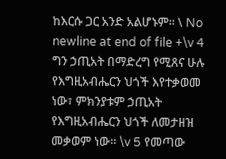ከእርሱ ጋር አንድ አልሆኑም፡፡ \ No newline at end of file +\v 4 ግን ኃጢአት በማድረግ የሚጸና ሁሉ የእግዚአብሔርን ህጎች እየተቃወመ ነው፣ ምክንያቱም ኃጢአት የእግዚአብሔርን ህጎች ለመታዘዝ መቃወም ነው፡፡ \v 5 የመጣው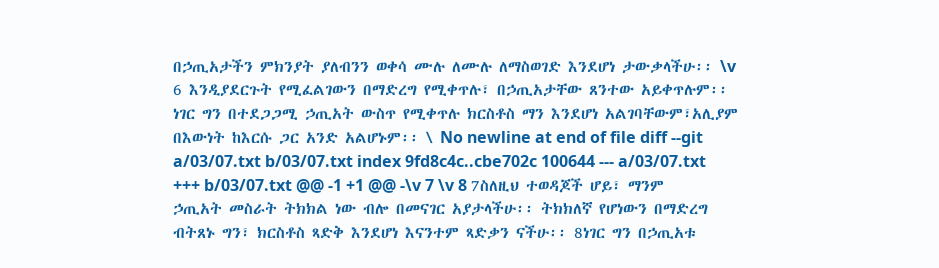በኃጢአታችን ምክንያት ያለብንን ወቀሳ ሙሉ ለሙሉ ለማስወገድ እንደሆነ ታውቃላችሁ፡፡ \v 6 እንዲያደርጉት የሚፈልገውን በማድረግ የሚቀጥሉ፣ በኃጢአታቸው ጸንተው አይቀጥሉም፡፡ ነገር ግን በተደጋጋሚ ኃጢአት ውስጥ የሚቀጥሉ ክርስቶስ ማን እንደሆነ አልገባቸውም፣አሊያም በእውነት ከእርሱ ጋር አንድ አልሆኑም፡፡ \ No newline at end of file diff --git a/03/07.txt b/03/07.txt index 9fd8c4c..cbe702c 100644 --- a/03/07.txt +++ b/03/07.txt @@ -1 +1 @@ -\v 7 \v 8 7ስለዚህ ተወዳጆች ሆይ፣ ማንም ኃጢአት መስራት ትክክል ነው ብሎ በመናገር አያታላችሁ፡፡ ትክክለኛ የሆነውን በማድረግ ብትጸኑ ግን፣ ክርስቶስ ጻድቅ እንደሆነ እናንተም ጻድቃን ናችሁ፡፡ 8ነገር ግን በኃጢአቱ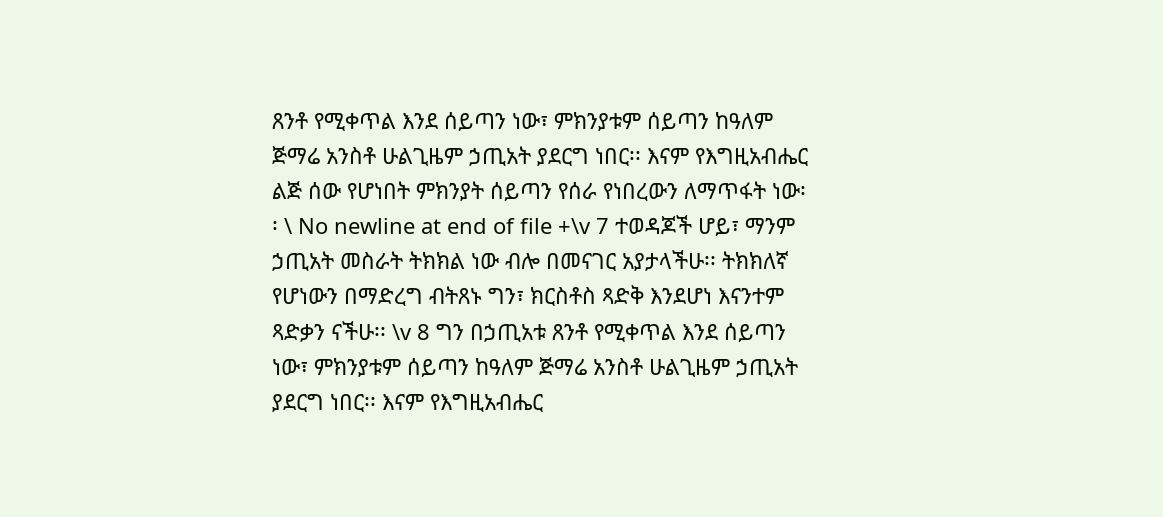ጸንቶ የሚቀጥል እንደ ሰይጣን ነው፣ ምክንያቱም ሰይጣን ከዓለም ጅማሬ አንስቶ ሁልጊዜም ኃጢአት ያደርግ ነበር፡፡ እናም የእግዚአብሔር ልጅ ሰው የሆነበት ምክንያት ሰይጣን የሰራ የነበረውን ለማጥፋት ነው፡፡ \ No newline at end of file +\v 7 ተወዳጆች ሆይ፣ ማንም ኃጢአት መስራት ትክክል ነው ብሎ በመናገር አያታላችሁ፡፡ ትክክለኛ የሆነውን በማድረግ ብትጸኑ ግን፣ ክርስቶስ ጻድቅ እንደሆነ እናንተም ጻድቃን ናችሁ፡፡ \v 8 ግን በኃጢአቱ ጸንቶ የሚቀጥል እንደ ሰይጣን ነው፣ ምክንያቱም ሰይጣን ከዓለም ጅማሬ አንስቶ ሁልጊዜም ኃጢአት ያደርግ ነበር፡፡ እናም የእግዚአብሔር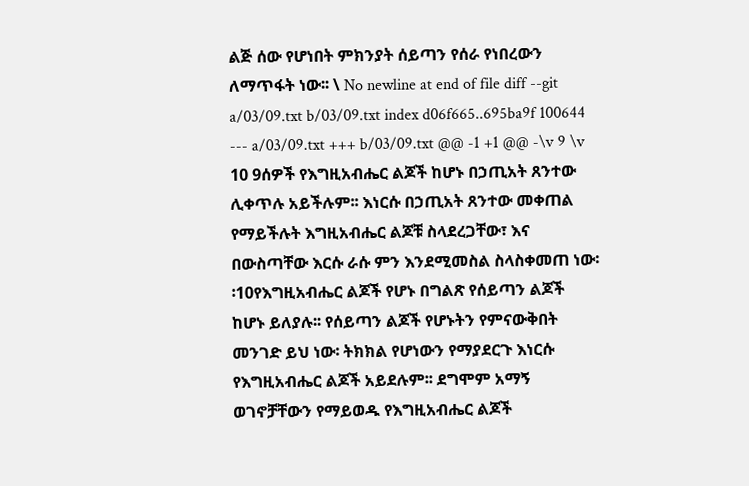ልጅ ሰው የሆነበት ምክንያት ሰይጣን የሰራ የነበረውን ለማጥፋት ነው፡፡ \ No newline at end of file diff --git a/03/09.txt b/03/09.txt index d06f665..695ba9f 100644 --- a/03/09.txt +++ b/03/09.txt @@ -1 +1 @@ -\v 9 \v 10 9ሰዎች የእግዚአብሔር ልጆች ከሆኑ በኃጢአት ጸንተው ሊቀጥሉ አይችሉም፡፡ እነርሱ በኃጢአት ጸንተው መቀጠል የማይችሉት እግዚአብሔር ልጆቹ ስላደረጋቸው፣ እና በውስጣቸው እርሱ ራሱ ምን እንደሚመስል ስላስቀመጠ ነው፡፡10የእግዚአብሔር ልጆች የሆኑ በግልጽ የሰይጣን ልጆች ከሆኑ ይለያሉ፡፡ የሰይጣን ልጆች የሆኑትን የምናውቅበት መንገድ ይህ ነው፡ ትክክል የሆነውን የማያደርጉ እነርሱ የእግዚአብሔር ልጆች አይደሉም፡፡ ደግሞም አማኝ ወገኖቻቸውን የማይወዱ የእግዚአብሔር ልጆች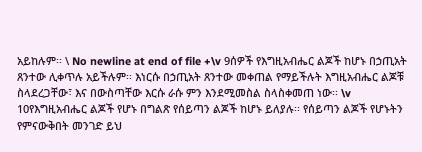አይከሉም፡፡ \ No newline at end of file +\v 9ሰዎች የእግዚአብሔር ልጆች ከሆኑ በኃጢአት ጸንተው ሊቀጥሉ አይችሉም፡፡ እነርሱ በኃጢአት ጸንተው መቀጠል የማይችሉት እግዚአብሔር ልጆቹ ስላደረጋቸው፣ እና በውስጣቸው እርሱ ራሱ ምን እንደሚመስል ስላስቀመጠ ነው፡፡ \v 10የእግዚአብሔር ልጆች የሆኑ በግልጽ የሰይጣን ልጆች ከሆኑ ይለያሉ፡፡ የሰይጣን ልጆች የሆኑትን የምናውቅበት መንገድ ይህ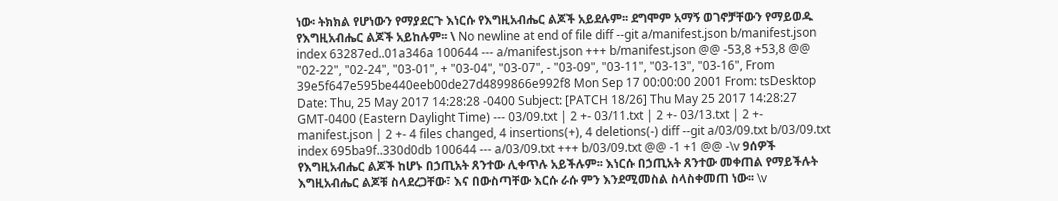ነው፡ ትክክል የሆነውን የማያደርጉ እነርሱ የእግዚአብሔር ልጆች አይደሉም፡፡ ደግሞም አማኝ ወገኖቻቸውን የማይወዱ የእግዚአብሔር ልጆች አይከሉም፡፡ \ No newline at end of file diff --git a/manifest.json b/manifest.json index 63287ed..01a346a 100644 --- a/manifest.json +++ b/manifest.json @@ -53,8 +53,8 @@ "02-22", "02-24", "03-01", + "03-04", "03-07", - "03-09", "03-11", "03-13", "03-16", From 39e5f647e595be440eeb00de27d4899866e992f8 Mon Sep 17 00:00:00 2001 From: tsDesktop Date: Thu, 25 May 2017 14:28:28 -0400 Subject: [PATCH 18/26] Thu May 25 2017 14:28:27 GMT-0400 (Eastern Daylight Time) --- 03/09.txt | 2 +- 03/11.txt | 2 +- 03/13.txt | 2 +- manifest.json | 2 +- 4 files changed, 4 insertions(+), 4 deletions(-) diff --git a/03/09.txt b/03/09.txt index 695ba9f..330d0db 100644 --- a/03/09.txt +++ b/03/09.txt @@ -1 +1 @@ -\v 9ሰዎች የእግዚአብሔር ልጆች ከሆኑ በኃጢአት ጸንተው ሊቀጥሉ አይችሉም፡፡ እነርሱ በኃጢአት ጸንተው መቀጠል የማይችሉት እግዚአብሔር ልጆቹ ስላደረጋቸው፣ እና በውስጣቸው እርሱ ራሱ ምን እንደሚመስል ስላስቀመጠ ነው፡፡ \v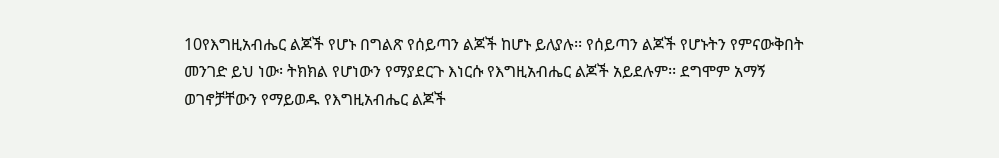10የእግዚአብሔር ልጆች የሆኑ በግልጽ የሰይጣን ልጆች ከሆኑ ይለያሉ፡፡ የሰይጣን ልጆች የሆኑትን የምናውቅበት መንገድ ይህ ነው፡ ትክክል የሆነውን የማያደርጉ እነርሱ የእግዚአብሔር ልጆች አይደሉም፡፡ ደግሞም አማኝ ወገኖቻቸውን የማይወዱ የእግዚአብሔር ልጆች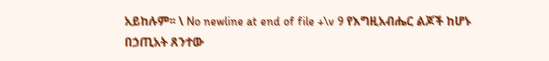አይከሉም፡፡ \ No newline at end of file +\v 9 የእግዚአብሔር ልጆች ከሆኑ በኃጢአት ጸንተው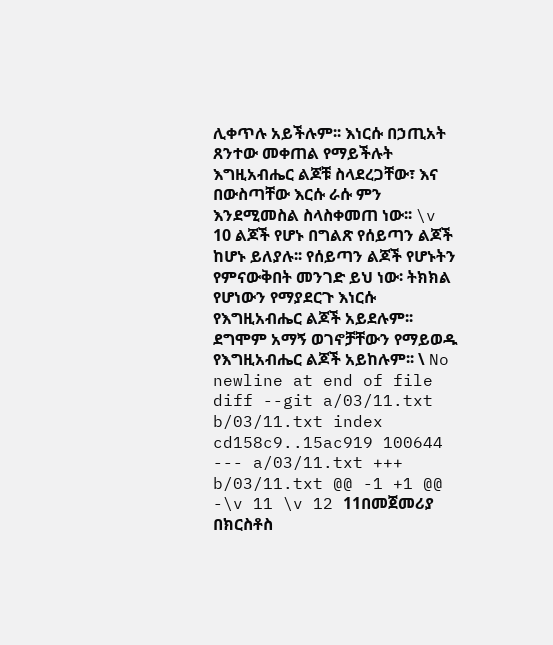ሊቀጥሉ አይችሉም፡፡ እነርሱ በኃጢአት ጸንተው መቀጠል የማይችሉት እግዚአብሔር ልጆቹ ስላደረጋቸው፣ እና በውስጣቸው እርሱ ራሱ ምን እንደሚመስል ስላስቀመጠ ነው፡፡ \v 10 ልጆች የሆኑ በግልጽ የሰይጣን ልጆች ከሆኑ ይለያሉ፡፡ የሰይጣን ልጆች የሆኑትን የምናውቅበት መንገድ ይህ ነው፡ ትክክል የሆነውን የማያደርጉ እነርሱ የእግዚአብሔር ልጆች አይደሉም፡፡ ደግሞም አማኝ ወገኖቻቸውን የማይወዱ የእግዚአብሔር ልጆች አይከሉም፡፡ \ No newline at end of file diff --git a/03/11.txt b/03/11.txt index cd158c9..15ac919 100644 --- a/03/11.txt +++ b/03/11.txt @@ -1 +1 @@ -\v 11 \v 12 11በመጀመሪያ በክርስቶስ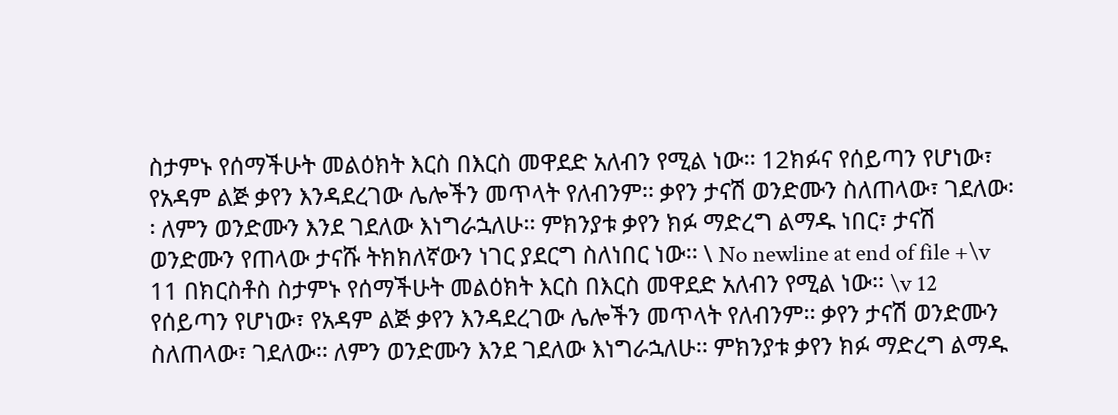ስታምኑ የሰማችሁት መልዕክት እርስ በእርስ መዋደድ አለብን የሚል ነው፡፡ 12ክፉና የሰይጣን የሆነው፣ የአዳም ልጅ ቃየን እንዳደረገው ሌሎችን መጥላት የለብንም፡፡ ቃየን ታናሽ ወንድሙን ስለጠላው፣ ገደለው፡፡ ለምን ወንድሙን እንደ ገደለው እነግራኋለሁ፡፡ ምክንያቱ ቃየን ክፉ ማድረግ ልማዱ ነበር፣ ታናሽ ወንድሙን የጠላው ታናሹ ትክክለኛውን ነገር ያደርግ ስለነበር ነው፡፡ \ No newline at end of file +\v 11 በክርስቶስ ስታምኑ የሰማችሁት መልዕክት እርስ በእርስ መዋደድ አለብን የሚል ነው፡፡ \v 12 የሰይጣን የሆነው፣ የአዳም ልጅ ቃየን እንዳደረገው ሌሎችን መጥላት የለብንም፡፡ ቃየን ታናሽ ወንድሙን ስለጠላው፣ ገደለው፡፡ ለምን ወንድሙን እንደ ገደለው እነግራኋለሁ፡፡ ምክንያቱ ቃየን ክፉ ማድረግ ልማዱ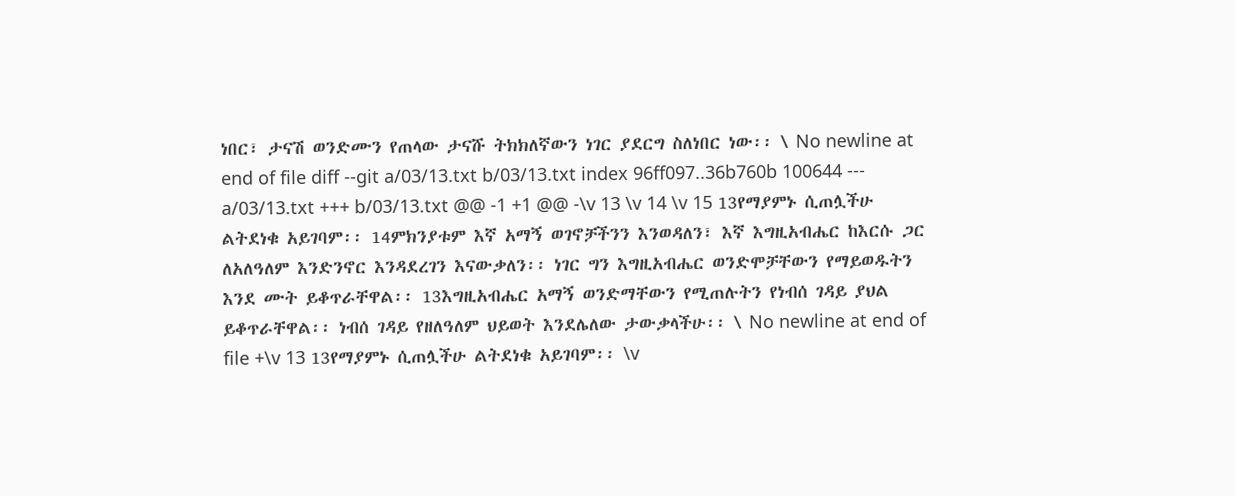ነበር፣ ታናሽ ወንድሙን የጠላው ታናሹ ትክክለኛውን ነገር ያደርግ ስለነበር ነው፡፡ \ No newline at end of file diff --git a/03/13.txt b/03/13.txt index 96ff097..36b760b 100644 --- a/03/13.txt +++ b/03/13.txt @@ -1 +1 @@ -\v 13 \v 14 \v 15 13የማያምኑ ሲጠሏችሁ ልትደነቁ አይገባም፡፡ 14ምክንያቱም እኛ አማኝ ወገኖቻችንን እንወዳለን፣ እኛ እግዚአብሔር ከእርሱ ጋር ለአለዓለም እንድንኖር እንዳደረገን እናውቃለን፡፡ ነገር ግን እግዚአብሔር ወንድሞቻቸውን የማይወዱትን እንደ ሙት ይቆጥራቸዋል፡፡ 13እግዚአብሔር አማኝ ወንድማቸውን የሚጠሉትን የነብሰ ገዳይ ያህል ይቆጥራቸዋል፡፡ ነብሰ ገዳይ የዘለዓለም ህይወት እንደሌለው ታውቃላችሁ፡፡ \ No newline at end of file +\v 13 13የማያምኑ ሲጠሏችሁ ልትደነቁ አይገባም፡፡ \v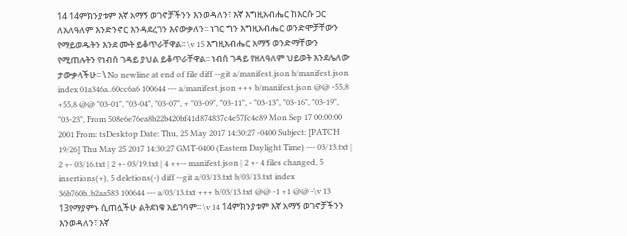14 14ምክንያቱም እኛ አማኝ ወገኖቻችንን እንወዳለን፣ እኛ እግዚአብሔር ከእርሱ ጋር ለአለዓለም እንድንኖር እንዳደረገን እናውቃለን፡፡ ነገር ግን እግዚአብሔር ወንድሞቻቸውን የማይወዱትን እንደ ሙት ይቆጥራቸዋል፡፡ \v 15 እግዚአብሔር አማኝ ወንድማቸውን የሚጠሉትን የነብሰ ገዳይ ያህል ይቆጥራቸዋል፡፡ ነብሰ ገዳይ የዘለዓለም ህይወት እንደሌለው ታውቃላችሁ፡፡ \ No newline at end of file diff --git a/manifest.json b/manifest.json index 01a346a..60cc6a6 100644 --- a/manifest.json +++ b/manifest.json @@ -55,8 +55,8 @@ "03-01", "03-04", "03-07", + "03-09", "03-11", - "03-13", "03-16", "03-19", "03-23", From 508e6e76ea8b22b420bf41d874837c4e57fc4c89 Mon Sep 17 00:00:00 2001 From: tsDesktop Date: Thu, 25 May 2017 14:30:27 -0400 Subject: [PATCH 19/26] Thu May 25 2017 14:30:27 GMT-0400 (Eastern Daylight Time) --- 03/13.txt | 2 +- 03/16.txt | 2 +- 03/19.txt | 4 ++-- manifest.json | 2 +- 4 files changed, 5 insertions(+), 5 deletions(-) diff --git a/03/13.txt b/03/13.txt index 36b760b..b2aa583 100644 --- a/03/13.txt +++ b/03/13.txt @@ -1 +1 @@ -\v 13 13የማያምኑ ሲጠሏችሁ ልትደነቁ አይገባም፡፡ \v 14 14ምክንያቱም እኛ አማኝ ወገኖቻችንን እንወዳለን፣ እኛ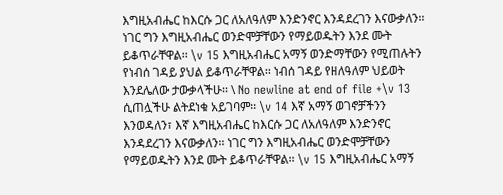እግዚአብሔር ከእርሱ ጋር ለአለዓለም እንድንኖር እንዳደረገን እናውቃለን፡፡ ነገር ግን እግዚአብሔር ወንድሞቻቸውን የማይወዱትን እንደ ሙት ይቆጥራቸዋል፡፡ \v 15 እግዚአብሔር አማኝ ወንድማቸውን የሚጠሉትን የነብሰ ገዳይ ያህል ይቆጥራቸዋል፡፡ ነብሰ ገዳይ የዘለዓለም ህይወት እንደሌለው ታውቃላችሁ፡፡ \ No newline at end of file +\v 13 ሲጠሏችሁ ልትደነቁ አይገባም፡፡ \v 14 እኛ አማኝ ወገኖቻችንን እንወዳለን፣ እኛ እግዚአብሔር ከእርሱ ጋር ለአለዓለም እንድንኖር እንዳደረገን እናውቃለን፡፡ ነገር ግን እግዚአብሔር ወንድሞቻቸውን የማይወዱትን እንደ ሙት ይቆጥራቸዋል፡፡ \v 15 እግዚአብሔር አማኝ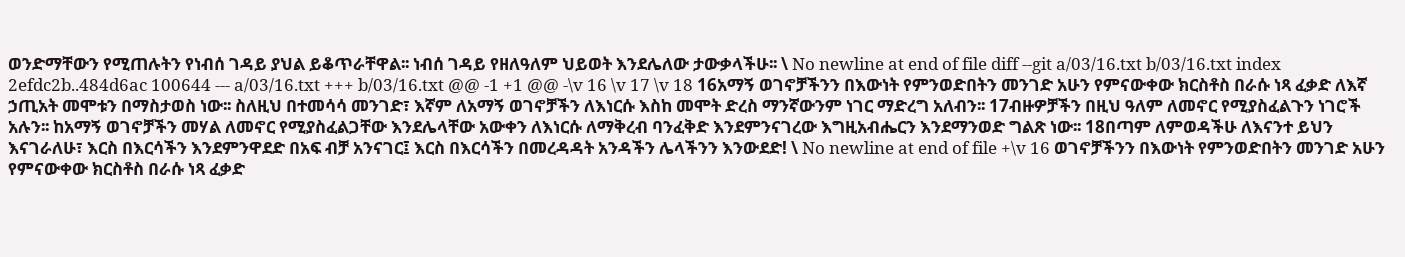ወንድማቸውን የሚጠሉትን የነብሰ ገዳይ ያህል ይቆጥራቸዋል፡፡ ነብሰ ገዳይ የዘለዓለም ህይወት እንደሌለው ታውቃላችሁ፡፡ \ No newline at end of file diff --git a/03/16.txt b/03/16.txt index 2efdc2b..484d6ac 100644 --- a/03/16.txt +++ b/03/16.txt @@ -1 +1 @@ -\v 16 \v 17 \v 18 16አማኝ ወገኖቻችንን በእውነት የምንወድበትን መንገድ አሁን የምናውቀው ክርስቶስ በራሱ ነጻ ፈቃድ ለእኛ ኃጢአት መሞቱን በማስታወስ ነው፡፡ ስለዚህ በተመሳሳ መንገድ፣ እኛም ለአማኝ ወገኖቻችን ለእነርሱ እስከ መሞት ድረስ ማንኛውንም ነገር ማድረግ አለብን፡፡ 17ብዙዎቻችን በዚህ ዓለም ለመኖር የሚያስፈልጉን ነገሮች አሉን፡፡ ከአማኝ ወገኖቻችን መሃል ለመኖር የሚያስፈልጋቸው እንደሌላቸው አውቀን ለእነርሱ ለማቅረብ ባንፈቅድ እንደምንናገረው እግዚአብሔርን እንደማንወድ ግልጽ ነው፡፡ 18በጣም ለምወዳችሁ ለእናንተ ይህን እናገራለሁ፣ እርስ በእርሳችን እንደምንዋደድ በአፍ ብቻ አንናገር፤ እርስ በእርሳችን በመረዳዳት አንዳችን ሌላችንን እንውደድ! \ No newline at end of file +\v 16 ወገኖቻችንን በእውነት የምንወድበትን መንገድ አሁን የምናውቀው ክርስቶስ በራሱ ነጻ ፈቃድ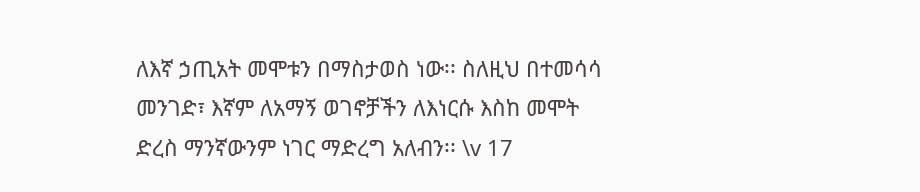ለእኛ ኃጢአት መሞቱን በማስታወስ ነው፡፡ ስለዚህ በተመሳሳ መንገድ፣ እኛም ለአማኝ ወገኖቻችን ለእነርሱ እስከ መሞት ድረስ ማንኛውንም ነገር ማድረግ አለብን፡፡ \v 17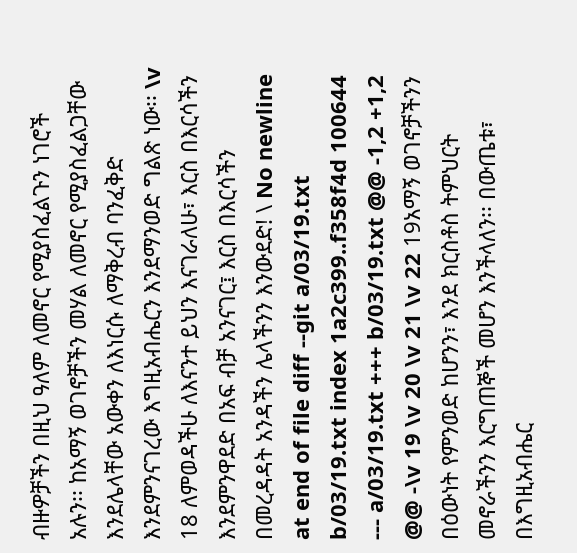ብዙዎቻችን በዚህ ዓለም ለመኖር የሚያስፈልጉን ነገሮች አሉን፡፡ ከአማኝ ወገኖቻችን መሃል ለመኖር የሚያስፈልጋቸው እንደሌላቸው አውቀን ለእነርሱ ለማቅረብ ባንፈቅድ እንደምንናገረው እግዚአብሔርን እንደማንወድ ግልጽ ነው፡፡ \v 18 ለምወዳችሁ ለእናንተ ይህን እናገራለሁ፣ እርስ በእርሳችን እንደምንዋደድ በአፍ ብቻ አንናገር፤ እርስ በእርሳችን በመረዳዳት አንዳችን ሌላችንን እንውደድ! \ No newline at end of file diff --git a/03/19.txt b/03/19.txt index 1a2c399..f358f4d 100644 --- a/03/19.txt +++ b/03/19.txt @@ -1,2 +1,2 @@ -\v 19 \v 20 \v 21 \v 22 19አማኝ ወገኖቻችንን በዕውነት የምንወድ ከሆንን፣ እንደ ክርስቶስ ትምህርት መኖራችንን እርግጠኞች መሆን እንችላለን፡፡ በውጤቱ፣ በእግዚአብሔር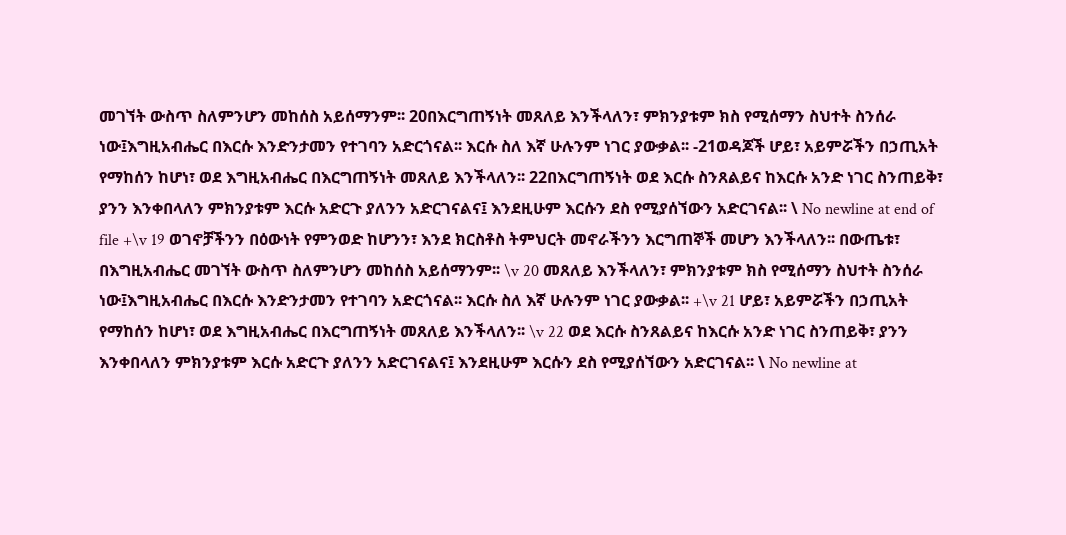መገኘት ውስጥ ስለምንሆን መከሰስ አይሰማንም፡፡ 20በእርግጠኝነት መጸለይ እንችላለን፣ ምክንያቱም ክስ የሚሰማን ስህተት ስንሰራ ነው፤እግዚአብሔር በእርሱ እንድንታመን የተገባን አድርጎናል፡፡ እርሱ ስለ እኛ ሁሉንም ነገር ያውቃል፡፡ -21ወዳጆች ሆይ፣ አይምሯችን በኃጢአት የማከሰን ከሆነ፣ ወደ እግዚአብሔር በእርግጠኝነት መጸለይ እንችላለን፡፡ 22በእርግጠኝነት ወደ እርሱ ስንጸልይና ከእርሱ አንድ ነገር ስንጠይቅ፣ ያንን እንቀበላለን ምክንያቱም እርሱ አድርጉ ያለንን አድርገናልና፤ እንደዚሁም እርሱን ደስ የሚያሰኘውን አድርገናል፡፡ \ No newline at end of file +\v 19 ወገኖቻችንን በዕውነት የምንወድ ከሆንን፣ እንደ ክርስቶስ ትምህርት መኖራችንን እርግጠኞች መሆን እንችላለን፡፡ በውጤቱ፣ በእግዚአብሔር መገኘት ውስጥ ስለምንሆን መከሰስ አይሰማንም፡፡ \v 20 መጸለይ እንችላለን፣ ምክንያቱም ክስ የሚሰማን ስህተት ስንሰራ ነው፤እግዚአብሔር በእርሱ እንድንታመን የተገባን አድርጎናል፡፡ እርሱ ስለ እኛ ሁሉንም ነገር ያውቃል፡፡ +\v 21 ሆይ፣ አይምሯችን በኃጢአት የማከሰን ከሆነ፣ ወደ እግዚአብሔር በእርግጠኝነት መጸለይ እንችላለን፡፡ \v 22 ወደ እርሱ ስንጸልይና ከእርሱ አንድ ነገር ስንጠይቅ፣ ያንን እንቀበላለን ምክንያቱም እርሱ አድርጉ ያለንን አድርገናልና፤ እንደዚሁም እርሱን ደስ የሚያሰኘውን አድርገናል፡፡ \ No newline at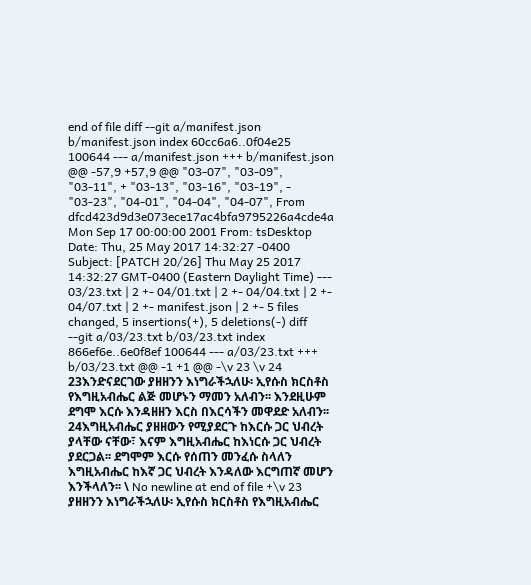end of file diff --git a/manifest.json b/manifest.json index 60cc6a6..0f04e25 100644 --- a/manifest.json +++ b/manifest.json @@ -57,9 +57,9 @@ "03-07", "03-09", "03-11", + "03-13", "03-16", "03-19", - "03-23", "04-01", "04-04", "04-07", From dfcd423d9d3e073ece17ac4bfa9795226a4cde4a Mon Sep 17 00:00:00 2001 From: tsDesktop Date: Thu, 25 May 2017 14:32:27 -0400 Subject: [PATCH 20/26] Thu May 25 2017 14:32:27 GMT-0400 (Eastern Daylight Time) --- 03/23.txt | 2 +- 04/01.txt | 2 +- 04/04.txt | 2 +- 04/07.txt | 2 +- manifest.json | 2 +- 5 files changed, 5 insertions(+), 5 deletions(-) diff --git a/03/23.txt b/03/23.txt index 866ef6e..6e0f8ef 100644 --- a/03/23.txt +++ b/03/23.txt @@ -1 +1 @@ -\v 23 \v 24 23እንድናደርገው ያዘዘንን እነግራችኋለሁ፡ ኢየሱስ ክርስቶስ የእግዚአብሔር ልጅ መሆኑን ማመን አለብን፡፡ እንደዚሁም ደግሞ እርሱ እንዳዘዘን እርስ በእርሳችን መዋደድ አለብን፡፡ 24እግዚአብሔር ያዘዘውን የሚያደርጉ ከእርሱ ጋር ህብረት ያላቸው ናቸው፣ እናም እግዚአብሔር ከእነርሱ ጋር ህብረት ያደርጋል፡፡ ደግሞም እርሱ የሰጠን መንፈሱ ስላለን እግዚአብሔር ከእኛ ጋር ህብረት እንዳለው እርግጠኛ መሆን እንችላለን፡፡ \ No newline at end of file +\v 23 ያዘዘንን እነግራችኋለሁ፡ ኢየሱስ ክርስቶስ የእግዚአብሔር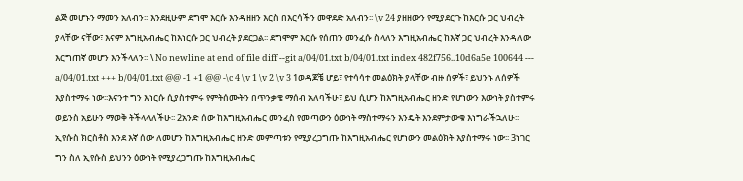ልጅ መሆኑን ማመን አለብን፡፡ እንደዚሁም ደግሞ እርሱ እንዳዘዘን እርስ በእርሳችን መዋደድ አለብን፡፡ \v 24 ያዘዘውን የሚያደርጉ ከእርሱ ጋር ህብረት ያላቸው ናቸው፣ እናም እግዚአብሔር ከእነርሱ ጋር ህብረት ያደርጋል፡፡ ደግሞም እርሱ የሰጠን መንፈሱ ስላለን እግዚአብሔር ከእኛ ጋር ህብረት እንዳለው እርግጠኛ መሆን እንችላለን፡፡ \ No newline at end of file diff --git a/04/01.txt b/04/01.txt index 482f756..10d6a5e 100644 --- a/04/01.txt +++ b/04/01.txt @@ -1 +1 @@ -\c 4 \v 1 \v 2 \v 3 1ወዳጆቼ ሆይ፣ የተሳሳተ መልዕክት ያላቸው ብዙ ሰዎች፣ ይህንኑ ለሰዎች እያስተማሩ ነው፡፡እናንተ ግን እነርሱ ሲያስተምሩ የምትሰሙትን በጥንቃቄ ማሰብ አለባችሁ፣ ይህ ሲሆን ከእግዚአብሔር ዘንድ የሆነውን እውነት ያስተምሩ ወይንስ አይሁን ማወቅ ትችላላለችሁ፡፡ 2አንድ ሰው ከእግዚአብሔር መንፈስ የመጣውን ዕውነት ማስተማሩን እንዴት እንደምታውቁ እነግራችኋለሁ፡፡ ኢየሱስ ክርስቶስ እንደ እኛ ሰው ለመሆን ከእግዚአብሔር ዘንድ መምጣቱን የሚያረጋግጡ ከእግዚአብሔር የሆነውን መልዕክት እያስተማሩ ነው፡፡ 3ነገር ግን ስለ ኢየሱስ ይህንን ዕውነት የሚያረጋግጡ ከእግዚአብሔር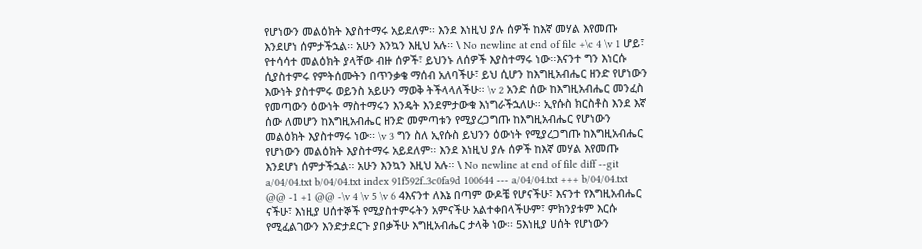የሆነውን መልዕክት እያስተማሩ አይደለም፡፡ እንደ እነዚህ ያሉ ሰዎች ከእኛ መሃል እየመጡ እንደሆነ ሰምታችኋል፡፡ አሁን እንኳን እዚህ አሉ፡፡ \ No newline at end of file +\c 4 \v 1 ሆይ፣ የተሳሳተ መልዕክት ያላቸው ብዙ ሰዎች፣ ይህንኑ ለሰዎች እያስተማሩ ነው፡፡እናንተ ግን እነርሱ ሲያስተምሩ የምትሰሙትን በጥንቃቄ ማሰብ አለባችሁ፣ ይህ ሲሆን ከእግዚአብሔር ዘንድ የሆነውን እውነት ያስተምሩ ወይንስ አይሁን ማወቅ ትችላላለችሁ፡፡ \v 2 አንድ ሰው ከእግዚአብሔር መንፈስ የመጣውን ዕውነት ማስተማሩን እንዴት እንደምታውቁ እነግራችኋለሁ፡፡ ኢየሱስ ክርስቶስ እንደ እኛ ሰው ለመሆን ከእግዚአብሔር ዘንድ መምጣቱን የሚያረጋግጡ ከእግዚአብሔር የሆነውን መልዕክት እያስተማሩ ነው፡፡ \v 3 ግን ስለ ኢየሱስ ይህንን ዕውነት የሚያረጋግጡ ከእግዚአብሔር የሆነውን መልዕክት እያስተማሩ አይደለም፡፡ እንደ እነዚህ ያሉ ሰዎች ከእኛ መሃል እየመጡ እንደሆነ ሰምታችኋል፡፡ አሁን እንኳን እዚህ አሉ፡፡ \ No newline at end of file diff --git a/04/04.txt b/04/04.txt index 91f592f..3c0fa9d 100644 --- a/04/04.txt +++ b/04/04.txt @@ -1 +1 @@ -\v 4 \v 5 \v 6 4እናንተ ለእኔ በጣም ውዶቼ የሆናችሁ፣ እናንተ የእግዚአብሔር ናችሁ፣ እነዚያ ሀሰተኞች የሚያስተምሩትን አምናችሁ አልተቀበላችሁም፣ ምክንያቱም እርሱ የሚፈልገውን እንድታደርጉ ያበቃችሁ እግዚአብሔር ታላቅ ነው፡፡ 5እነዚያ ሀሰት የሆነውን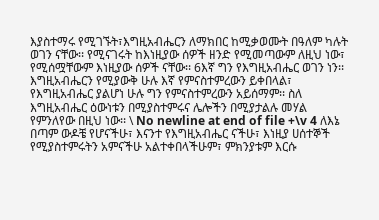እያስተማሩ የሚገኙት፣እግዚአብሔርን ለማክበር ከሚቃወሙት በዓለም ካሉት ወገን ናቸው፡፡ የሚናገሩት ከእነዚያው ሰዎች ዘንድ የሚመጣውም ለዚህ ነው፣ የሚሰሟቸውም እነዚያው ሰዎች ናቸው፡፡ 6እኛ ግን የእግዚአብሔር ወገን ነን፡፡ እግዚአብሔርን የሚያውቅ ሁሉ እኛ የምናስተምረውን ይቀበላል፣ የእግዚአብሔር ያልሆነ ሁሉ ግን የምናስተምረውን አይሰማም፡፡ ስለ እግዚአብሔር ዕውነቱን በሚያስተምሩና ሌሎችን በሚያታልሉ መሃል የምንለየው በዚህ ነው፡፡ \ No newline at end of file +\v 4 ለእኔ በጣም ውዶቼ የሆናችሁ፣ እናንተ የእግዚአብሔር ናችሁ፣ እነዚያ ሀሰተኞች የሚያስተምሩትን አምናችሁ አልተቀበላችሁም፣ ምክንያቱም እርሱ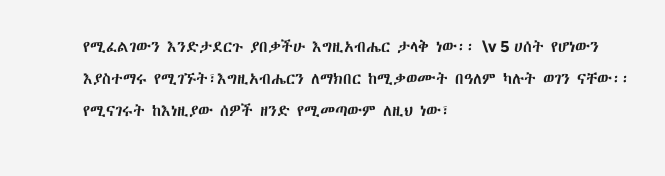የሚፈልገውን እንድታደርጉ ያበቃችሁ እግዚአብሔር ታላቅ ነው፡፡ \v 5 ሀሰት የሆነውን እያስተማሩ የሚገኙት፣እግዚአብሔርን ለማክበር ከሚቃወሙት በዓለም ካሉት ወገን ናቸው፡፡ የሚናገሩት ከእነዚያው ሰዎች ዘንድ የሚመጣውም ለዚህ ነው፣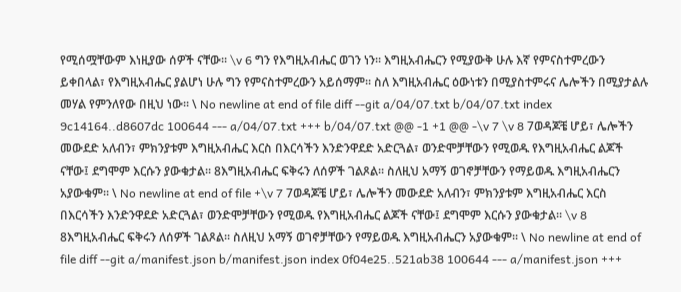የሚሰሟቸውም እነዚያው ሰዎች ናቸው፡፡ \v 6 ግን የእግዚአብሔር ወገን ነን፡፡ እግዚአብሔርን የሚያውቅ ሁሉ እኛ የምናስተምረውን ይቀበላል፣ የእግዚአብሔር ያልሆነ ሁሉ ግን የምናስተምረውን አይሰማም፡፡ ስለ እግዚአብሔር ዕውነቱን በሚያስተምሩና ሌሎችን በሚያታልሉ መሃል የምንለየው በዚህ ነው፡፡ \ No newline at end of file diff --git a/04/07.txt b/04/07.txt index 9c14164..d8607dc 100644 --- a/04/07.txt +++ b/04/07.txt @@ -1 +1 @@ -\v 7 \v 8 7ወዳጆቼ ሆይ፣ ሌሎችን መውደድ አለብን፣ ምክንያቱም እግዚአብሔር እርስ በእርሳችን እንድንዋደድ አድርጓል፣ ወንድሞቻቸውን የሚወዱ የእግዚአብሔር ልጆች ናቸው፤ ደግሞም እርሱን ያውቁታል፡፡ 8እግዚአብሔር ፍቅሩን ለሰዎች ገልጾል፡፡ ስለዚህ አማኝ ወገኖቻቸውን የማይወዱ እግዚአብሔርን አያውቁም፡፡ \ No newline at end of file +\v 7 7ወዳጆቼ ሆይ፣ ሌሎችን መውደድ አለብን፣ ምክንያቱም እግዚአብሔር እርስ በእርሳችን እንድንዋደድ አድርጓል፣ ወንድሞቻቸውን የሚወዱ የእግዚአብሔር ልጆች ናቸው፤ ደግሞም እርሱን ያውቁታል፡፡ \v 8 8እግዚአብሔር ፍቅሩን ለሰዎች ገልጾል፡፡ ስለዚህ አማኝ ወገኖቻቸውን የማይወዱ እግዚአብሔርን አያውቁም፡፡ \ No newline at end of file diff --git a/manifest.json b/manifest.json index 0f04e25..521ab38 100644 --- a/manifest.json +++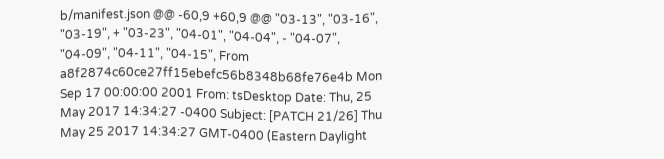b/manifest.json @@ -60,9 +60,9 @@ "03-13", "03-16", "03-19", + "03-23", "04-01", "04-04", - "04-07", "04-09", "04-11", "04-15", From a8f2874c60ce27ff15ebefc56b8348b68fe76e4b Mon Sep 17 00:00:00 2001 From: tsDesktop Date: Thu, 25 May 2017 14:34:27 -0400 Subject: [PATCH 21/26] Thu May 25 2017 14:34:27 GMT-0400 (Eastern Daylight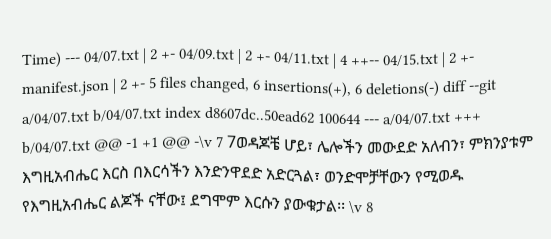Time) --- 04/07.txt | 2 +- 04/09.txt | 2 +- 04/11.txt | 4 ++-- 04/15.txt | 2 +- manifest.json | 2 +- 5 files changed, 6 insertions(+), 6 deletions(-) diff --git a/04/07.txt b/04/07.txt index d8607dc..50ead62 100644 --- a/04/07.txt +++ b/04/07.txt @@ -1 +1 @@ -\v 7 7ወዳጆቼ ሆይ፣ ሌሎችን መውደድ አለብን፣ ምክንያቱም እግዚአብሔር እርስ በእርሳችን እንድንዋደድ አድርጓል፣ ወንድሞቻቸውን የሚወዱ የእግዚአብሔር ልጆች ናቸው፤ ደግሞም እርሱን ያውቁታል፡፡ \v 8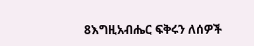8እግዚአብሔር ፍቅሩን ለሰዎች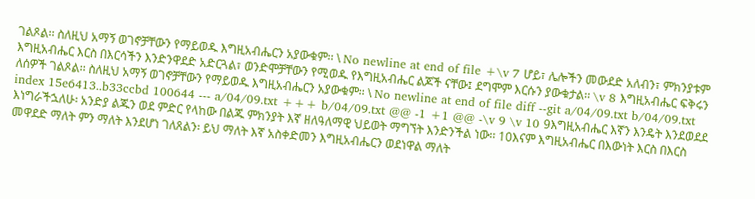ገልጾል፡፡ ስለዚህ አማኝ ወገኖቻቸውን የማይወዱ እግዚአብሔርን አያውቁም፡፡ \ No newline at end of file +\v 7 ሆይ፣ ሌሎችን መውደድ አለብን፣ ምክንያቱም እግዚአብሔር እርስ በእርሳችን እንድንዋደድ አድርጓል፣ ወንድሞቻቸውን የሚወዱ የእግዚአብሔር ልጆች ናቸው፤ ደግሞም እርሱን ያውቁታል፡፡ \v 8 እግዚአብሔር ፍቅሩን ለሰዎች ገልጾል፡፡ ስለዚህ አማኝ ወገኖቻቸውን የማይወዱ እግዚአብሔርን አያውቁም፡፡ \ No newline at end of file diff --git a/04/09.txt b/04/09.txt index 15e6413..b33ccbd 100644 --- a/04/09.txt +++ b/04/09.txt @@ -1 +1 @@ -\v 9 \v 10 9እግዚአብሔር እኛን እንዴት እንደወደደ እነግራችኋለሁ፡ አንድያ ልጁን ወደ ምድር የላከው በልጁ ምክንያት እኛ ዘለዓለማዊ ህይወት ማግኘት እንድንችል ነው፡፡ 10እናም እግዚአብሔር በእውነት እርስ በእርስ መዋደድ ማለት ምን ማለት እንደሆነ ገለጸልን፡ ይህ ማለት እኛ አስቀድመን እግዚአብሔርን ወደነዋል ማለት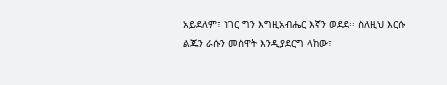አይደለም፣ ነገር ግን እግዚአብሔር እኛን ወደደ፡፡ ስለዚህ እርሱ ልጁን ራሱን መስዋት እንዲያደርግ ላከው፣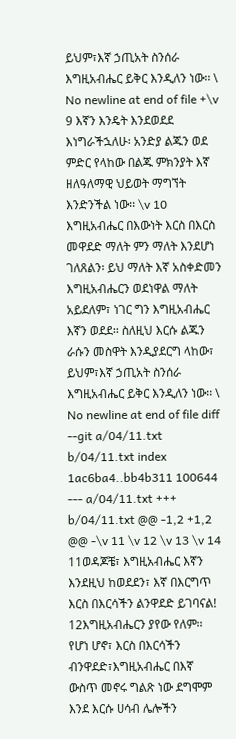ይህም፣እኛ ኃጢአት ስንሰራ እግዚአብሔር ይቅር እንዲለን ነው፡፡ \ No newline at end of file +\v 9 እኛን እንዴት እንደወደደ እነግራችኋለሁ፡ አንድያ ልጁን ወደ ምድር የላከው በልጁ ምክንያት እኛ ዘለዓለማዊ ህይወት ማግኘት እንድንችል ነው፡፡ \v 10 እግዚአብሔር በእውነት እርስ በእርስ መዋደድ ማለት ምን ማለት እንደሆነ ገለጸልን፡ ይህ ማለት እኛ አስቀድመን እግዚአብሔርን ወደነዋል ማለት አይደለም፣ ነገር ግን እግዚአብሔር እኛን ወደደ፡፡ ስለዚህ እርሱ ልጁን ራሱን መስዋት እንዲያደርግ ላከው፣ ይህም፣እኛ ኃጢአት ስንሰራ እግዚአብሔር ይቅር እንዲለን ነው፡፡ \ No newline at end of file diff --git a/04/11.txt b/04/11.txt index 1ac6ba4..bb4b311 100644 --- a/04/11.txt +++ b/04/11.txt @@ -1,2 +1,2 @@ -\v 11 \v 12 \v 13 \v 14 11ወዳጆቼ፣ እግዚአብሔር እኛን እንደዚህ ከወደደን፣ እኛ በእርግጥ እርስ በእርሳችን ልንዋደድ ይገባናል! 12እግዚአብሔርን ያየው የለም፡፡ የሆነ ሆኖ፣ እርስ በእርሳችን ብንዋደድ፣እግዚአብሔር በእኛ ውስጥ መኖሩ ግልጽ ነው ደግሞም እንደ እርሱ ሀሳብ ሌሎችን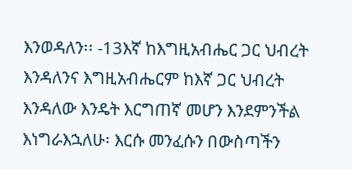እንወዳለን፡፡ -13እኛ ከእግዚአብሔር ጋር ህብረት እንዳለንና እግዚአብሔርም ከእኛ ጋር ህብረት እንዳለው እንዴት እርግጠኛ መሆን እንደምንችል እነግራእኋለሁ፡ እርሱ መንፈሱን በውስጣችን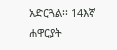አድርጓል፡፡ 14እኛ ሐዋርያት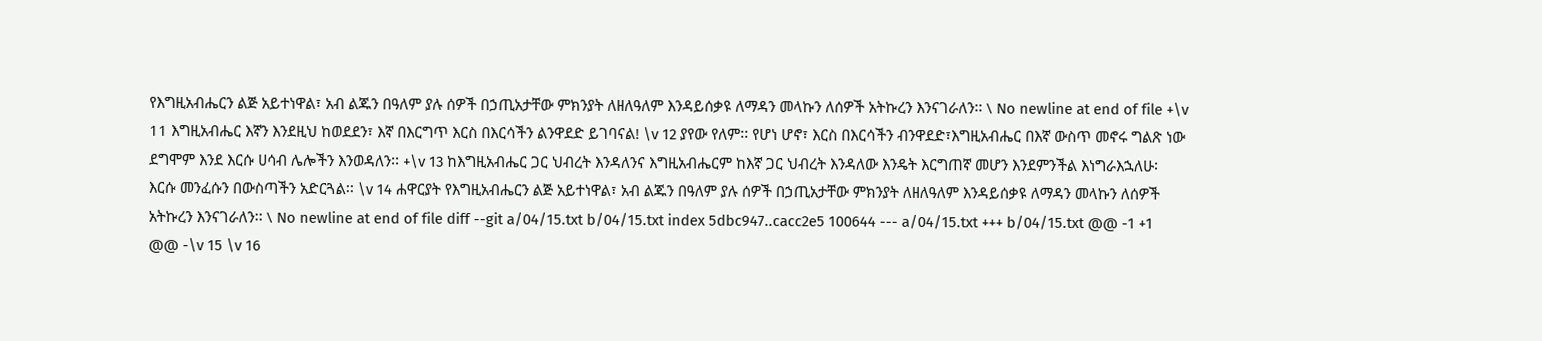የእግዚአብሔርን ልጅ አይተነዋል፣ አብ ልጁን በዓለም ያሉ ሰዎች በኃጢአታቸው ምክንያት ለዘለዓለም እንዳይሰቃዩ ለማዳን መላኩን ለሰዎች አትኩረን እንናገራለን፡፡ \ No newline at end of file +\v 11 እግዚአብሔር እኛን እንደዚህ ከወደደን፣ እኛ በእርግጥ እርስ በእርሳችን ልንዋደድ ይገባናል! \v 12 ያየው የለም፡፡ የሆነ ሆኖ፣ እርስ በእርሳችን ብንዋደድ፣እግዚአብሔር በእኛ ውስጥ መኖሩ ግልጽ ነው ደግሞም እንደ እርሱ ሀሳብ ሌሎችን እንወዳለን፡፡ +\v 13 ከእግዚአብሔር ጋር ህብረት እንዳለንና እግዚአብሔርም ከእኛ ጋር ህብረት እንዳለው እንዴት እርግጠኛ መሆን እንደምንችል እነግራእኋለሁ፡ እርሱ መንፈሱን በውስጣችን አድርጓል፡፡ \v 14 ሐዋርያት የእግዚአብሔርን ልጅ አይተነዋል፣ አብ ልጁን በዓለም ያሉ ሰዎች በኃጢአታቸው ምክንያት ለዘለዓለም እንዳይሰቃዩ ለማዳን መላኩን ለሰዎች አትኩረን እንናገራለን፡፡ \ No newline at end of file diff --git a/04/15.txt b/04/15.txt index 5dbc947..cacc2e5 100644 --- a/04/15.txt +++ b/04/15.txt @@ -1 +1 @@ -\v 15 \v 16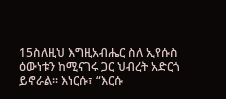15ስለዚህ እግዚአብሔር ስለ ኢየሱስ ዕውነቱን ከሚናገሩ ጋር ህብረት አድርጎ ይኖራል፡፡ እነርሱ፣ “እርሱ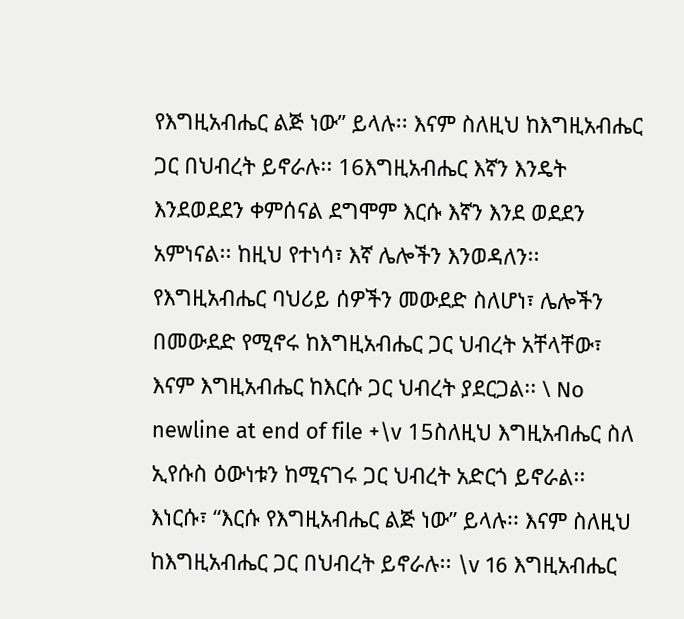የእግዚአብሔር ልጅ ነው” ይላሉ፡፡ እናም ስለዚህ ከእግዚአብሔር ጋር በህብረት ይኖራሉ፡፡ 16እግዚአብሔር እኛን እንዴት እንደወደደን ቀምሰናል ደግሞም እርሱ እኛን እንደ ወደደን አምነናል፡፡ ከዚህ የተነሳ፣ እኛ ሌሎችን እንወዳለን፡፡ የእግዚአብሔር ባህሪይ ሰዎችን መውደድ ስለሆነ፣ ሌሎችን በመውደድ የሚኖሩ ከእግዚአብሔር ጋር ህብረት አቸላቸው፣ እናም እግዚአብሔር ከእርሱ ጋር ህብረት ያደርጋል፡፡ \ No newline at end of file +\v 15ስለዚህ እግዚአብሔር ስለ ኢየሱስ ዕውነቱን ከሚናገሩ ጋር ህብረት አድርጎ ይኖራል፡፡ እነርሱ፣ “እርሱ የእግዚአብሔር ልጅ ነው” ይላሉ፡፡ እናም ስለዚህ ከእግዚአብሔር ጋር በህብረት ይኖራሉ፡፡ \v 16 እግዚአብሔር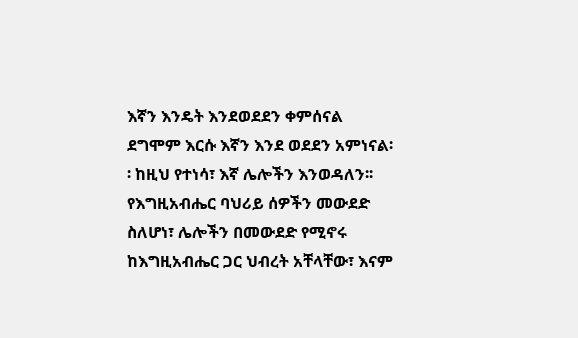እኛን እንዴት እንደወደደን ቀምሰናል ደግሞም እርሱ እኛን እንደ ወደደን አምነናል፡፡ ከዚህ የተነሳ፣ እኛ ሌሎችን እንወዳለን፡፡ የእግዚአብሔር ባህሪይ ሰዎችን መውደድ ስለሆነ፣ ሌሎችን በመውደድ የሚኖሩ ከእግዚአብሔር ጋር ህብረት አቸላቸው፣ እናም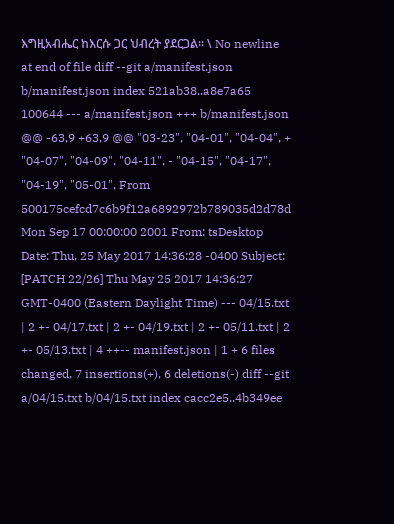እግዚአብሔር ከእርሱ ጋር ህብረት ያደርጋል፡፡ \ No newline at end of file diff --git a/manifest.json b/manifest.json index 521ab38..a8e7a65 100644 --- a/manifest.json +++ b/manifest.json @@ -63,9 +63,9 @@ "03-23", "04-01", "04-04", + "04-07", "04-09", "04-11", - "04-15", "04-17", "04-19", "05-01", From 500175cefcd7c6b9f12a6892972b789035d2d78d Mon Sep 17 00:00:00 2001 From: tsDesktop Date: Thu, 25 May 2017 14:36:28 -0400 Subject: [PATCH 22/26] Thu May 25 2017 14:36:27 GMT-0400 (Eastern Daylight Time) --- 04/15.txt | 2 +- 04/17.txt | 2 +- 04/19.txt | 2 +- 05/11.txt | 2 +- 05/13.txt | 4 ++-- manifest.json | 1 + 6 files changed, 7 insertions(+), 6 deletions(-) diff --git a/04/15.txt b/04/15.txt index cacc2e5..4b349ee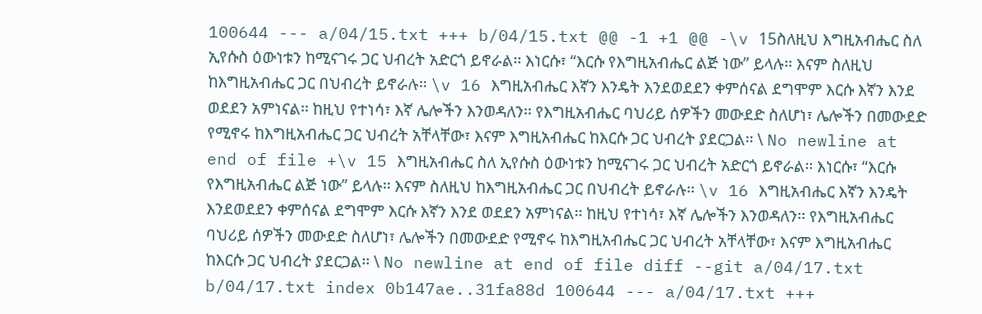100644 --- a/04/15.txt +++ b/04/15.txt @@ -1 +1 @@ -\v 15ስለዚህ እግዚአብሔር ስለ ኢየሱስ ዕውነቱን ከሚናገሩ ጋር ህብረት አድርጎ ይኖራል፡፡ እነርሱ፣ “እርሱ የእግዚአብሔር ልጅ ነው” ይላሉ፡፡ እናም ስለዚህ ከእግዚአብሔር ጋር በህብረት ይኖራሉ፡፡ \v 16 እግዚአብሔር እኛን እንዴት እንደወደደን ቀምሰናል ደግሞም እርሱ እኛን እንደ ወደደን አምነናል፡፡ ከዚህ የተነሳ፣ እኛ ሌሎችን እንወዳለን፡፡ የእግዚአብሔር ባህሪይ ሰዎችን መውደድ ስለሆነ፣ ሌሎችን በመውደድ የሚኖሩ ከእግዚአብሔር ጋር ህብረት አቸላቸው፣ እናም እግዚአብሔር ከእርሱ ጋር ህብረት ያደርጋል፡፡ \ No newline at end of file +\v 15 እግዚአብሔር ስለ ኢየሱስ ዕውነቱን ከሚናገሩ ጋር ህብረት አድርጎ ይኖራል፡፡ እነርሱ፣ “እርሱ የእግዚአብሔር ልጅ ነው” ይላሉ፡፡ እናም ስለዚህ ከእግዚአብሔር ጋር በህብረት ይኖራሉ፡፡ \v 16 እግዚአብሔር እኛን እንዴት እንደወደደን ቀምሰናል ደግሞም እርሱ እኛን እንደ ወደደን አምነናል፡፡ ከዚህ የተነሳ፣ እኛ ሌሎችን እንወዳለን፡፡ የእግዚአብሔር ባህሪይ ሰዎችን መውደድ ስለሆነ፣ ሌሎችን በመውደድ የሚኖሩ ከእግዚአብሔር ጋር ህብረት አቸላቸው፣ እናም እግዚአብሔር ከእርሱ ጋር ህብረት ያደርጋል፡፡ \ No newline at end of file diff --git a/04/17.txt b/04/17.txt index 0b147ae..31fa88d 100644 --- a/04/17.txt +++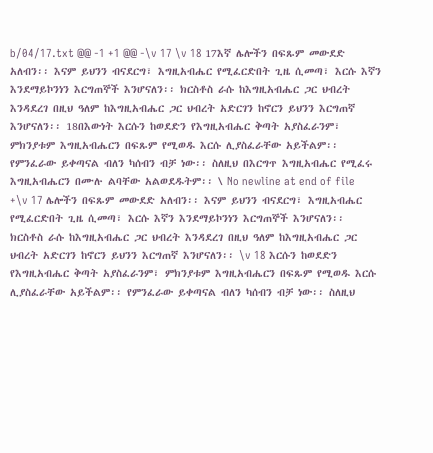b/04/17.txt @@ -1 +1 @@ -\v 17 \v 18 17እኛ ሌሎችን በፍጹም መውደድ አለብን፡፡ እናም ይህንን ብናደርግ፣ እግዚአብሔር የሚፈርድበት ጊዜ ሲመጣ፣ እርሱ እኛን እንደማይኮንነን እርግጠኞች እንሆናለን፡፡ ክርስቶስ ራሱ ከእግዚአብሔር ጋር ህብረት እንዳደረገ በዚህ ዓለም ከእግዚአብሔር ጋር ህብረት አድርገን ከኖርን ይህንን እርግጠኛ እንሆናለን፡፡ 18በእውነት እርሱን ከወደድን የእግዚአብሔር ቅጣት አያስፈራንም፣ ምክንያቱም እግዚአብሔርን በፍጹም የሚወዱ እርሱ ሊያስፈራቸው አይችልም፡፡ የምንፈራው ይቀጣናል ብለን ካሰብን ብቻ ነው፡፡ ስለዚህ በእርግጥ እግዚአብሔር የሚፈሩ እግዚአብሔርን በሙሉ ልባቸው አልወደዱትም፡፡ \ No newline at end of file +\v 17 ሌሎችን በፍጹም መውደድ አለብን፡፡ እናም ይህንን ብናደርግ፣ እግዚአብሔር የሚፈርድበት ጊዜ ሲመጣ፣ እርሱ እኛን እንደማይኮንነን እርግጠኞች እንሆናለን፡፡ ክርስቶስ ራሱ ከእግዚአብሔር ጋር ህብረት እንዳደረገ በዚህ ዓለም ከእግዚአብሔር ጋር ህብረት አድርገን ከኖርን ይህንን እርግጠኛ እንሆናለን፡፡ \v 18 እርሱን ከወደድን የእግዚአብሔር ቅጣት አያስፈራንም፣ ምክንያቱም እግዚአብሔርን በፍጹም የሚወዱ እርሱ ሊያስፈራቸው አይችልም፡፡ የምንፈራው ይቀጣናል ብለን ካሰብን ብቻ ነው፡፡ ስለዚህ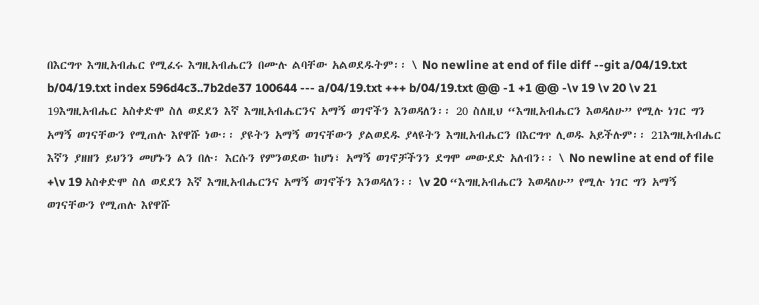በእርግጥ እግዚአብሔር የሚፈሩ እግዚአብሔርን በሙሉ ልባቸው አልወደዱትም፡፡ \ No newline at end of file diff --git a/04/19.txt b/04/19.txt index 596d4c3..7b2de37 100644 --- a/04/19.txt +++ b/04/19.txt @@ -1 +1 @@ -\v 19 \v 20 \v 21 19እግዚአብሔር አስቀድሞ ስለ ወደደን እኛ እግዚአብሔርንና አማኝ ወገኖችን እንወዳለን፡፡ 20 ስለዚህ “እግዚአብሔርን እወዳለሁ” የሚሉ ነገር ግን አማኝ ወገናቸውን የሚጠሉ እየዋሹ ነው፡፡ ያዩትን አማኝ ወገናቸውን ያልወደዱ ያላዩትን እግዚአብሔርን በእርግጥ ሊወዱ አይችሉም፡፡ 21እግዚአብሔር እኛን ያዘዘን ይህንን መሆኑን ልን በሉ፡ እርሱን የምንወደው ከሆነ፣ አማኝ ወገኖቻችንን ደግሞ መውደድ አለብን፡፡ \ No newline at end of file +\v 19 አስቀድሞ ስለ ወደደን እኛ እግዚአብሔርንና አማኝ ወገኖችን እንወዳለን፡፡ \v 20 “እግዚአብሔርን እወዳለሁ” የሚሉ ነገር ግን አማኝ ወገናቸውን የሚጠሉ እየዋሹ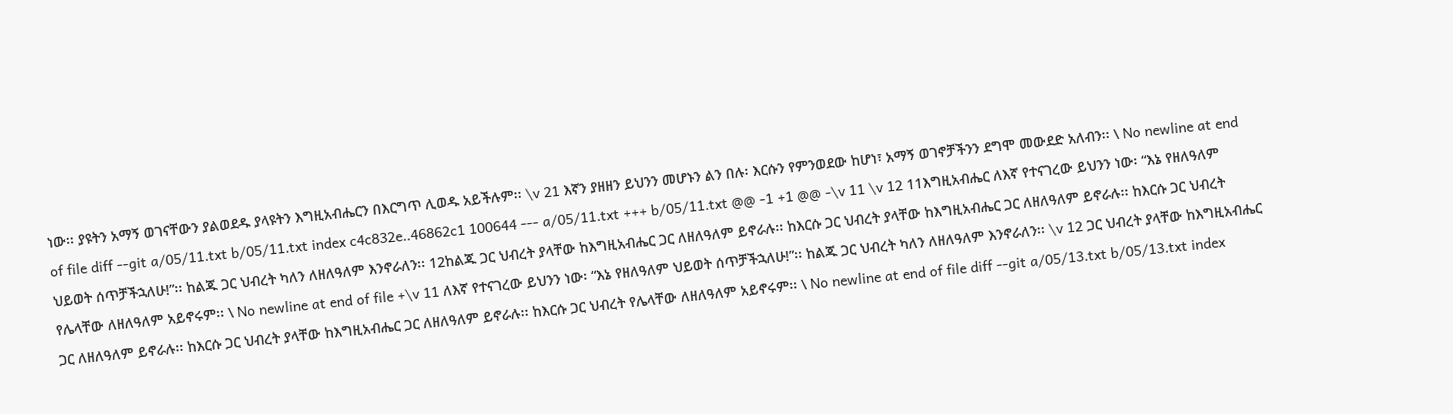ነው፡፡ ያዩትን አማኝ ወገናቸውን ያልወደዱ ያላዩትን እግዚአብሔርን በእርግጥ ሊወዱ አይችሉም፡፡ \v 21 እኛን ያዘዘን ይህንን መሆኑን ልን በሉ፡ እርሱን የምንወደው ከሆነ፣ አማኝ ወገኖቻችንን ደግሞ መውደድ አለብን፡፡ \ No newline at end of file diff --git a/05/11.txt b/05/11.txt index c4c832e..46862c1 100644 --- a/05/11.txt +++ b/05/11.txt @@ -1 +1 @@ -\v 11 \v 12 11እግዚአብሔር ለእኛ የተናገረው ይህንን ነው፡ “እኔ የዘለዓለም ህይወት ሰጥቻችኋለሁ!”፡፡ ከልጁ ጋር ህብረት ካለን ለዘለዓለም እንኖራለን፡፡ 12ከልጁ ጋር ህብረት ያላቸው ከእግዚአብሔር ጋር ለዘለዓለም ይኖራሉ፡፡ ከእርሱ ጋር ህብረት ያላቸው ከእግዚአብሔር ጋር ለዘለዓለም ይኖራሉ፡፡ ከእርሱ ጋር ህብረት የሌላቸው ለዘለዓለም አይኖሩም፡፡ \ No newline at end of file +\v 11 ለእኛ የተናገረው ይህንን ነው፡ “እኔ የዘለዓለም ህይወት ሰጥቻችኋለሁ!”፡፡ ከልጁ ጋር ህብረት ካለን ለዘለዓለም እንኖራለን፡፡ \v 12 ጋር ህብረት ያላቸው ከእግዚአብሔር ጋር ለዘለዓለም ይኖራሉ፡፡ ከእርሱ ጋር ህብረት ያላቸው ከእግዚአብሔር ጋር ለዘለዓለም ይኖራሉ፡፡ ከእርሱ ጋር ህብረት የሌላቸው ለዘለዓለም አይኖሩም፡፡ \ No newline at end of file diff --git a/05/13.txt b/05/13.txt index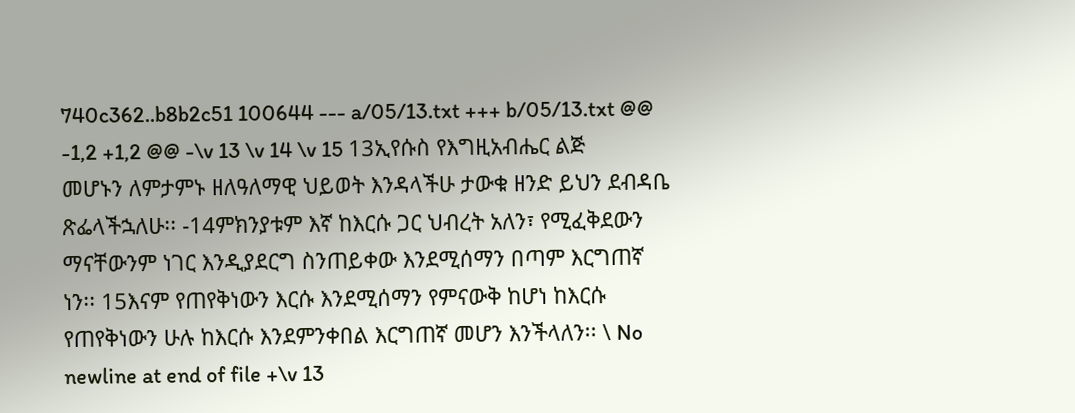740c362..b8b2c51 100644 --- a/05/13.txt +++ b/05/13.txt @@ -1,2 +1,2 @@ -\v 13 \v 14 \v 15 13ኢየሱስ የእግዚአብሔር ልጅ መሆኑን ለምታምኑ ዘለዓለማዊ ህይወት እንዳላችሁ ታውቁ ዘንድ ይህን ደብዳቤ ጽፌላችኋለሁ፡፡ -14ምክንያቱም እኛ ከእርሱ ጋር ህብረት አለን፣ የሚፈቅደውን ማናቸውንም ነገር እንዲያደርግ ስንጠይቀው እንደሚሰማን በጣም እርግጠኛ ነን፡፡ 15እናም የጠየቅነውን እርሱ እንደሚሰማን የምናውቅ ከሆነ ከእርሱ የጠየቅነውን ሁሉ ከእርሱ እንደምንቀበል እርግጠኛ መሆን እንችላለን፡፡ \ No newline at end of file +\v 13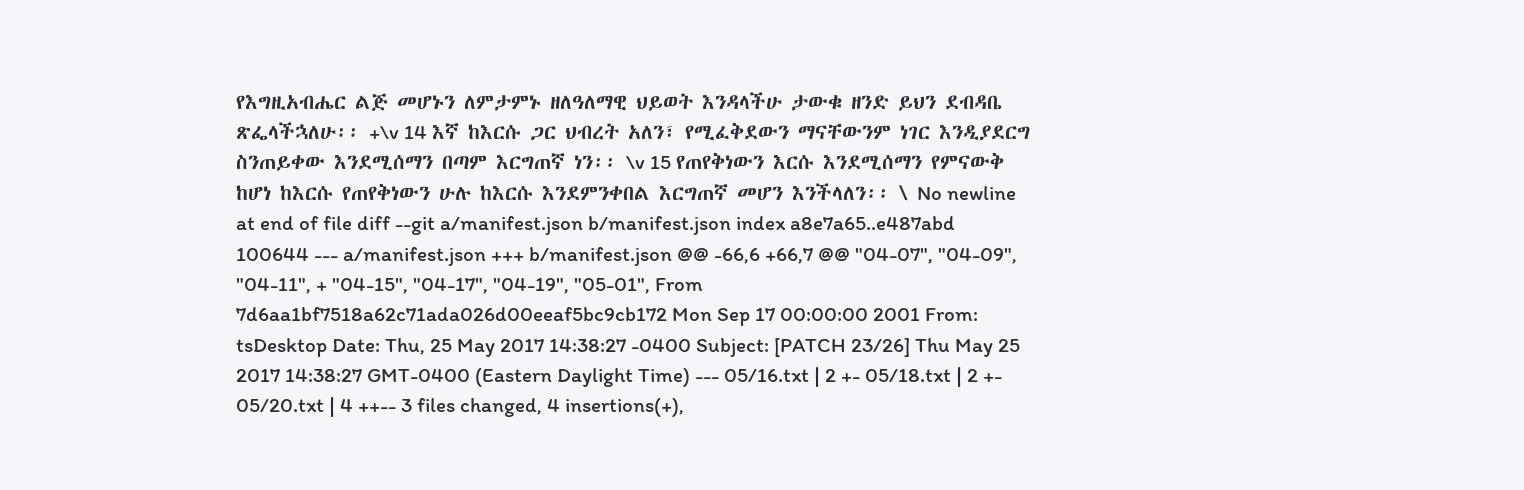የእግዚአብሔር ልጅ መሆኑን ለምታምኑ ዘለዓለማዊ ህይወት እንዳላችሁ ታውቁ ዘንድ ይህን ደብዳቤ ጽፌላችኋለሁ፡፡ +\v 14 እኛ ከእርሱ ጋር ህብረት አለን፣ የሚፈቅደውን ማናቸውንም ነገር እንዲያደርግ ስንጠይቀው እንደሚሰማን በጣም እርግጠኛ ነን፡፡ \v 15 የጠየቅነውን እርሱ እንደሚሰማን የምናውቅ ከሆነ ከእርሱ የጠየቅነውን ሁሉ ከእርሱ እንደምንቀበል እርግጠኛ መሆን እንችላለን፡፡ \ No newline at end of file diff --git a/manifest.json b/manifest.json index a8e7a65..e487abd 100644 --- a/manifest.json +++ b/manifest.json @@ -66,6 +66,7 @@ "04-07", "04-09", "04-11", + "04-15", "04-17", "04-19", "05-01", From 7d6aa1bf7518a62c71ada026d00eeaf5bc9cb172 Mon Sep 17 00:00:00 2001 From: tsDesktop Date: Thu, 25 May 2017 14:38:27 -0400 Subject: [PATCH 23/26] Thu May 25 2017 14:38:27 GMT-0400 (Eastern Daylight Time) --- 05/16.txt | 2 +- 05/18.txt | 2 +- 05/20.txt | 4 ++-- 3 files changed, 4 insertions(+),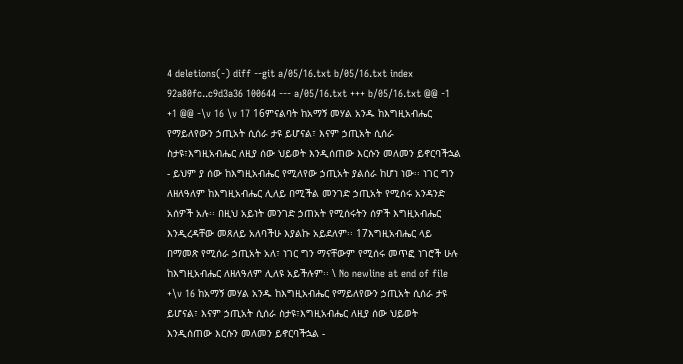4 deletions(-) diff --git a/05/16.txt b/05/16.txt index 92a80fc..c9d3a36 100644 --- a/05/16.txt +++ b/05/16.txt @@ -1 +1 @@ -\v 16 \v 17 16ምናልባት ከአማኝ መሃል አንዱ ከእግዚአብሔር የማይለየውን ኃጢአት ሲሰራ ታዩ ይሆናል፣ እናም ኃጢአት ሲሰራ ስታዩ፣እግዚአብሔር ለዚያ ሰው ህይወት እንዲሰጠው እርሱን መለመን ይኖርባችኋል - ይህም ያ ሰው ከእግዚአብሔር የሚለየው ኃጢአት ያልሰራ ከሆነ ነው፡፡ ነገር ግን ለዘለዓለም ከእግዚአብሔር ሊለይ በሚችል መንገድ ኃጢአት የሚሰሩ አንዳንድ አሰዎች አሉ፡፡ በዚህ አይነት መንገድ ኃጠአት የሚሰሩትን ሰዎች እግዚአብሔር እንዲረዳቸው መጸለይ አለባችሁ እያልኩ አይደለም፡፡ 17እግዚአብሔር ላይ በማመጽ የሚሰራ ኃጢአት አለ፣ ነገር ግን ማናቸውም የሚሰሩ መጥፎ ነገሮች ሁሉ ከእግዚአብሔር ለዘለዓለም ሊለዩ አይችሉም፡፡ \ No newline at end of file +\v 16 ከአማኝ መሃል አንዱ ከእግዚአብሔር የማይለየውን ኃጢአት ሲሰራ ታዩ ይሆናል፣ እናም ኃጢአት ሲሰራ ስታዩ፣እግዚአብሔር ለዚያ ሰው ህይወት እንዲሰጠው እርሱን መለመን ይኖርባችኋል -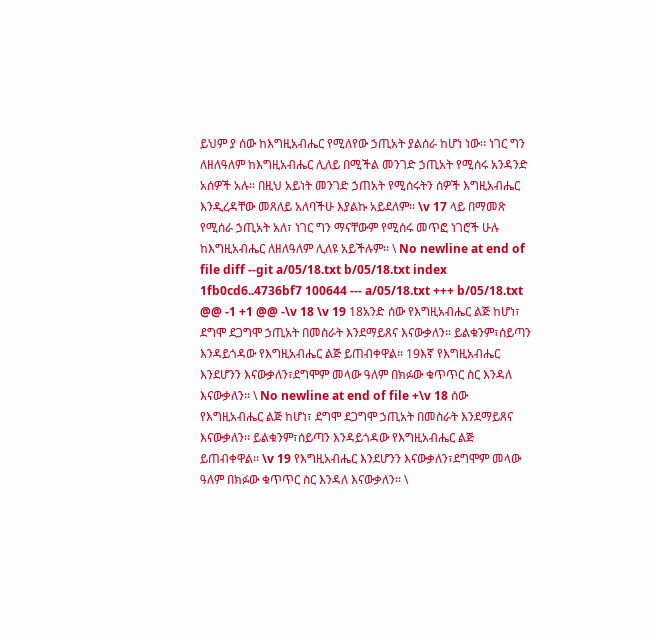ይህም ያ ሰው ከእግዚአብሔር የሚለየው ኃጢአት ያልሰራ ከሆነ ነው፡፡ ነገር ግን ለዘለዓለም ከእግዚአብሔር ሊለይ በሚችል መንገድ ኃጢአት የሚሰሩ አንዳንድ አሰዎች አሉ፡፡ በዚህ አይነት መንገድ ኃጠአት የሚሰሩትን ሰዎች እግዚአብሔር እንዲረዳቸው መጸለይ አለባችሁ እያልኩ አይደለም፡፡ \v 17 ላይ በማመጽ የሚሰራ ኃጢአት አለ፣ ነገር ግን ማናቸውም የሚሰሩ መጥፎ ነገሮች ሁሉ ከእግዚአብሔር ለዘለዓለም ሊለዩ አይችሉም፡፡ \ No newline at end of file diff --git a/05/18.txt b/05/18.txt index 1fb0cd6..4736bf7 100644 --- a/05/18.txt +++ b/05/18.txt @@ -1 +1 @@ -\v 18 \v 19 18አንድ ሰው የእግዚአብሔር ልጅ ከሆነ፣ ደግሞ ደጋግሞ ኃጢአት በመስራት እንደማይጸና እናውቃለን፡፡ ይልቁንም፣ሰይጣን እንዳይጎዳው የእግዚአብሔር ልጅ ይጠብቀዋል፡፡ 19እኛ የእግዚአብሔር እንደሆንን እናውቃለን፣ደግሞም መላው ዓለም በክፉው ቁጥጥር ስር እንዳለ እናውቃለን፡፡ \ No newline at end of file +\v 18 ሰው የእግዚአብሔር ልጅ ከሆነ፣ ደግሞ ደጋግሞ ኃጢአት በመስራት እንደማይጸና እናውቃለን፡፡ ይልቁንም፣ሰይጣን እንዳይጎዳው የእግዚአብሔር ልጅ ይጠብቀዋል፡፡ \v 19 የእግዚአብሔር እንደሆንን እናውቃለን፣ደግሞም መላው ዓለም በክፉው ቁጥጥር ስር እንዳለ እናውቃለን፡፡ \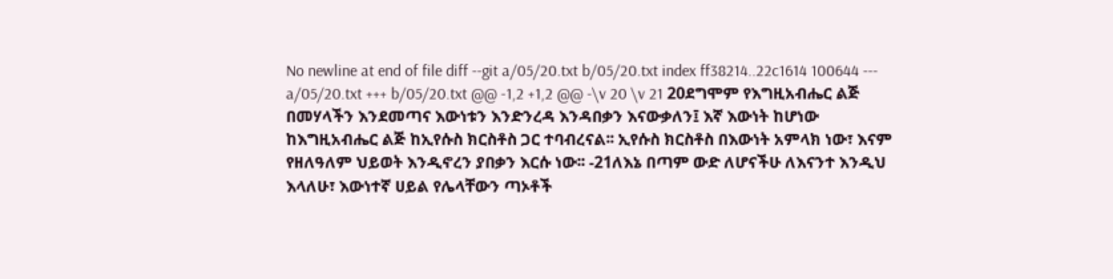No newline at end of file diff --git a/05/20.txt b/05/20.txt index ff38214..22c1614 100644 --- a/05/20.txt +++ b/05/20.txt @@ -1,2 +1,2 @@ -\v 20 \v 21 20ደግሞም የእግዚአብሔር ልጅ በመሃላችን እንደመጣና እውነቱን እንድንረዳ እንዳበቃን እናውቃለን፤ እኛ እውነት ከሆነው ከእግዚአብሔር ልጅ ከኢየሱስ ክርስቶስ ጋር ተባብረናል፡፡ ኢየሱስ ክርስቶስ በእውነት አምላክ ነው፣ እናም የዘለዓለም ህይወት እንዲኖረን ያበቃን እርሱ ነው፡፡ -21ለእኔ በጣም ውድ ለሆናችሁ ለእናንተ እንዲህ እላለሁ፣ እውነተኛ ሀይል የሌላቸውን ጣኦቶች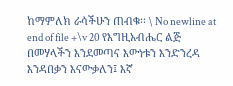ከማምለክ ራሳችሁን ጠብቁ፡፡ \ No newline at end of file +\v 20 የእግዚአብሔር ልጅ በመሃላችን እንደመጣና እውነቱን እንድንረዳ እንዳበቃን እናውቃለን፤ እኛ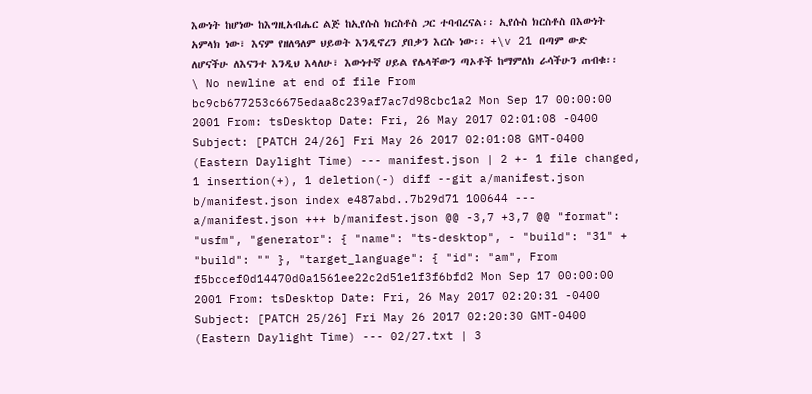እውነት ከሆነው ከእግዚአብሔር ልጅ ከኢየሱስ ክርስቶስ ጋር ተባብረናል፡፡ ኢየሱስ ክርስቶስ በእውነት አምላክ ነው፣ እናም የዘለዓለም ህይወት እንዲኖረን ያበቃን እርሱ ነው፡፡ +\v 21 በጣም ውድ ለሆናችሁ ለእናንተ እንዲህ እላለሁ፣ እውነተኛ ሀይል የሌላቸውን ጣኦቶች ከማምለክ ራሳችሁን ጠብቁ፡፡ \ No newline at end of file From bc9cb677253c6675edaa8c239af7ac7d98cbc1a2 Mon Sep 17 00:00:00 2001 From: tsDesktop Date: Fri, 26 May 2017 02:01:08 -0400 Subject: [PATCH 24/26] Fri May 26 2017 02:01:08 GMT-0400 (Eastern Daylight Time) --- manifest.json | 2 +- 1 file changed, 1 insertion(+), 1 deletion(-) diff --git a/manifest.json b/manifest.json index e487abd..7b29d71 100644 --- a/manifest.json +++ b/manifest.json @@ -3,7 +3,7 @@ "format": "usfm", "generator": { "name": "ts-desktop", - "build": "31" + "build": "" }, "target_language": { "id": "am", From f5bccef0d14470d0a1561ee22c2d51e1f3f6bfd2 Mon Sep 17 00:00:00 2001 From: tsDesktop Date: Fri, 26 May 2017 02:20:31 -0400 Subject: [PATCH 25/26] Fri May 26 2017 02:20:30 GMT-0400 (Eastern Daylight Time) --- 02/27.txt | 3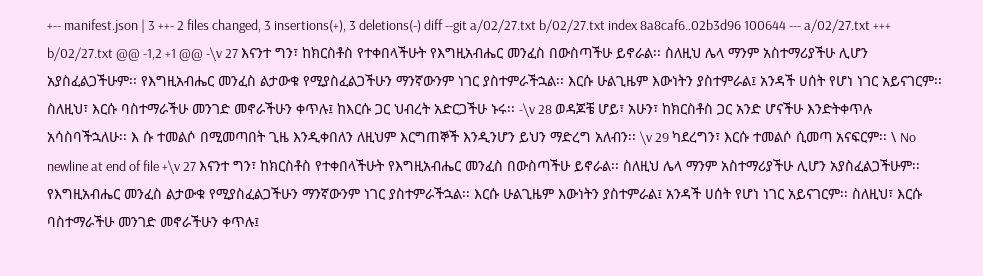+-- manifest.json | 3 ++- 2 files changed, 3 insertions(+), 3 deletions(-) diff --git a/02/27.txt b/02/27.txt index 8a8caf6..02b3d96 100644 --- a/02/27.txt +++ b/02/27.txt @@ -1,2 +1 @@ -\v 27 እናንተ ግን፣ ከክርስቶስ የተቀበላችሁት የእግዚአብሔር መንፈስ በውስጣችሁ ይኖራል፡፡ ስለዚህ ሌላ ማንም አስተማሪያችሁ ሊሆን አያስፈልጋችሁም፡፡ የእግዚአብሔር መንፈስ ልታውቁ የሚያስፈልጋችሁን ማንኛውንም ነገር ያስተምራችኋል፡፡ እርሱ ሁልጊዜም እውነትን ያስተምራል፤ አንዳች ሀሰት የሆነ ነገር አይናገርም፡፡ ስለዚህ፣ እርሱ ባስተማራችሁ መንገድ መኖራችሁን ቀጥሉ፤ ከእርሱ ጋር ህብረት አድርጋችሁ ኑሩ፡፡ -\v 28 ወዳጆቼ ሆይ፣ አሁን፣ ከክርስቶስ ጋር አንድ ሆናችሁ እንድትቀጥሉ አሳስባችኋለሁ፡፡ እ ሱ ተመልሶ በሚመጣበት ጊዜ እንዲቀበለን ለዚህም እርግጠኞች እንዲንሆን ይህን ማድረግ አለብን፡፡ \v 29 ካደረግን፣ እርሱ ተመልሶ ሲመጣ አናፍርም፡፡ \ No newline at end of file +\v 27 እናንተ ግን፣ ከክርስቶስ የተቀበላችሁት የእግዚአብሔር መንፈስ በውስጣችሁ ይኖራል፡፡ ስለዚህ ሌላ ማንም አስተማሪያችሁ ሊሆን አያስፈልጋችሁም፡፡ የእግዚአብሔር መንፈስ ልታውቁ የሚያስፈልጋችሁን ማንኛውንም ነገር ያስተምራችኋል፡፡ እርሱ ሁልጊዜም እውነትን ያስተምራል፤ አንዳች ሀሰት የሆነ ነገር አይናገርም፡፡ ስለዚህ፣ እርሱ ባስተማራችሁ መንገድ መኖራችሁን ቀጥሉ፤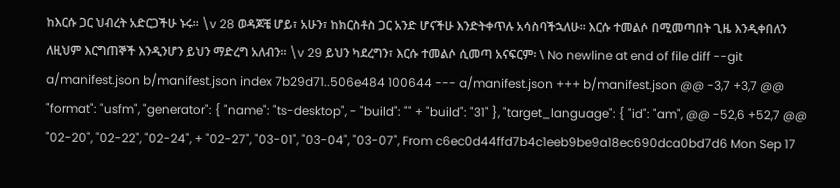ከእርሱ ጋር ህብረት አድርጋችሁ ኑሩ፡፡ \v 28 ወዳጆቼ ሆይ፣ አሁን፣ ከክርስቶስ ጋር አንድ ሆናችሁ እንድትቀጥሉ አሳስባችኋለሁ፡፡ እርሱ ተመልሶ በሚመጣበት ጊዜ እንዲቀበለን ለዚህም እርግጠኞች እንዲንሆን ይህን ማድረግ አለብን፡፡ \v 29 ይህን ካደረግን፣ እርሱ ተመልሶ ሲመጣ አናፍርም፡ \ No newline at end of file diff --git a/manifest.json b/manifest.json index 7b29d71..506e484 100644 --- a/manifest.json +++ b/manifest.json @@ -3,7 +3,7 @@ "format": "usfm", "generator": { "name": "ts-desktop", - "build": "" + "build": "31" }, "target_language": { "id": "am", @@ -52,6 +52,7 @@ "02-20", "02-22", "02-24", + "02-27", "03-01", "03-04", "03-07", From c6ec0d44ffd7b4c1eeb9be9a18ec690dca0bd7d6 Mon Sep 17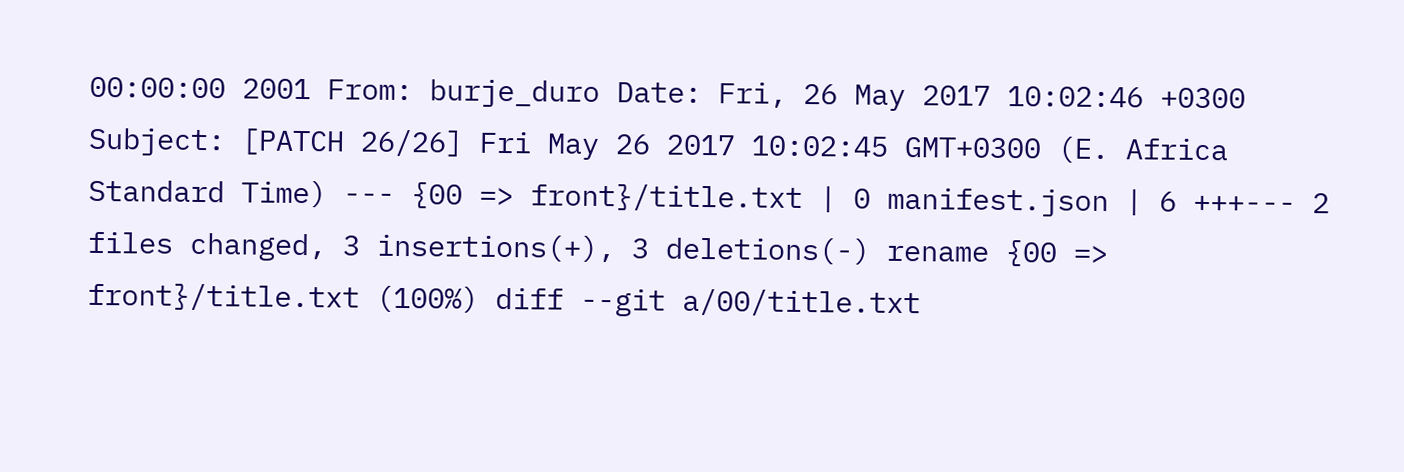00:00:00 2001 From: burje_duro Date: Fri, 26 May 2017 10:02:46 +0300 Subject: [PATCH 26/26] Fri May 26 2017 10:02:45 GMT+0300 (E. Africa Standard Time) --- {00 => front}/title.txt | 0 manifest.json | 6 +++--- 2 files changed, 3 insertions(+), 3 deletions(-) rename {00 => front}/title.txt (100%) diff --git a/00/title.txt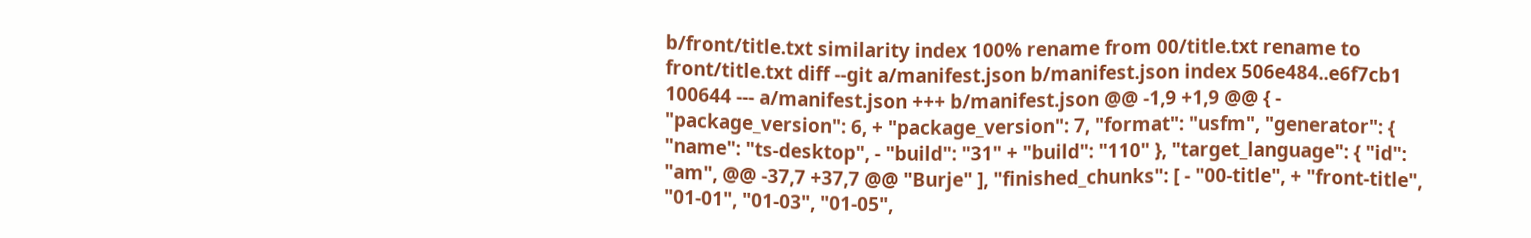b/front/title.txt similarity index 100% rename from 00/title.txt rename to front/title.txt diff --git a/manifest.json b/manifest.json index 506e484..e6f7cb1 100644 --- a/manifest.json +++ b/manifest.json @@ -1,9 +1,9 @@ { - "package_version": 6, + "package_version": 7, "format": "usfm", "generator": { "name": "ts-desktop", - "build": "31" + "build": "110" }, "target_language": { "id": "am", @@ -37,7 +37,7 @@ "Burje" ], "finished_chunks": [ - "00-title", + "front-title", "01-01", "01-03", "01-05",